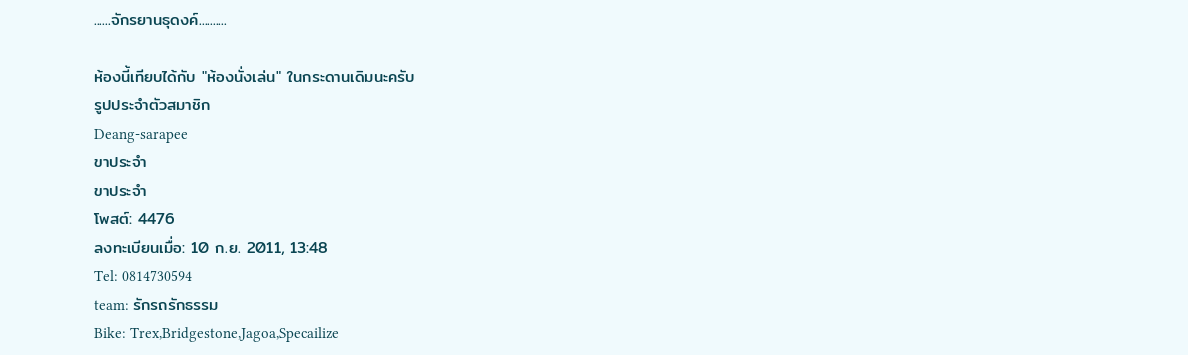......จักรยานธุดงค์..........

ห้องนี้เทียบได้กับ "ห้องนั่งเล่น" ในกระดานเดิมนะครับ
รูปประจำตัวสมาชิก
Deang-sarapee
ขาประจำ
ขาประจำ
โพสต์: 4476
ลงทะเบียนเมื่อ: 10 ก.ย. 2011, 13:48
Tel: 0814730594
team: รักรถรักธรรม
Bike: Trex,Bridgestone,Jagoa,Specailize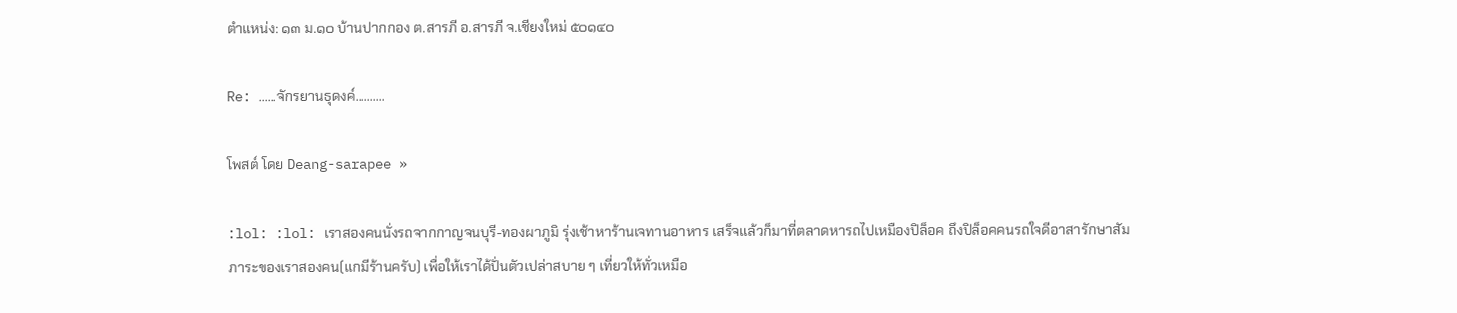ตำแหน่ง: ๑๓ ม.๑๐ บ้านปากกอง ต.สารภี อ.สารภี จ.เชียงใหม่ ๕๐๑๔๐

Re: ......จักรยานธุดงค์..........

โพสต์ โดย Deang-sarapee »

:lol: :lol: เราสองคนนั่งรถจากกาญจนบุรี-ทองผาภูมิ รุ่งเช้าหาร้านเจทานอาหาร เสร็จแล้วก็มาที่ตลาดหารถไปเหมืองปิล็อค ถึงปิล็อคคนรถใจดีอาสารักษาสัมภาระของเราสองคน(แกมีร้านครับ) เพื่อให้เราได้ปั่นตัวเปล่าสบาย ๆ เที่ยวให้ทั่วเหมือ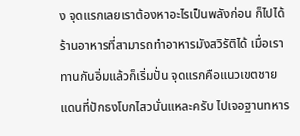ง จุดแรกเลยเราต้องหาอะไรเป็นพลังก่อน ก็ไปได้ร้านอาหารที่สามารถทำอาหารมังสวิรัติได้ เมื่อเราทานกันอิ่มแล้วก็เริ่มปั่น จุดแรกคือแนวเขตชายแดนที่ปักธงโบกไสวนั่นแหละครับ ไปเจอฐานทหาร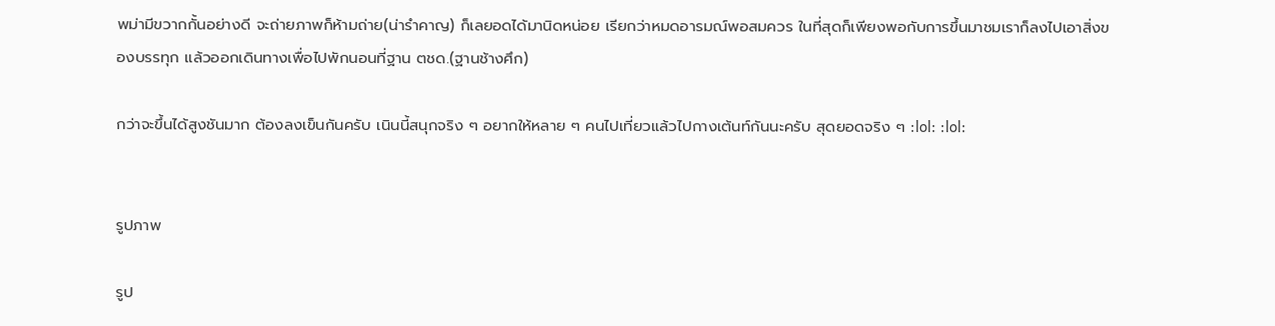พม่ามีขวากกั้นอย่างดี จะถ่ายภาพก็ห้ามถ่าย(น่ารำคาญ) ก็เลยอดได้มานิดหน่อย เรียกว่าหมดอารมณ์พอสมควร ในที่สุดก็เพียงพอกับการขึ้นมาชมเราก็ลงไปเอาสิ่งของบรรทุก แล้วออกเดินทางเพื่อไปพักนอนที่ฐาน ตชด.(ฐานช้างศึก)

กว่าจะขึ้นได้สูงชันมาก ต้องลงเข็นกันครับ เนินนี้สนุกจริง ๆ อยากให้หลาย ๆ คนไปเที่ยวแล้วไปกางเต้นท์กันนะครับ สุดยอดจริง ๆ :lol: :lol:


รูปภาพ

รูป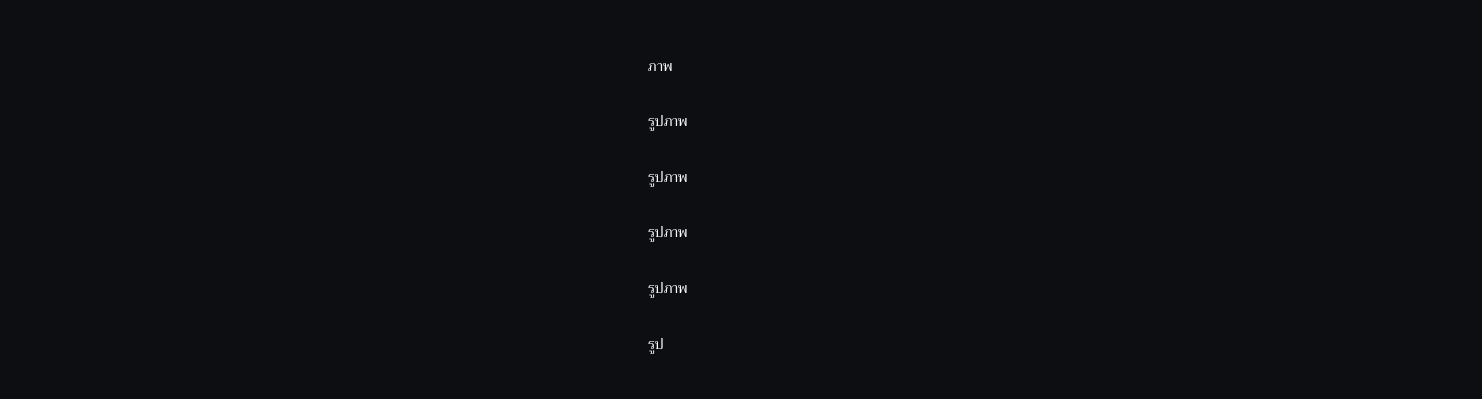ภาพ

รูปภาพ

รูปภาพ

รูปภาพ

รูปภาพ

รูป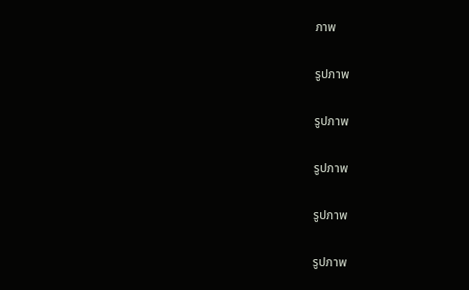ภาพ

รูปภาพ

รูปภาพ

รูปภาพ

รูปภาพ

รูปภาพ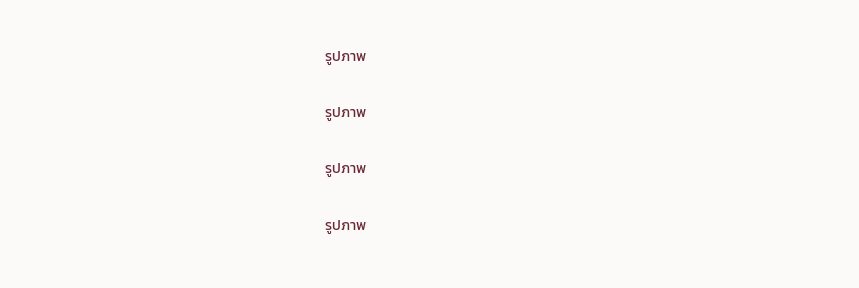รูปภาพ

รูปภาพ

รูปภาพ

รูปภาพ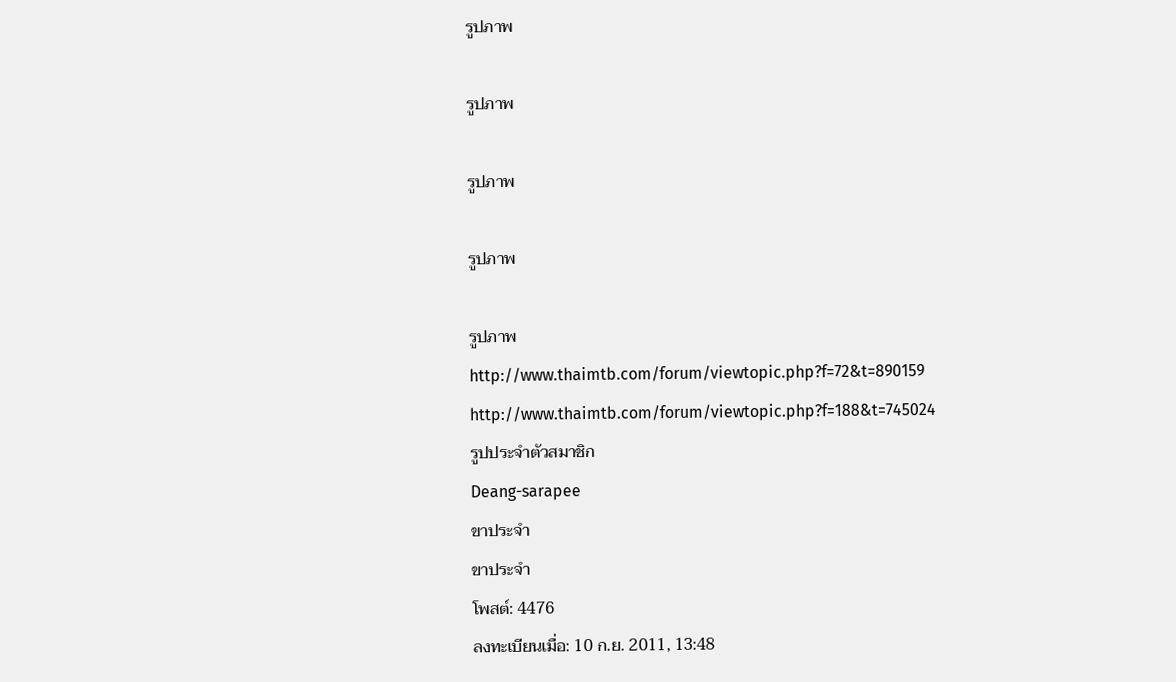รูปภาพ

รูปภาพ

รูปภาพ

รูปภาพ

รูปภาพ
http://www.thaimtb.com/forum/viewtopic.php?f=72&t=890159
http://www.thaimtb.com/forum/viewtopic.php?f=188&t=745024
รูปประจำตัวสมาชิก
Deang-sarapee
ขาประจำ
ขาประจำ
โพสต์: 4476
ลงทะเบียนเมื่อ: 10 ก.ย. 2011, 13:48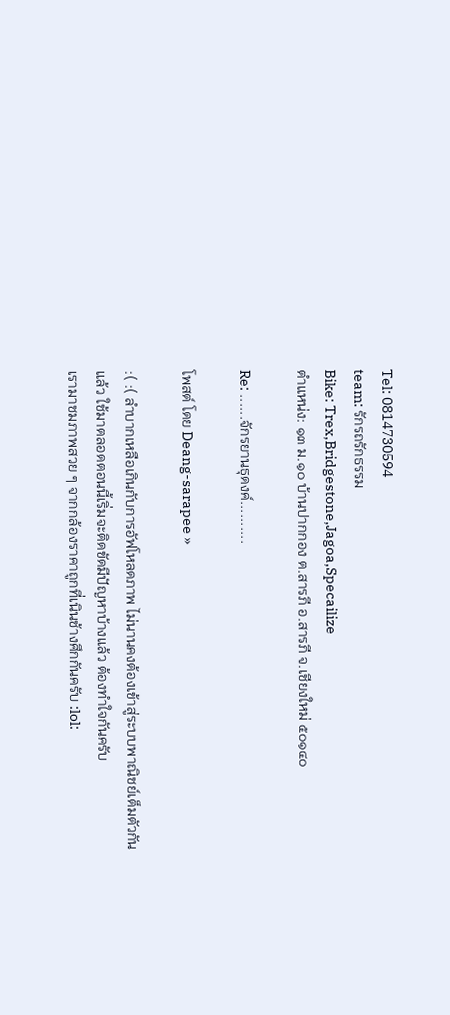Tel: 0814730594
team: รักรถรักธรรม
Bike: Trex,Bridgestone,Jagoa,Specailize
ตำแหน่ง: ๑๓ ม.๑๐ บ้านปากกอง ต.สารภี อ.สารภี จ.เชียงใหม่ ๕๐๑๔๐

Re: ......จักรยานธุดงค์..........

โพสต์ โดย Deang-sarapee »

:( :( ลำบากเหลือเกินกับการอัฟโหลดภาพ ไม่นานคงต้องเข้าสู่ระบบพาณิชย์เต็มตัวกันแล้ว ใช้มาตลอดตอนนี้เริ่มจะติดขัดมีปัญหาบ้างแล้ว ต้องทำใจกันครับ
เรามาชมภาพสวย ๆ จากกล้องราคาถูกที่เนินช้างศึกกันครับ :lol: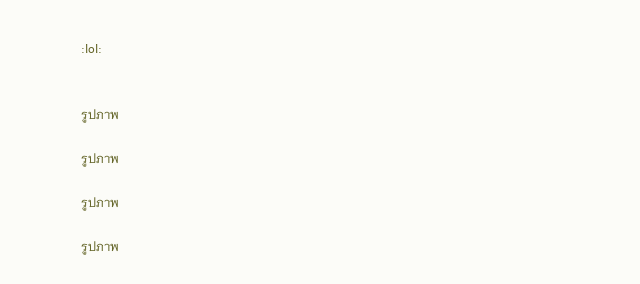:lol:


รูปภาพ

รูปภาพ

รูปภาพ

รูปภาพ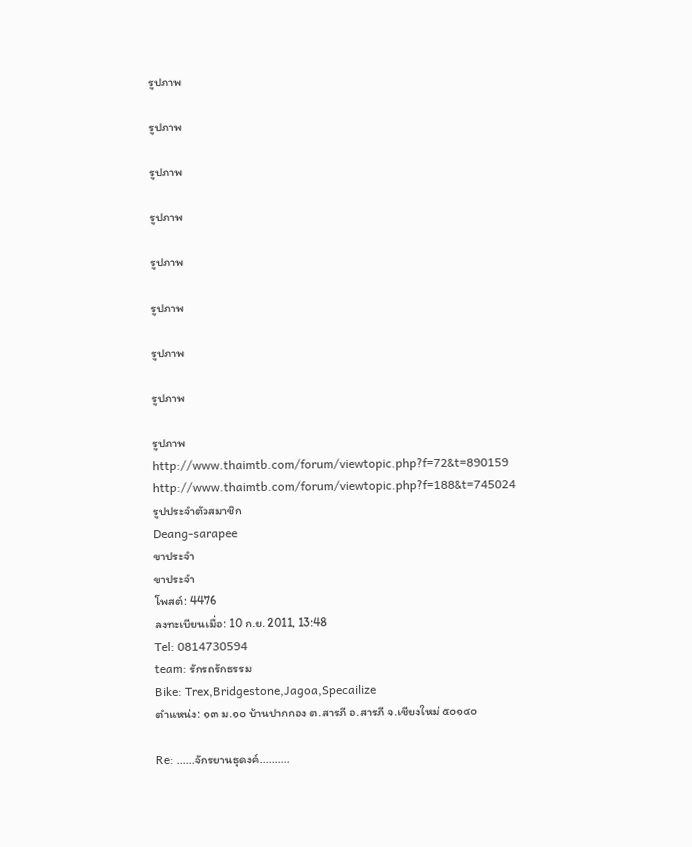รูปภาพ

รูปภาพ

รูปภาพ

รูปภาพ

รูปภาพ

รูปภาพ

รูปภาพ

รูปภาพ

รูปภาพ
http://www.thaimtb.com/forum/viewtopic.php?f=72&t=890159
http://www.thaimtb.com/forum/viewtopic.php?f=188&t=745024
รูปประจำตัวสมาชิก
Deang-sarapee
ขาประจำ
ขาประจำ
โพสต์: 4476
ลงทะเบียนเมื่อ: 10 ก.ย. 2011, 13:48
Tel: 0814730594
team: รักรถรักธรรม
Bike: Trex,Bridgestone,Jagoa,Specailize
ตำแหน่ง: ๑๓ ม.๑๐ บ้านปากกอง ต.สารภี อ.สารภี จ.เชียงใหม่ ๕๐๑๔๐

Re: ......จักรยานธุดงค์..........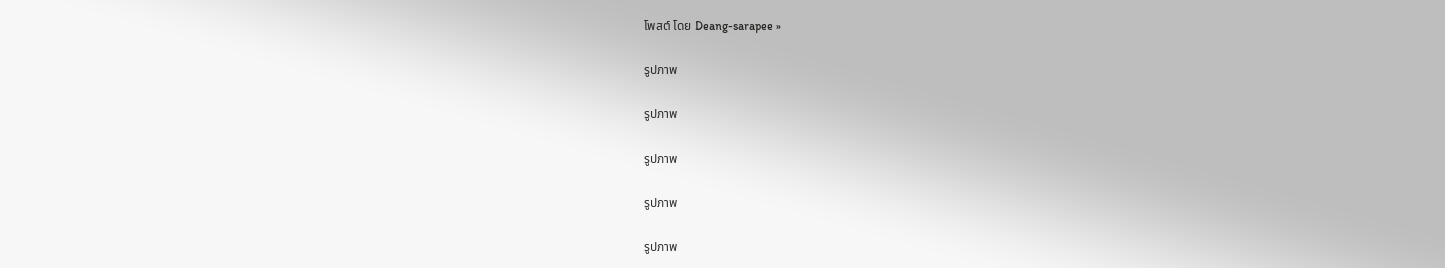โพสต์ โดย Deang-sarapee »

รูปภาพ

รูปภาพ

รูปภาพ

รูปภาพ

รูปภาพ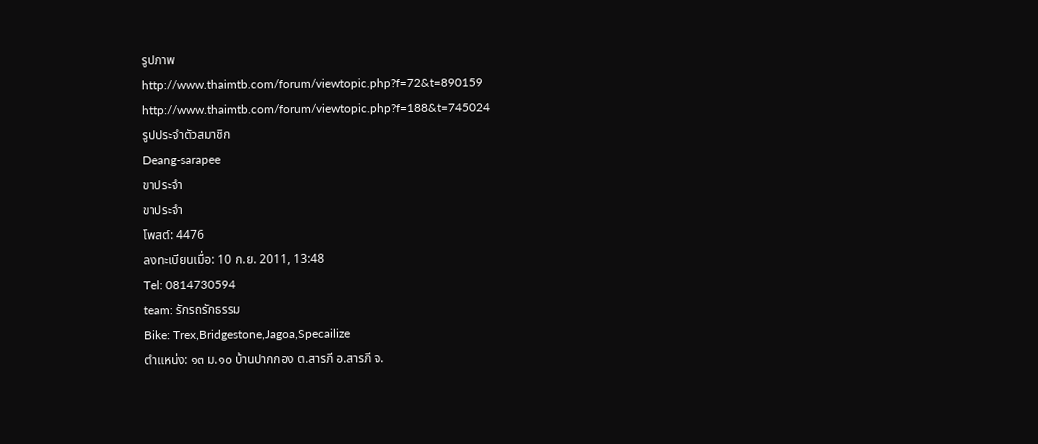รูปภาพ
http://www.thaimtb.com/forum/viewtopic.php?f=72&t=890159
http://www.thaimtb.com/forum/viewtopic.php?f=188&t=745024
รูปประจำตัวสมาชิก
Deang-sarapee
ขาประจำ
ขาประจำ
โพสต์: 4476
ลงทะเบียนเมื่อ: 10 ก.ย. 2011, 13:48
Tel: 0814730594
team: รักรถรักธรรม
Bike: Trex,Bridgestone,Jagoa,Specailize
ตำแหน่ง: ๑๓ ม.๑๐ บ้านปากกอง ต.สารภี อ.สารภี จ.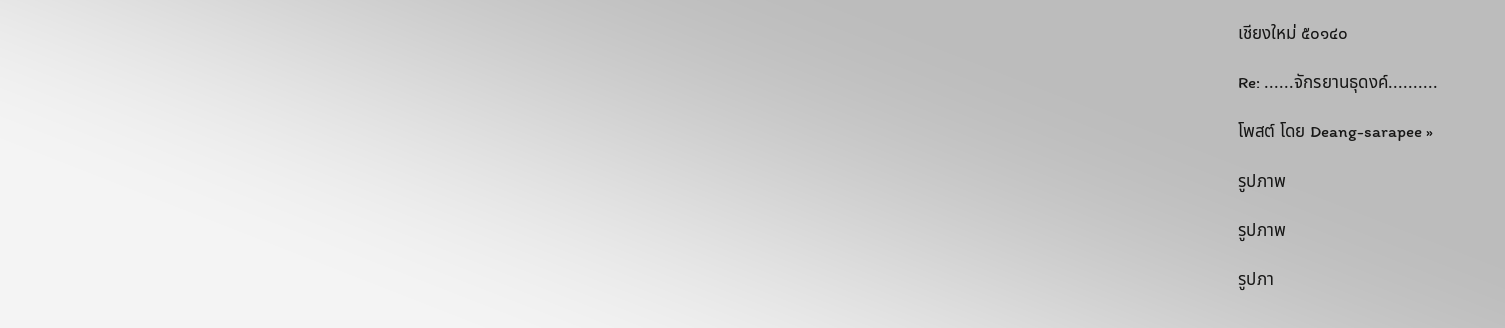เชียงใหม่ ๕๐๑๔๐

Re: ......จักรยานธุดงค์..........

โพสต์ โดย Deang-sarapee »

รูปภาพ

รูปภาพ

รูปภา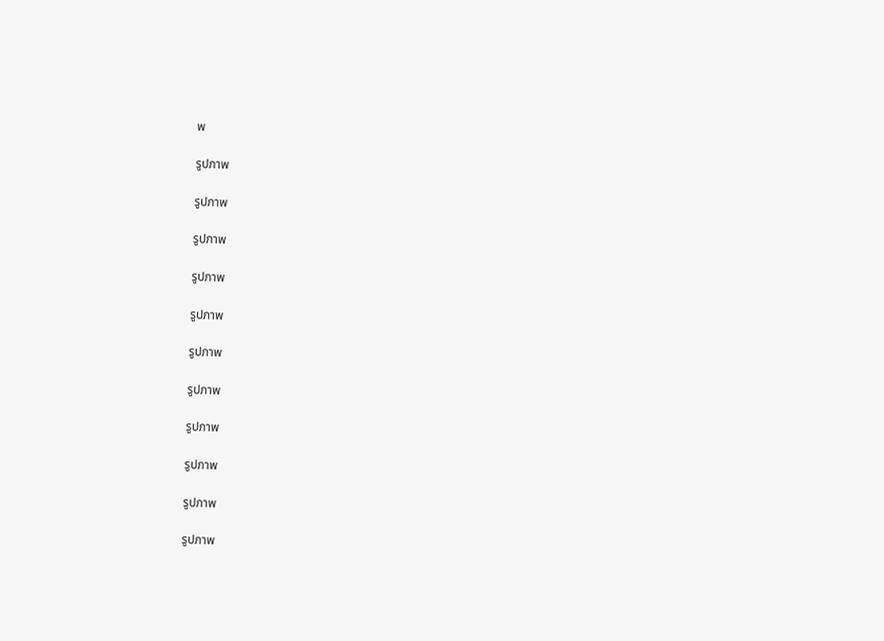พ

รูปภาพ

รูปภาพ

รูปภาพ

รูปภาพ

รูปภาพ

รูปภาพ

รูปภาพ

รูปภาพ

รูปภาพ

รูปภาพ

รูปภาพ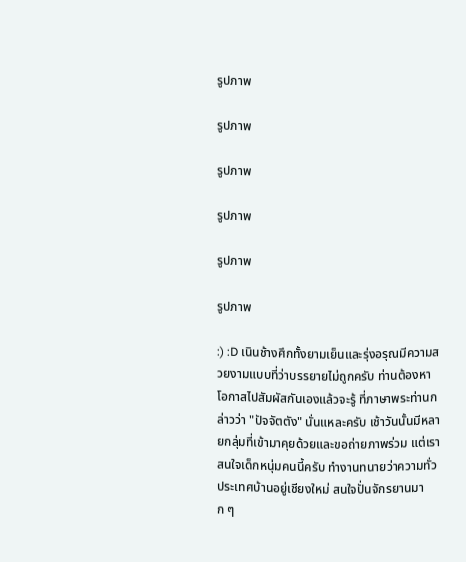รูปภาพ

รูปภาพ

รูปภาพ

รูปภาพ

รูปภาพ

รูปภาพ

:) :D เนินช้างศึกทั้งยามเย็นและรุ่งอรุณมีความสวยงามแบบที่ว่าบรรยายไม่ถูกครับ ท่านต้องหาโอกาสไปสัมผัสกันเองแล้วจะรู้ ที่ภาษาพระท่านกล่าวว่า "ปัจจัตตัง" นั่นแหละครับ เช้าวันนั้นมีหลายกลุ่มที่เข้ามาคุยด้วยและขอถ่ายภาพร่วม แต่เราสนใจเด็กหนุ่มคนนี้ครับ ทำงานทนายว่าความทั่วประเทศบ้านอยู่เชียงใหม่ สนใจปั่นจักรยานมาก ๆ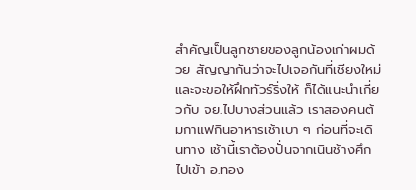สำคัญเป็นลูกชายของลูกน้องเก่าผมด้วย สัญญากันว่าจะไปเจอกันที่เชียงใหม่ และจะขอให้ฝึกทัวร์ริ่งให้ ก็ได้แนะนำเกี่ยวกับ จย.ไปบางส่วนแล้ว เราสองคนต้มกาแฟกินอาหารเช้าเบา ๆ ก่อนที่จะเดินทาง เช้านี้เราต้องปั่นจากเนินช้างศึกไปเข้า อ.ทอง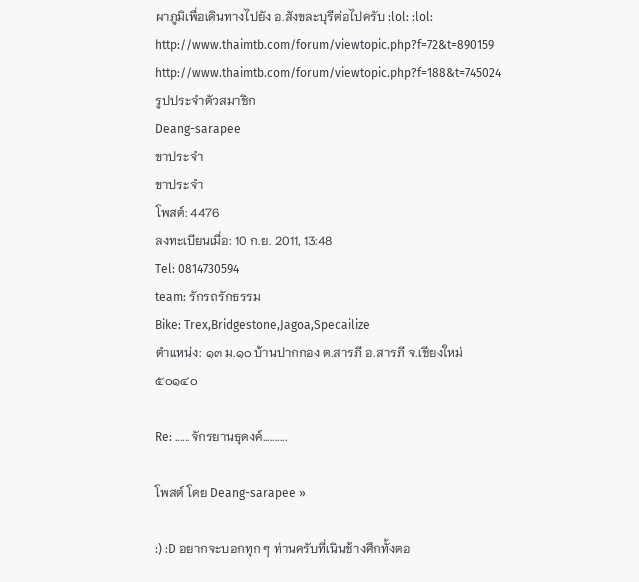ผาภูมิเพื่อเดินทางไปยัง อ.สังขละบุรีต่อไปครับ :lol: :lol:
http://www.thaimtb.com/forum/viewtopic.php?f=72&t=890159
http://www.thaimtb.com/forum/viewtopic.php?f=188&t=745024
รูปประจำตัวสมาชิก
Deang-sarapee
ขาประจำ
ขาประจำ
โพสต์: 4476
ลงทะเบียนเมื่อ: 10 ก.ย. 2011, 13:48
Tel: 0814730594
team: รักรถรักธรรม
Bike: Trex,Bridgestone,Jagoa,Specailize
ตำแหน่ง: ๑๓ ม.๑๐ บ้านปากกอง ต.สารภี อ.สารภี จ.เชียงใหม่ ๕๐๑๔๐

Re: ......จักรยานธุดงค์..........

โพสต์ โดย Deang-sarapee »

:) :D อยากจะบอกทุก ๆ ท่านครับที่เนินช้างศึกทั้งตอ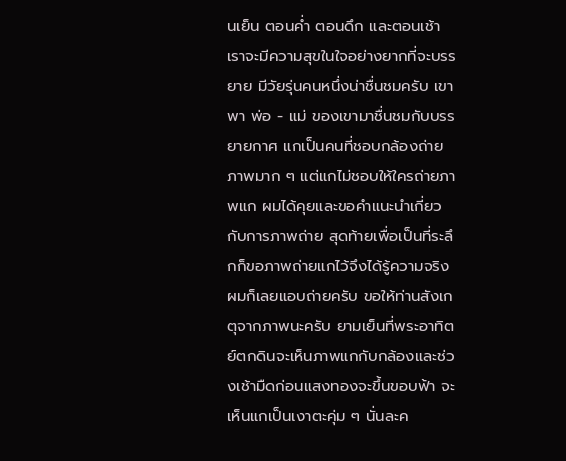นเย็น ตอนค่ำ ตอนดึก และตอนเช้า เราจะมีความสุขในใจอย่างยากที่จะบรรยาย มีวัยรุ่นคนหนึ่งน่าชื่นชมครับ เขาพา พ่อ - แม่ ของเขามาชื่นชมกับบรรยายกาศ แกเป็นคนที่ชอบกล้องถ่ายภาพมาก ๆ แต่แกไม่ชอบให้ใครถ่ายภาพแก ผมได้คุยและขอคำแนะนำเกี่ยวกับการภาพถ่าย สุดท้ายเพื่อเป็นที่ระลึกก็ขอภาพถ่ายแกไว้จึงได้รู้ความจริง ผมก็เลยแอบถ่ายครับ ขอให้ท่านสังเกตุจากภาพนะครับ ยามเย็นที่พระอาทิตย์ตกดินจะเห็นภาพแกกับกล้องและช่วงเช้ามืดก่อนแสงทองจะขึ้นขอบฟ้า จะเห็นแกเป็นเงาตะคุ่ม ๆ นั่นละค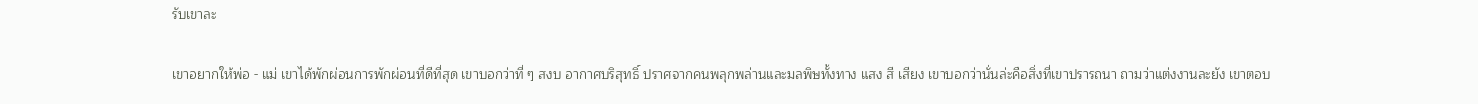รับเขาละ

เขาอยากให้พ่อ - แม่ เขาได้พักผ่อนการพักผ่อนที่ดีที่สุด เขาบอกว่าที่ ๆ สงบ อากาศบริสุทธิ์ ปราศจากคนพลุกพล่านและมลพิษทั้งทาง แสง สี เสียง เขาบอกว่านั่นล่ะคือสิ่งที่เขาปรารถนา ถามว่าแต่งงานละยัง เขาตอบ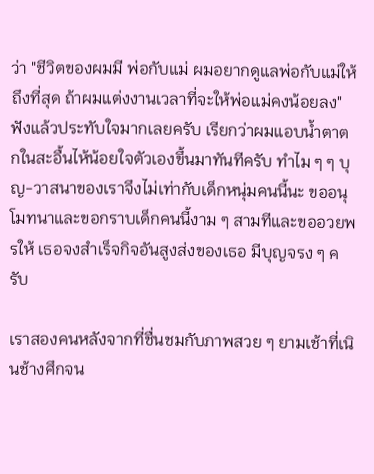ว่า "ชีวิตของผมมี พ่อกับแม่ ผมอยากดูแลพ่อกับแม่ให้ถึงที่สุด ถ้าผมแต่งงานเวลาที่จะให้พ่อแม่คงน้อยลง" ฟังแล้วประทับใจมากเลยครับ เรียกว่าผมแอบน้ำตาตกในสะอื้นไห้น้อยใจตัวเองขึ้นมาทันทีครับ ทำไม ๆ ๆ บุญ-วาสนาของเราจึงไม่เท่ากับเด็กหนุ่มคนนี้นะ ขออนุโมทนาและขอกราบเด็กคนนี้งาม ๆ สามทีและขออวยพรให้ เธอจงสำเร็จกิจอันสูงส่งของเธอ มีบุญจรง ๆ ครับ

เราสองคนหลังจากที่ชื่นชมกับภาพสวย ๆ ยามเช้าที่เนินช้างศึกจน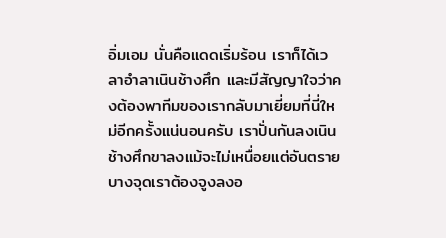อิ่มเอม นั่นคือแดดเริ่มร้อน เราก็ได้เวลาอำลาเนินช้างศึก และมีสัญญาใจว่าคงต้องพาทีมของเรากลับมาเยี่ยมที่นี่ใหม่อีกครั้งแน่นอนครับ เราปั่นกันลงเนินช้างศึกขาลงแม้จะไม่เหนื่อยแต่อันตราย บางจุดเราต้องจูงลงอ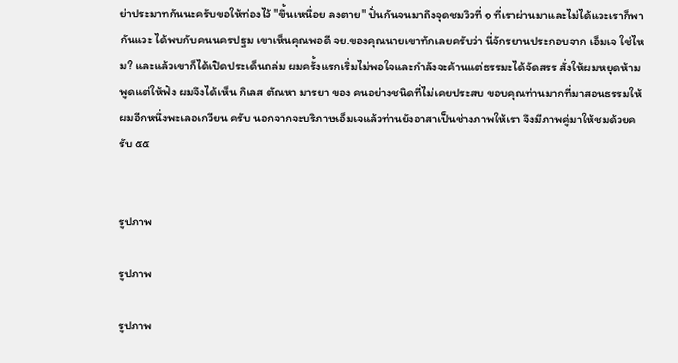ย่าประมาทกันนะครับขอให้ท่องไว้ "ขึ้นเหนื่อย ลงตาย" ปั่นกันจนมาถึงจุดชมวิวที่ ๑ ที่เราผ่านมาและไม่ได้แวะเราก็พากันแวะ ได้พบกับคนนครปฐม เขาเห็นคุณพอดี จย.ของคุณนายเขาทักเลยครับว่า นี่จักรยานประกอบจาก เอ็มเจ ใช่ไหม? และแล้วเขาก็ได้เปิดประเด็นถล่ม ผมครั้งแรกเริ่มไม่พอใจและกำลังจะค้านแต่ธรรมะได้จัดสรร สั่งให้ผมหยุดห้ามพูดแต่ให้ฟัง ผมจึงได้เห็น กิเลส ตัณหา มารยา ของ คนอย่างชนิดที่ไม่เคยประสบ ขอบคุณท่านมากที่มาสอนธรรมให้ผมอีกหนึ่งพะเลอเกวียน ครับ นอกจากจะบริภาษเอ็มเจแล้วท่านยังอาสาเป็นช่างภาพให้เรา จึงมีภาพคู่มาให้ชมด้วยครับ ๕๕


รูปภาพ

รูปภาพ

รูปภาพ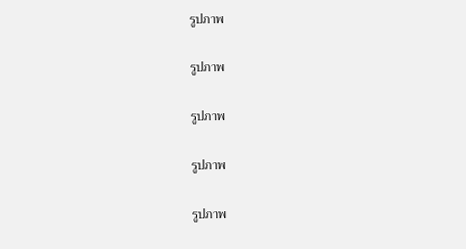รูปภาพ

รูปภาพ

รูปภาพ

รูปภาพ

รูปภาพ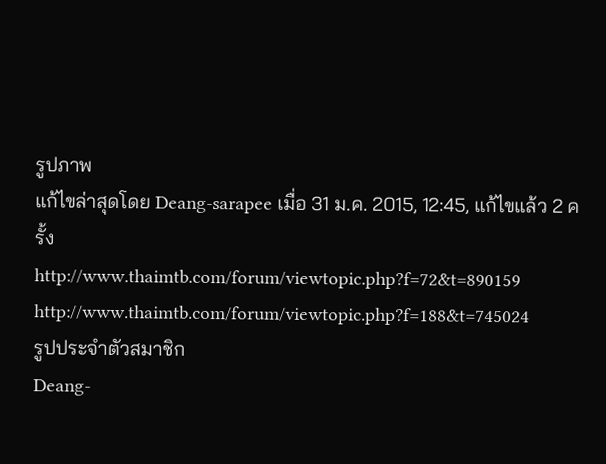รูปภาพ
แก้ไขล่าสุดโดย Deang-sarapee เมื่อ 31 ม.ค. 2015, 12:45, แก้ไขแล้ว 2 ครั้ง
http://www.thaimtb.com/forum/viewtopic.php?f=72&t=890159
http://www.thaimtb.com/forum/viewtopic.php?f=188&t=745024
รูปประจำตัวสมาชิก
Deang-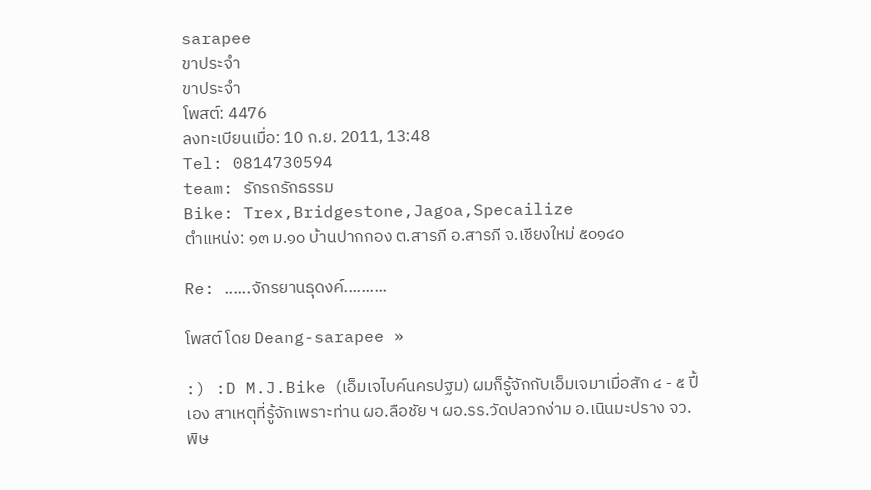sarapee
ขาประจำ
ขาประจำ
โพสต์: 4476
ลงทะเบียนเมื่อ: 10 ก.ย. 2011, 13:48
Tel: 0814730594
team: รักรถรักธรรม
Bike: Trex,Bridgestone,Jagoa,Specailize
ตำแหน่ง: ๑๓ ม.๑๐ บ้านปากกอง ต.สารภี อ.สารภี จ.เชียงใหม่ ๕๐๑๔๐

Re: ......จักรยานธุดงค์..........

โพสต์ โดย Deang-sarapee »

:) :D M.J.Bike (เอ็มเจไบค์นครปฐม) ผมก็รู้จักกับเอ็มเจมาเมื่อสัก ๔ - ๕ ปี้เอง สาเหตุที่รู้จักเพราะท่าน ผอ.ลือชัย ฯ ผอ.รร.วัดปลวกง่าม อ.เนินมะปราง จว.พิษ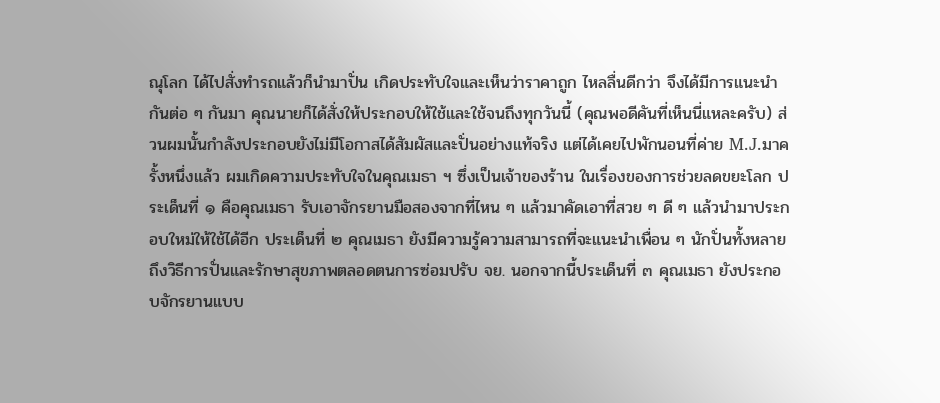ณุโลก ได้ไปสั่งทำรถแล้วก็นำมาปั่น เกิดประทับใจและเห็นว่าราคาถูก ไหลลื่นดีกว่า จึงได้มีการแนะนำกันต่อ ๆ กันมา คุณนายก็ได้สั่งให้ประกอบให้ใช้และใช้จนถึงทุกวันนี้ (คุณพอดีคันที่เห็นนี่แหละครับ) ส่วนผมนั้นกำลังประกอบยังไม่มีโอกาสได้สัมผัสและปั่นอย่างแท้จริง แต่ได้เคยไปพักนอนที่ค่าย M.J.มาครั้งหนึ่งแล้ว ผมเกิดความประทับใจในคุณเมธา ฯ ซึ่งเป็นเจ้าของร้าน ในเรื่องของการช่วยลดขยะโลก ประเด็นที่ ๑ คือคุณเมธา รับเอาจักรยานมือสองจากที่ไหน ๆ แล้วมาคัดเอาที่สวย ๆ ดี ๆ แล้วนำมาประกอบใหม่ให้ใช้ได้อีก ประเด็นที่ ๒ คุณเมธา ยังมีความรู้ความสามารถที่จะแนะนำเพื่อน ๆ นักปั่นทั้งหลาย ถึงวิธีการปั่นและรักษาสุขภาพตลอดตนการซ่อมปรับ จย. นอกจากนี้ประเด็นที่ ๓ คุณเมธา ยังประกอบจักรยานแบบ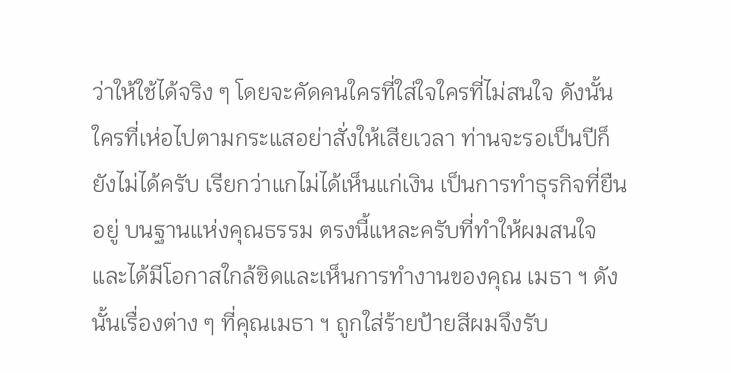ว่าให้ใช้ได้จริง ๆ โดยจะคัดคนใครที่ใส่ใจใครที่ไม่สนใจ ดังนั้นใครที่เห่อไปตามกระแสอย่าสั่งให้เสียเวลา ท่านจะรอเป็นปีก็ยังไม่ได้ครับ เรียกว่าแกไม่ได้เห็นแก่เงิน เป็นการทำธุรกิจที่ยืนอยู่ บนฐานแห่งคุณธรรม ตรงนี้แหละครับที่ทำให้ผมสนใจและได้มีโอกาสใกล้ชิดและเห็นการทำงานของคุณ เมธา ฯ ดังนั้นเรื่องต่าง ๆ ที่คุณเมธา ฯ ถูกใส่ร้ายป้ายสีผมจึงรับ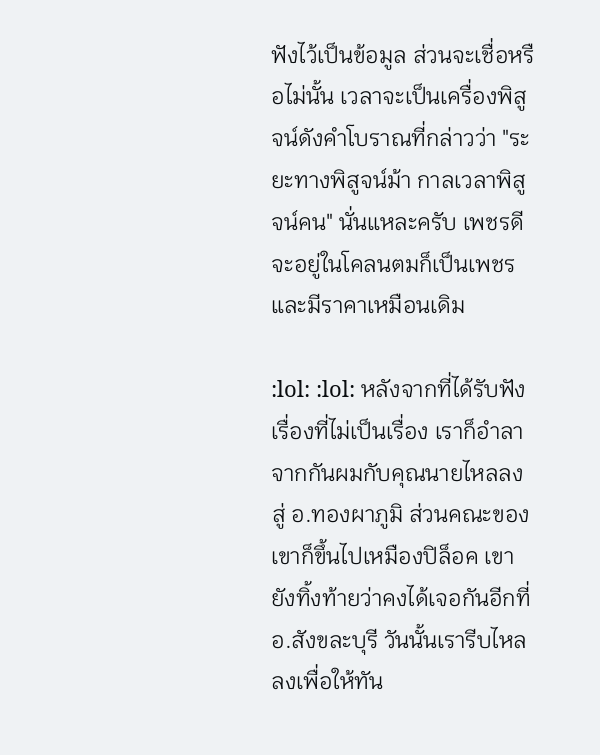ฟังไว้เป็นข้อมูล ส่วนจะเชื่อหรือไม่นั้น เวลาจะเป็นเครื่องพิสูจน์ดังคำโบราณที่กล่าวว่า "ระยะทางพิสูจน์ม้า กาลเวลาพิสูจน์คน" นั่นแหละครับ เพชรดีจะอยู่ในโคลนตมก็เป็นเพชรและมีราคาเหมือนเดิม

:lol: :lol: หลังจากที่ได้รับฟังเรื่องที่ไม่เป็นเรื่อง เราก็อำลาจากกันผมกับคุณนายไหลลงสู่ อ.ทองผาภูมิ ส่วนคณะของเขาก็ขึ้นไปเหมืองปิล็อค เขายังทิ้งท้ายว่าคงได้เจอกันอีกที่ อ.สังขละบุรี วันนั้นเรารีบไหลลงเพื่อให้ทัน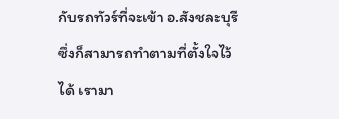กับรถทัวร์ที่จะเข้า อ.สังชละบุรี ซึ่งก็สามารถทำตามที่ตั้งใจไว้ได้ เรามา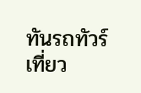ทันรถทัวร์เที่ยว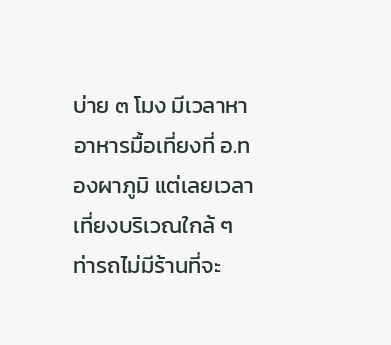บ่าย ๓ โมง มีเวลาหาอาหารมื้อเที่ยงที่ อ.ทองผาภูมิ แต่เลยเวลาเที่ยงบริเวณใกล้ ๆ ท่ารถไม่มีร้านที่จะ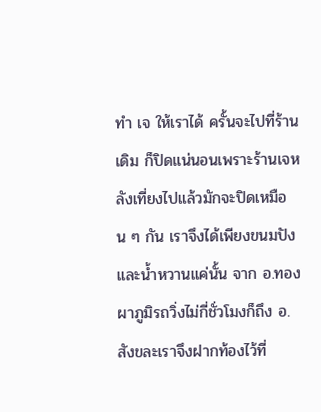ทำ เจ ให้เราได้ ครั้นจะไปที่ร้านเดิม ก็ปิดแน่นอนเพราะร้านเจหลังเที่ยงไปแล้วมักจะปิดเหมือน ๆ กัน เราจึงได้เพียงขนมปังและน้ำหวานแค่นั้น จาก อ.ทองผาภูมิรถวิ่งไม่กี่ชั่วโมงก็ถึง อ.สังขละเราจึงฝากท้องไว้ที่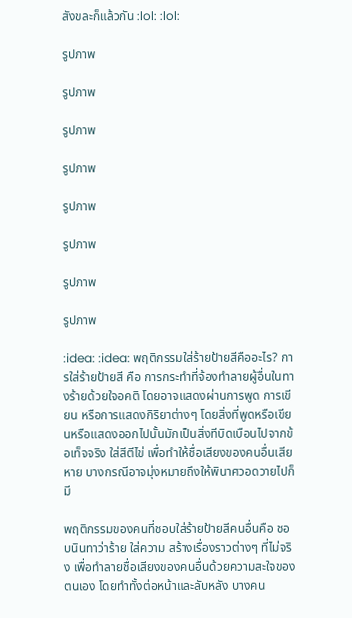สังขละก็แล้วกัน :lol: :lol:

รูปภาพ

รูปภาพ

รูปภาพ

รูปภาพ

รูปภาพ

รูปภาพ

รูปภาพ

รูปภาพ

:idea: :idea: พฤติกรรมใส่ร้ายป้ายสีคืออะไร? การใส่ร้ายป้ายสี คือ การกระทำที่จ้องทำลายผู้อื่นในทางร้ายด้วยใจอคติ โดยอาจแสดงผ่านการพูด การเขียน หรือการแสดงกิริยาต่างๆ โดยสิ่งที่พูดหรือเขียนหรือแสดงออกไปนั้นมักเป็นสิ่งทีบิดเบือนไปจากข้อเท็จจริง ใส่สีตีไข่ เพื่อทำให้ชื่อเสียงของคนอื่นเสียหาย บางกรณีอาจมุ่งหมายถึงให้พินาศวอดวายไปก็มี

พฤติกรรมของคนที่ชอบใส่ร้ายป้ายสีคนอื่นคือ ชอบนินทาว่าร้าย ใส่ความ สร้างเรื่องราวต่างๆ ที่ไม่จริง เพื่อทำลายชื่อเสียงของคนอื่นด้วยความสะใจของตนเอง โดยทำทั้งต่อหน้าและลับหลัง บางคน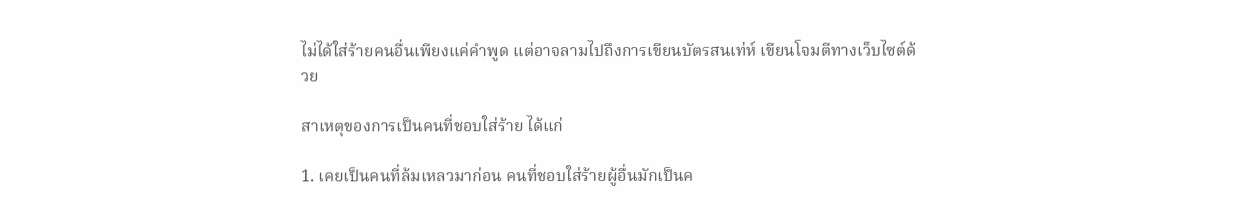ไม่ได้ใส่ร้ายคนอื่นเพียงแค่คำพูด แต่อาจลามไปถึงการเขียนบัตรสนเท่ห์ เขียนโจมตีทางเว็บไซต์ด้วย

สาเหตุของการเป็นคนที่ชอบใส่ร้าย ได้แก่

1. เคยเป็นคนที่ล้มเหลวมาก่อน คนที่ชอบใส่ร้ายผู้อื่นมักเป็นค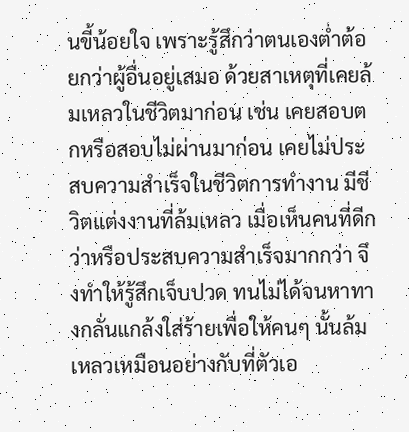นขี้น้อยใจ เพราะรู้สึกว่าตนเองต่ำต้อยกว่าผู้อื่นอยู่เสมอ ด้วยสาเหตุที่เคยล้มเหลวในชีวิตมาก่อน เช่น เคยสอบตกหรือสอบไม่ผ่านมาก่อน เคยไม่ประสบความสำเร็จในชีวิตการทำงาน มีชีวิตแต่งงานที่ล้มเหลว เมื่อเห็นคนที่ดีกว่าหรือประสบความสำเร็จมากกว่า จึงทำให้รู้สึกเจ็บปวด ทนไม่ได้จนหาทางกลั่นแกล้งใส่ร้ายเพื่อให้คนๆ นั้นล้มเหลวเหมือนอย่างกับที่ตัวเอ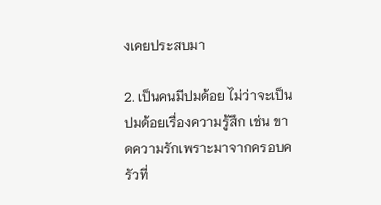งเคยประสบมา

2. เป็นคนมีปมด้อย ไม่ว่าจะเป็นปมด้อยเรื่องความรู้สึก เช่น ขาดความรักเพราะมาจากครอบครัวที่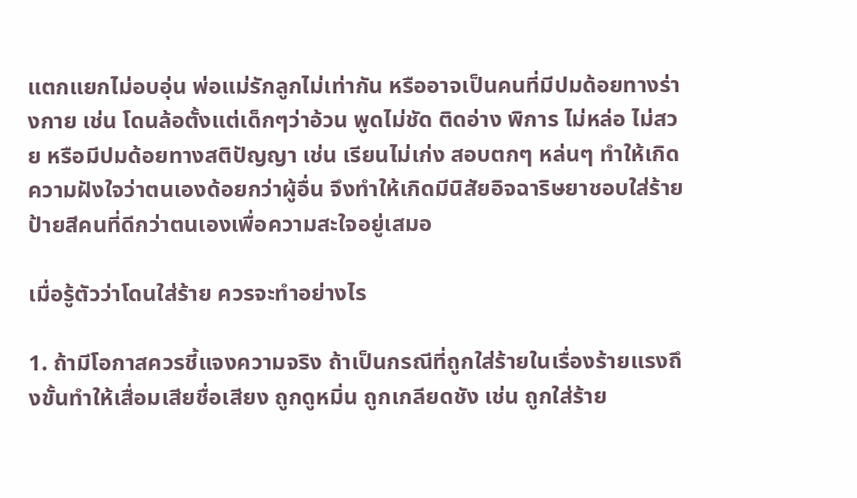แตกแยกไม่อบอุ่น พ่อแม่รักลูกไม่เท่ากัน หรืออาจเป็นคนที่มีปมด้อยทางร่างกาย เช่น โดนล้อตั้งแต่เด็กๆว่าอ้วน พูดไม่ชัด ติดอ่าง พิการ ไม่หล่อ ไม่สวย หรือมีปมด้อยทางสติปัญญา เช่น เรียนไม่เก่ง สอบตกๆ หล่นๆ ทำให้เกิดความฝังใจว่าตนเองด้อยกว่าผู้อื่น จึงทำให้เกิดมีนิสัยอิจฉาริษยาชอบใส่ร้ายป้ายสีคนที่ดีกว่าตนเองเพื่อความสะใจอยู่เสมอ

เมื่อรู้ตัวว่าโดนใส่ร้าย ควรจะทำอย่างไร

1. ถ้ามีโอกาสควรชี้แจงความจริง ถ้าเป็นกรณีที่ถูกใส่ร้ายในเรื่องร้ายแรงถึงขั้นทำให้เสื่อมเสียชื่อเสียง ถูกดูหมิ่น ถูกเกลียดชัง เช่น ถูกใส่ร้าย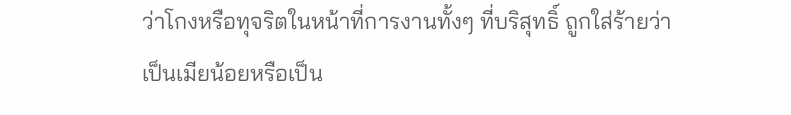ว่าโกงหรือทุจริตในหน้าที่การงานทั้งๆ ที่บริสุทธิ์ ถูกใส่ร้ายว่าเป็นเมียน้อยหรือเป็น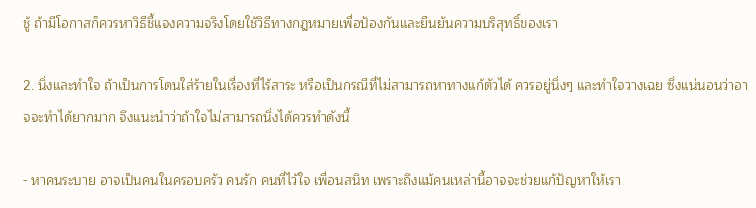ชู้ ถ้ามีโอกาสก็ควรหาวิธีชี้แจงความจริงโดยใช้วิธีทางกฎหมายเพื่อป้องกันและยืนยันความบริสุทธิ์ของเรา

2. นิ่งและทำใจ ถ้าเป็นการโดนใส่ร้ายในเรื่องที่ไร้สาระ หรือเป็นกรณีที่ไม่สามารถหาทางแก้ตัวได้ ควรอยู่นิ่งๆ และทำใจวางเฉย ซึ่งแน่นอนว่าอาจจะทำได้ยากมาก จึงแนะนำว่าถ้าใจไม่สามารถนิ่งได้ควรทำดังนี้

- หาคนระบาย อาจเป็นคนในครอบครัว คนรัก คนที่ไว้ใจ เพื่อนสนิท เพราะถึงแม้คนเหล่านี้อาจจะช่วยแก้ปัญหาให้เรา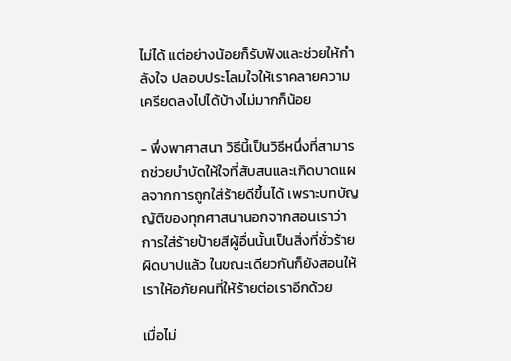ไม่ได้ แต่อย่างน้อยก็รับฟังและช่วยให้กำลังใจ ปลอบประโลมใจให้เราคลายความเครียดลงไปได้บ้างไม่มากก็น้อย

- พึ่งพาศาสนา วิธีนี้เป็นวิธีหนึ่งที่สามารถช่วยบำบัดให้ใจที่สับสนและเกิดบาดแผลจากการถูกใส่ร้ายดีขึ้นได้ เพราะบทบัญญัติของทุกศาสนานอกจากสอนเราว่าการใส่ร้ายป้ายสีผู้อื่นนั้นเป็นสิ่งที่ชั่วร้ายผิดบาปแล้ว ในขณะเดียวกันก็ยังสอนให้เราให้อภัยคนที่ให้ร้ายต่อเราอีกด้วย

เมื่อไม่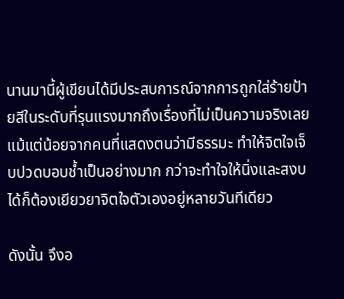นานมานี้ผู้เขียนได้มีประสบการณ์จากการถูกใส่ร้ายป้ายสีในระดับที่รุนแรงมากถึงเรื่องที่ไม่เป็นความจริงเลยแม้แต่น้อยจากคนที่แสดงตนว่ามีธรรมะ ทำให้จิตใจเจ็บปวดบอบช้ำเป็นอย่างมาก กว่าจะทำใจให้นิ่งและสงบได้ก็ต้องเยียวยาจิตใจตัวเองอยู่หลายวันทีเดียว

ดังนั้น จึงอ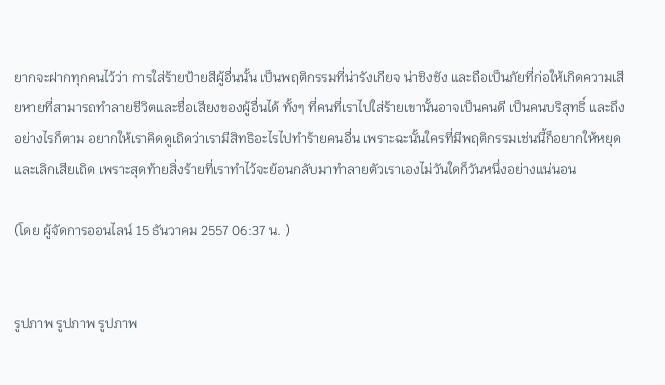ยากจะฝากทุกคนไว้ว่า การใส่ร้ายป้ายสีผู้อื่นนั้น เป็นพฤติกรรมที่น่ารังเกียจ น่าชิงชัง และถือเป็นภัยที่ก่อให้เกิดความเสียหายที่สามารถทำลายชีวิตและชื่อเสียงของผู้อื่นได้ ทั้งๆ ที่คนที่เราไปใส่ร้ายเขานั้นอาจเป็นคนดี เป็นคนบริสุทธิ์ และถึงอย่างไรก็ตาม อยากให้เราคิดดูเถิดว่าเรามีสิทธิอะไรไปทำร้ายคนอื่น เพราะฉะนั้นใครที่มีพฤติกรรมเช่นนี้ก็อยากให้หยุดและเลิกเสียเถิด เพราะสุดท้ายสิ่งร้ายที่เราทำไว้จะย้อนกลับมาทำลายตัวเราเองไม่วันใดก็วันหนึ่งอย่างแน่นอน

(โดย ผู้จัดการออนไลน์ 15 ธันวาคม 2557 06:37 น. )


รูปภาพ รูปภาพ รูปภาพ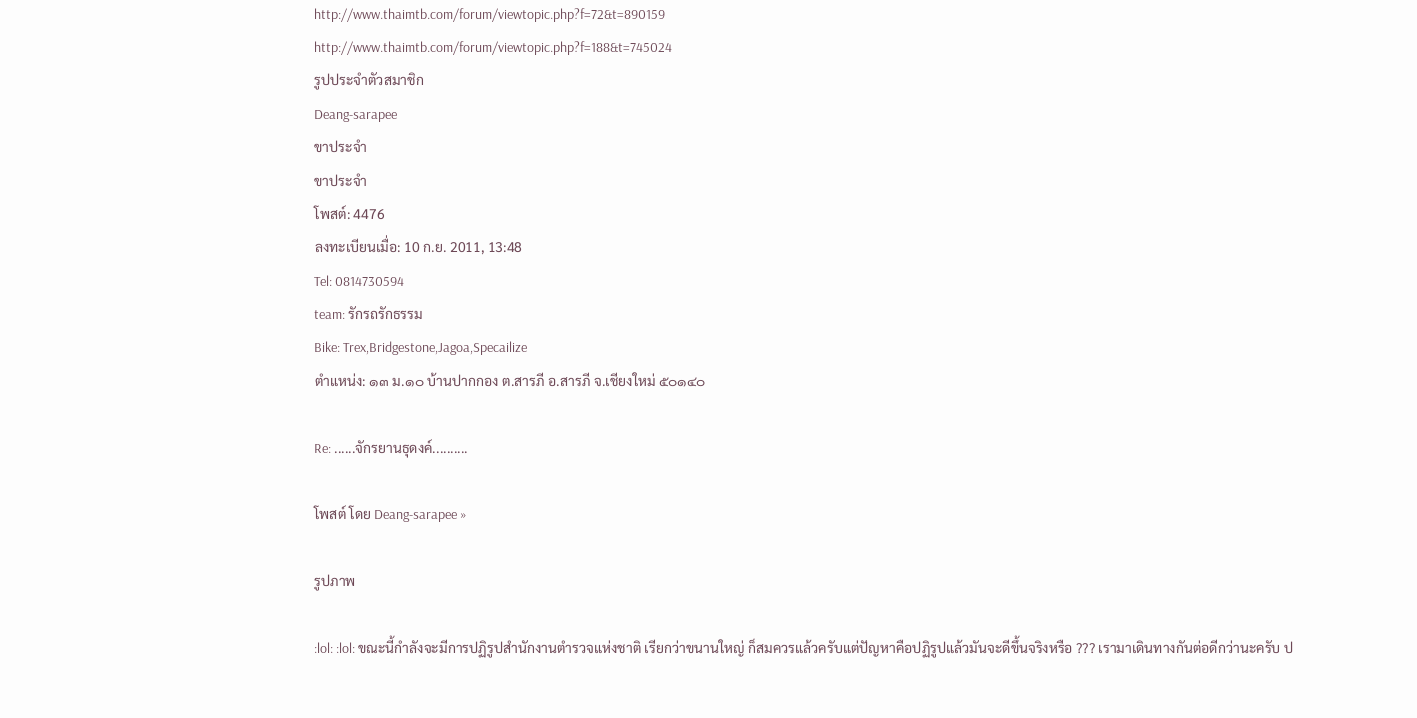http://www.thaimtb.com/forum/viewtopic.php?f=72&t=890159
http://www.thaimtb.com/forum/viewtopic.php?f=188&t=745024
รูปประจำตัวสมาชิก
Deang-sarapee
ขาประจำ
ขาประจำ
โพสต์: 4476
ลงทะเบียนเมื่อ: 10 ก.ย. 2011, 13:48
Tel: 0814730594
team: รักรถรักธรรม
Bike: Trex,Bridgestone,Jagoa,Specailize
ตำแหน่ง: ๑๓ ม.๑๐ บ้านปากกอง ต.สารภี อ.สารภี จ.เชียงใหม่ ๕๐๑๔๐

Re: ......จักรยานธุดงค์..........

โพสต์ โดย Deang-sarapee »

รูปภาพ

:lol: :lol: ขณะนี้กำลังจะมีการปฏิรูปสำนักงานตำรวจแห่งชาติ เรียกว่าขนานใหญ่ ก็สมควรแล้วครับแต่ปัญหาคือปฏิรูปแล้วมันจะดีขึ้นจริงหรือ ??? เรามาเดินทางกันต่อดีกว่านะครับ ป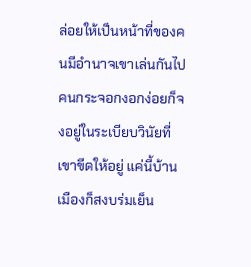ล่อยให้เป็นหน้าที่ของคนมีอำนาจเขาเล่นกันไป คนกระจอกงอกง่อยก็จงอยู่ในระเบียบวินัยที่เขาขีดให้อยู่ แค่นี้บ้านเมืองก็สงบร่มเย็น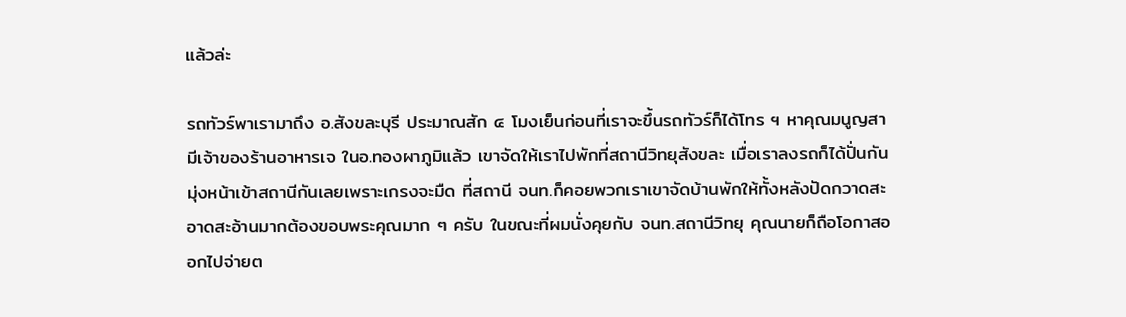แล้วล่ะ

รถทัวร์พาเรามาถึง อ.สังขละบุรี ประมาณสัก ๔ โมงเย็นก่อนที่เราจะขึ้นรถทัวร์ก็ได้โทร ฯ หาคุณมนูญสามีเจ้าของร้านอาหารเจ ในอ.ทองผาภูมิแล้ว เขาจัดให้เราไปพักที่สถานีวิทยุสังขละ เมื่อเราลงรถก็ได้ปั่นกันมุ่งหน้าเข้าสถานีกันเลยเพราะเกรงจะมืด ที่สถานี จนท.ก็คอยพวกเราเขาจัดบ้านพักให้ทั้งหลังปัดกวาดสะอาดสะอ้านมากต้องขอบพระคุณมาก ๆ ครับ ในขณะที่ผมนั่งคุยกับ จนท.สถานีวิทยุ คุณนายก็ถือโอกาสออกไปจ่ายต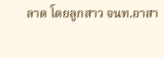ลาด โดยลูกสาว จนท.อาสา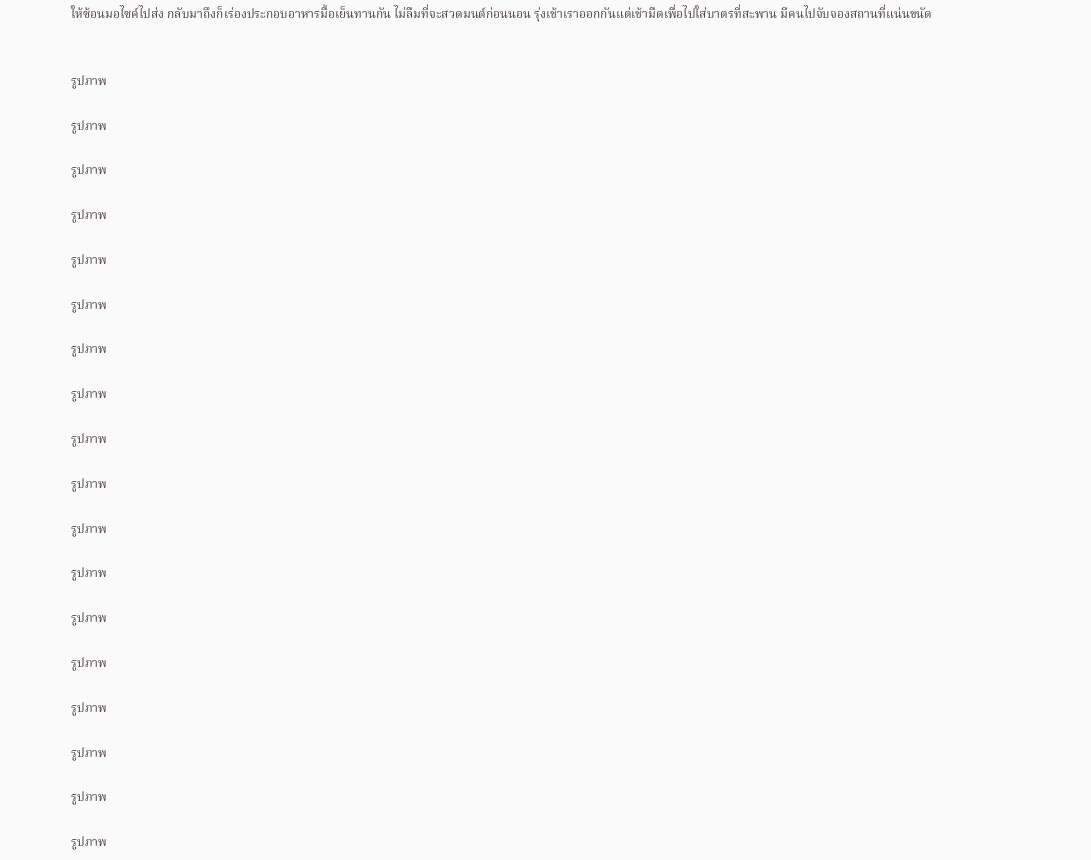ให้ซ้อนมอไซค์ไปส่ง กลับมาถึงก็เร่องประกอบอาหารมื้อเย็นทานกัน ไม่ลืมที่จะสวดมนต์ก่อนนอน รุ่งเช้าเราออกกันแต่เช้ามืดเพื่อไปใส่บาตรที่สะพาน มีคนไปจับจองสถานที่แน่นขนัด


รูปภาพ

รูปภาพ

รูปภาพ

รูปภาพ

รูปภาพ

รูปภาพ

รูปภาพ

รูปภาพ

รูปภาพ

รูปภาพ

รูปภาพ

รูปภาพ

รูปภาพ

รูปภาพ

รูปภาพ

รูปภาพ

รูปภาพ

รูปภาพ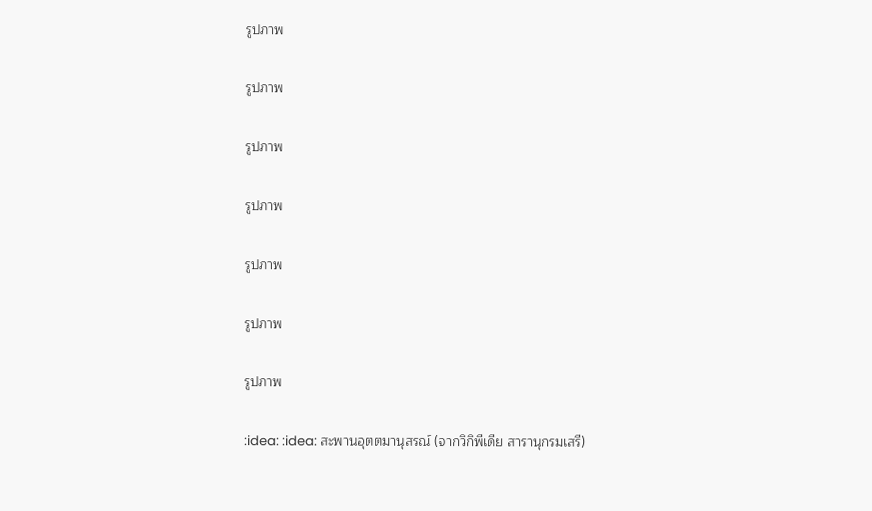รูปภาพ

รูปภาพ

รูปภาพ

รูปภาพ

รูปภาพ

รูปภาพ

รูปภาพ

:idea: :idea: สะพานอุตตมานุสรณ์ (จากวิกิพีเดีย สารานุกรมเสรี)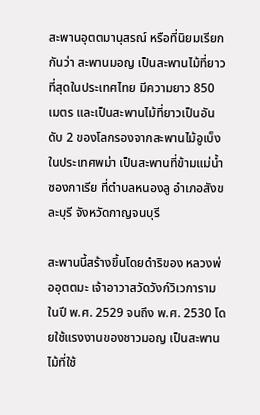สะพานอุตตมานุสรณ์ หรือที่นิยมเรียกกันว่า สะพานมอญ เป็นสะพานไม้ที่ยาวที่สุดในประเทศไทย มีความยาว 850 เมตร และเป็นสะพานไม้ที่ยาวเป็นอันดับ 2 ของโลกรองจากสะพานไม้อูเบ็ง ในประเทศพม่า เป็นสะพานที่ข้ามแม่น้ำซองกาเรีย ที่ตำบลหนองลู อำเภอสังขละบุรี จังหวัดกาญจนบุรี

สะพานนี้สร้างขึ้นโดยดำริของ หลวงพ่ออุตตมะ เจ้าอาวาสวัดวังก์วิเวการาม ในปี พ.ศ. 2529 จนถึง พ.ศ. 2530 โดยใช้แรงงานของชาวมอญ เป็นสะพานไม้ที่ใช้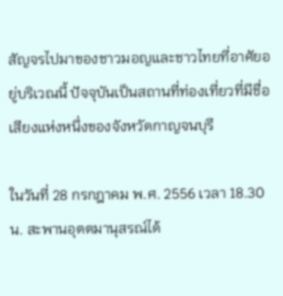สัญจรไปมาของชาวมอญและชาวไทยที่อาศัยอยู่บริเวณนี้ ปัจจุบันเป็นสถานที่ท่องเที่ยวที่มีชื่อเสียงแห่งหนึ่งของจังหวัดกาญจนบุรี

ในวันที่ 28 กรกฎาคม พ.ศ. 2556 เวลา 18.30 น. สะพานอุตตมานุสรณ์ได้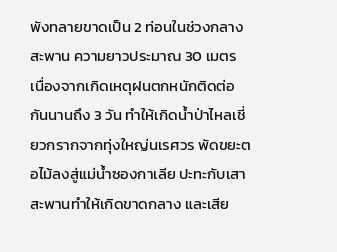พังทลายขาดเป็น 2 ท่อนในช่วงกลางสะพาน ความยาวประมาณ 30 เมตร เนื่องจากเกิดเหตุฝนตกหนักติดต่อกันนานถึง 3 วัน ทำให้เกิดน้ำป่าไหลเชี่ยวกรากจากทุ่งใหญ่นเรศวร พัดขยะตอไม้ลงสู่แม่น้ำซองกาเลีย ปะทะกับเสาสะพานทำให้เกิดขาดกลาง และเสีย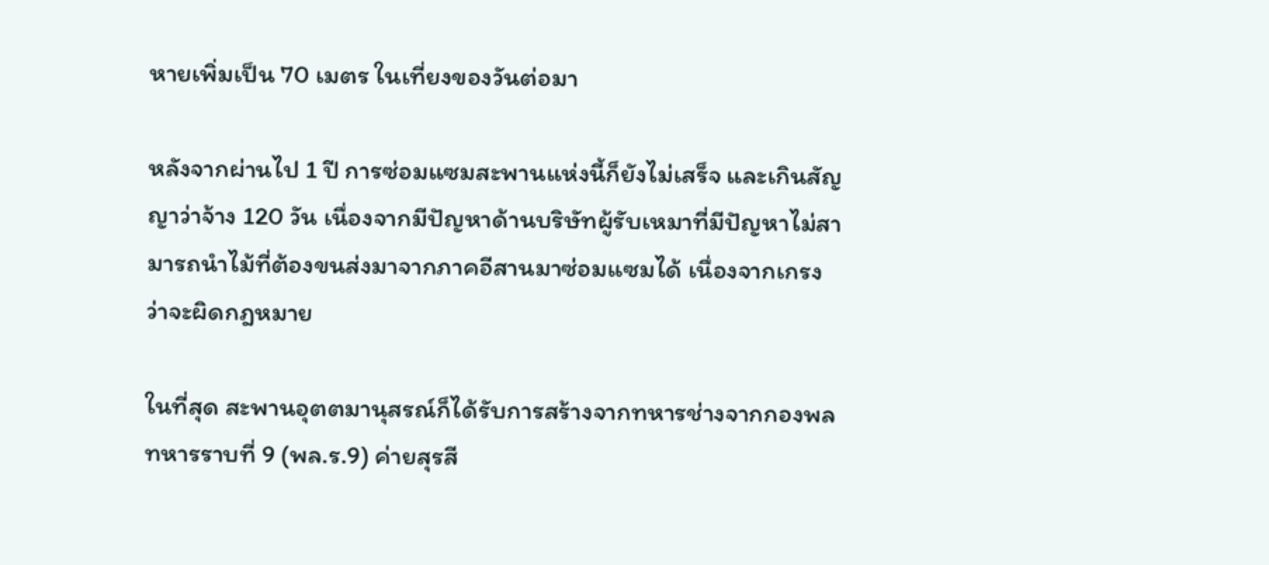หายเพิ่มเป็น 70 เมตร ในเที่ยงของวันต่อมา

หลังจากผ่านไป 1 ปี การซ่อมแซมสะพานแห่งนี้ก็ยังไม่เสร็จ และเกินสัญญาว่าจ้าง 120 วัน เนื่องจากมีปัญหาด้านบริษัทผู้รับเหมาที่มีปัญหาไม่สามารถนำไม้ที่ต้องขนส่งมาจากภาคอีสานมาซ่อมแซมได้ เนื่องจากเกรงว่าจะผิดกฎหมาย

ในที่สุด สะพานอุตตมานุสรณ์ก็ได้รับการสร้างจากทหารช่างจากกองพลทหารราบที่ 9 (พล.ร.9) ค่ายสุรสี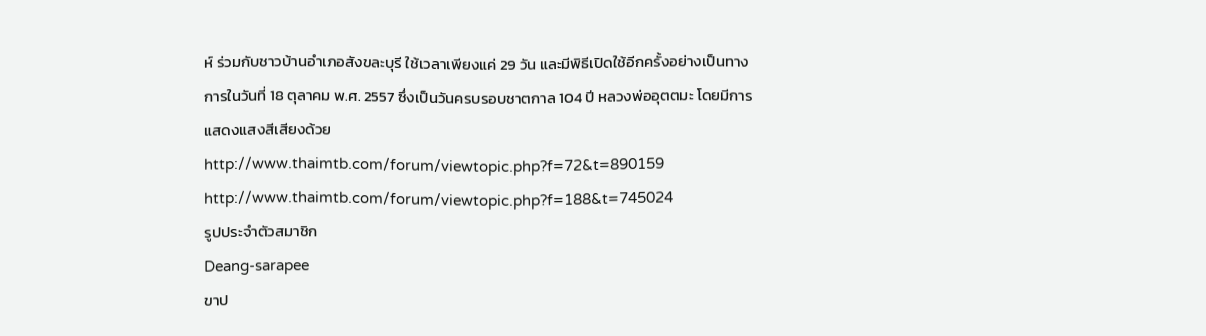ห์ ร่วมกับชาวบ้านอำเภอสังขละบุรี ใช้เวลาเพียงแค่ 29 วัน และมีพิธีเปิดใช้อีกครั้งอย่างเป็นทางการในวันที่ 18 ตุลาคม พ.ศ. 2557 ซึ่งเป็นวันครบรอบชาตกาล 104 ปี หลวงพ่ออุตตมะ โดยมีการแสดงแสงสีเสียงด้วย
http://www.thaimtb.com/forum/viewtopic.php?f=72&t=890159
http://www.thaimtb.com/forum/viewtopic.php?f=188&t=745024
รูปประจำตัวสมาชิก
Deang-sarapee
ขาป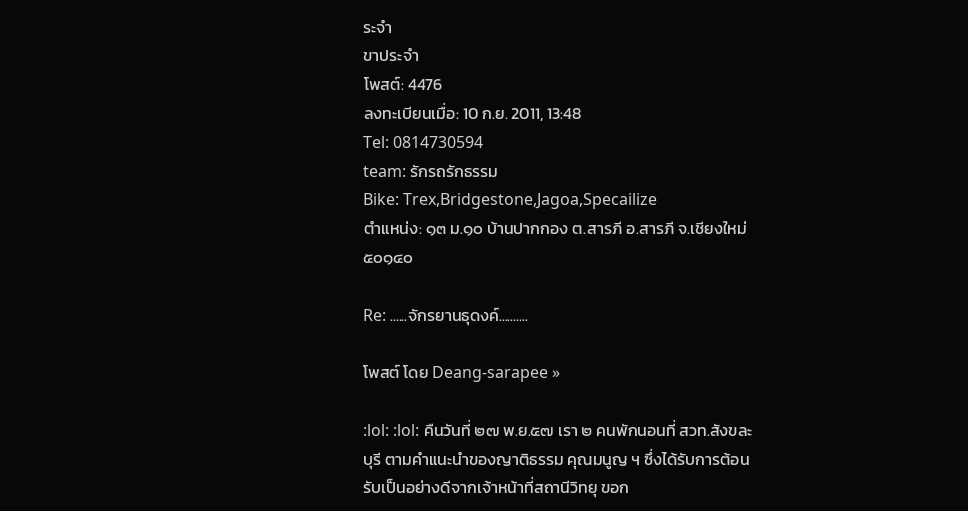ระจำ
ขาประจำ
โพสต์: 4476
ลงทะเบียนเมื่อ: 10 ก.ย. 2011, 13:48
Tel: 0814730594
team: รักรถรักธรรม
Bike: Trex,Bridgestone,Jagoa,Specailize
ตำแหน่ง: ๑๓ ม.๑๐ บ้านปากกอง ต.สารภี อ.สารภี จ.เชียงใหม่ ๕๐๑๔๐

Re: ......จักรยานธุดงค์..........

โพสต์ โดย Deang-sarapee »

:lol: :lol: คืนวันที่ ๒๗ พ.ย.๕๗ เรา ๒ คนพักนอนที่ สวท.สังขละบุรี ตามคำแนะนำของญาติธรรม คุณมนูญ ฯ ซึ่งได้รับการต้อนรับเป็นอย่างดีจากเจ้าหน้าที่สถานีวิทยุ ขอก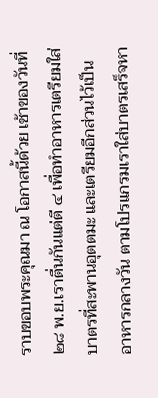ราบขอบพระคุณมา ณ โอกาสนี้ด้วย เช้าของวันที่ ๒๘ พ.ย.เราตื่นกันแต่ตี ๔ เพื่อทำอาหารเตรียมใส่บาตรที่สะพานอุตตมะ และเตรียมอีกส่วนไว้เป็นอาหารกลางวัน ตามโปรแกรมเราใส่บาตรเสร็จหา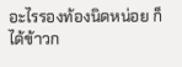อะไรรองท้องนิดหน่อย ก็ได้ข้าวก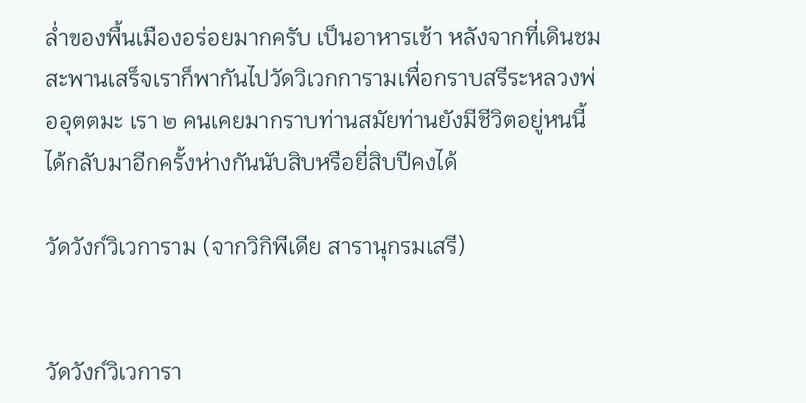ล่ำของพื้นเมืองอร่อยมากครับ เป็นอาหารเช้า หลังจากที่เดินชมสะพานเสร็จเราก็พากันไปวัดวิเวกการามเพื่อกราบสรีระหลวงพ่ออุตตมะ เรา ๒ คนเคยมากราบท่านสมัยท่านยังมีชีวิตอยู่หนนี้ได้กลับมาอีกครั้งห่างกันนับสิบหรือยี่สิบปีคงได้

วัดวังก์วิเวการาม (จากวิกิพีเดีย สารานุกรมเสรี)


วัดวังก์วิเวการา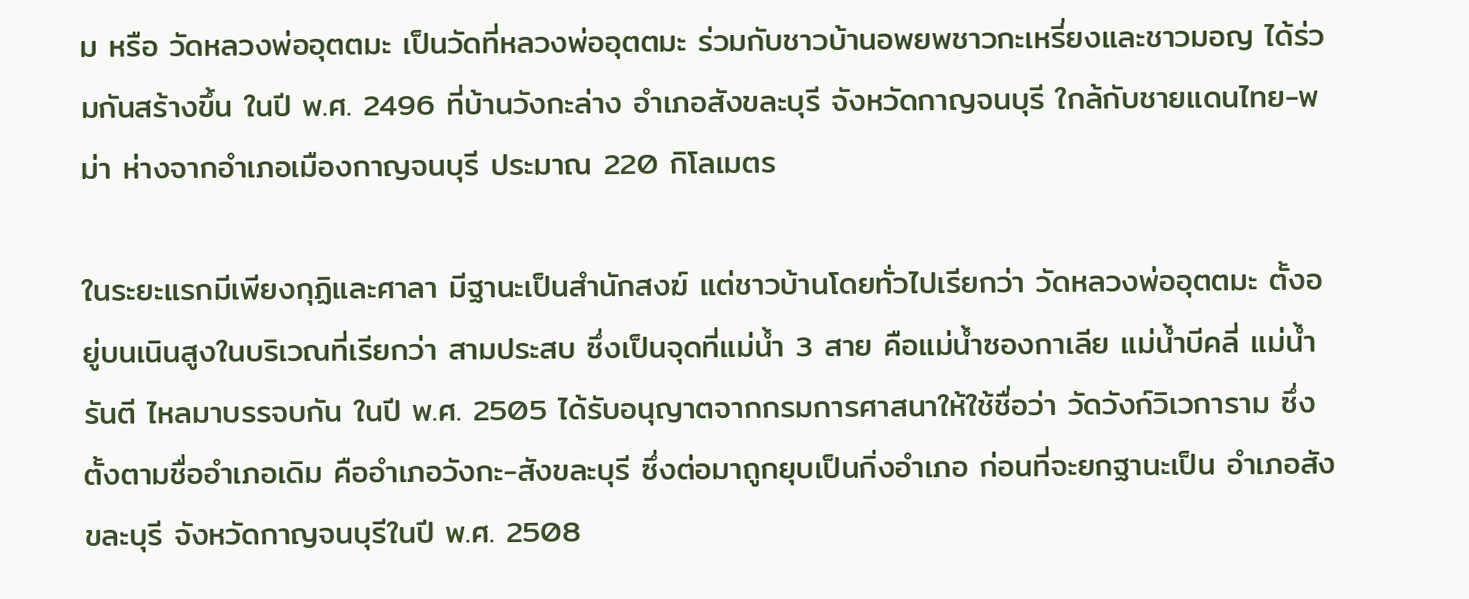ม หรือ วัดหลวงพ่ออุตตมะ เป็นวัดที่หลวงพ่ออุตตมะ ร่วมกับชาวบ้านอพยพชาวกะเหรี่ยงและชาวมอญ ได้ร่วมกันสร้างขึ้น ในปี พ.ศ. 2496 ที่บ้านวังกะล่าง อำเภอสังขละบุรี จังหวัดกาญจนบุรี ใกล้กับชายแดนไทย-พม่า ห่างจากอำเภอเมืองกาญจนบุรี ประมาณ 220 กิโลเมตร

ในระยะแรกมีเพียงกุฏิและศาลา มีฐานะเป็นสำนักสงฆ์ แต่ชาวบ้านโดยทั่วไปเรียกว่า วัดหลวงพ่ออุตตมะ ตั้งอยู่บนเนินสูงในบริเวณที่เรียกว่า สามประสบ ซึ่งเป็นจุดที่แม่น้ำ 3 สาย คือแม่น้ำซองกาเลีย แม่น้ำบีคลี่ แม่น้ำรันตี ไหลมาบรรจบกัน ในปี พ.ศ. 2505 ได้รับอนุญาตจากกรมการศาสนาให้ใช้ชื่อว่า วัดวังก์วิเวการาม ซึ่งตั้งตามชื่ออำเภอเดิม คืออำเภอวังกะ-สังขละบุรี ซึ่งต่อมาถูกยุบเป็นกิ่งอำเภอ ก่อนที่จะยกฐานะเป็น อำเภอสังขละบุรี จังหวัดกาญจนบุรีในปี พ.ศ. 2508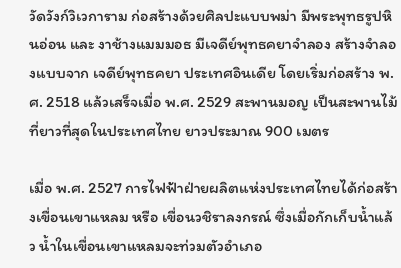วัดวังก์วิเวการาม ก่อสร้างด้วยศิลปะแบบพม่า มีพระพุทธรูปหินอ่อน และ งาช้างแมมมอธ มีเจดีย์พุทธคยาจำลอง สร้างจำลองแบบจาก เจดีย์พุทธคยา ประเทศอินเดีย โดยเริ่มก่อสร้าง พ.ศ. 2518 แล้วเสร็จเมื่อ พ.ศ. 2529 สะพานมอญ เป็นสะพานไม้ที่ยาวที่สุดในประเทศไทย ยาวประมาณ 900 เมตร

เมื่อ พ.ศ. 2527 การไฟฟ้าฝ่ายผลิตแห่งประเทศไทยได้ก่อสร้างเขื่อนเขาแหลม หรือ เขื่อนวชิราลงกรณ์ ซึ่งเมื่อกักเก็บน้ำแล้ว น้ำในเขื่อนเขาแหลมจะท่วมตัวอำเภอ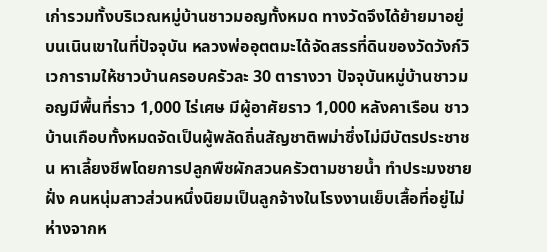เก่ารวมทั้งบริเวณหมู่บ้านชาวมอญทั้งหมด ทางวัดจึงได้ย้ายมาอยู่บนเนินเขาในที่ปัจจุบัน หลวงพ่ออุตตมะได้จัดสรรที่ดินของวัดวังก์วิเวการามให้ชาวบ้านครอบครัวละ 30 ตารางวา ปัจจุบันหมู่บ้านชาวมอญมีพื้นที่ราว 1,000 ไร่เศษ มีผู้อาศัยราว 1,000 หลังคาเรือน ชาวบ้านเกือบทั้งหมดจัดเป็นผู้พลัดถิ่นสัญชาติพม่าซึ่งไม่มีบัตรประชาชน หาเลี้ยงชีพโดยการปลูกพืชผักสวนครัวตามชายน้ำ ทำประมงชายฝั่ง คนหนุ่มสาวส่วนหนึ่งนิยมเป็นลูกจ้างในโรงงานเย็บเสื้อที่อยู่ไม่ห่างจากห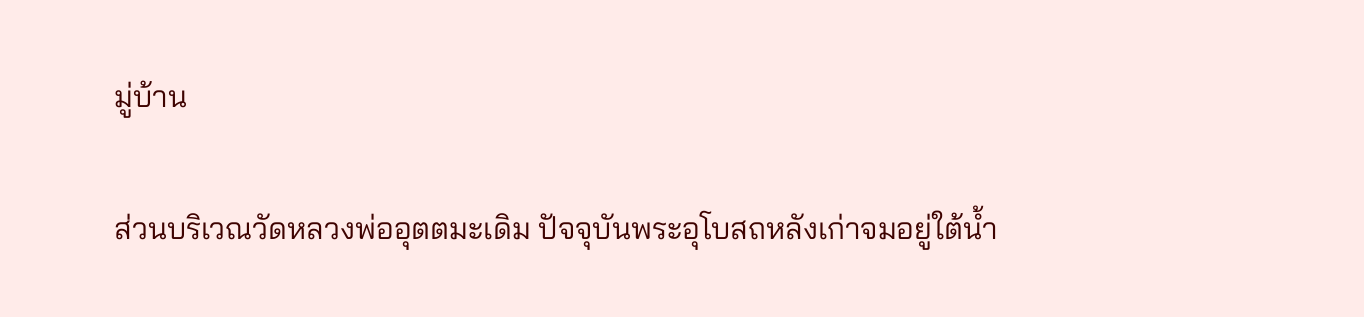มู่บ้าน

ส่วนบริเวณวัดหลวงพ่ออุตตมะเดิม ปัจจุบันพระอุโบสถหลังเก่าจมอยู่ใต้น้ำ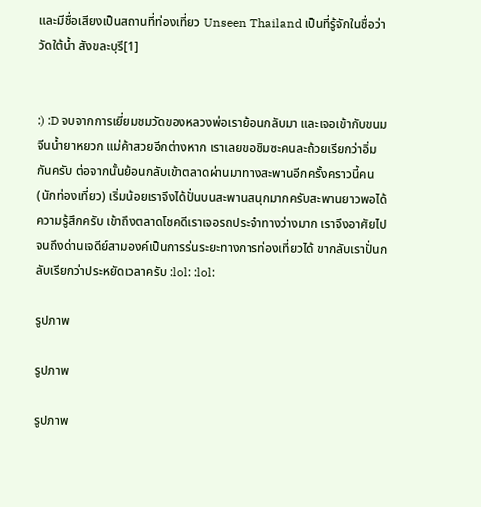และมีชื่อเสียงเป็นสถานที่ท่องเที่ยว Unseen Thailand เป็นที่รู้จักในชื่อว่า วัดใต้น้ำ สังขละบุรี[1]


:) :D จบจากการเยี่ยมชมวัดของหลวงพ่อเราย้อนกลับมา และเจอเข้ากับขนมจีนน้ำยาหยวก แม่ค้าสวยอีกต่างหาก เราเลยขอชิมซะคนละถ้วยเรียกว่าอิ่มกันครับ ต่อจากนั้นย้อนกลับเข้าตลาดผ่านมาทางสะพานอีกครั้งคราวนี้คน(นักท่องเที่ยว) เริ่มน้อยเราจึงได้ปั่นบนสะพานสนุกมากครับสะพานยาวพอได้ความรู้สึกครับ เข้าถึงตลาดโชคดีเราเจอรถประจำทางว่างมาก เราจึงอาศัยไปจนถึงด่านเจดีย์สามองค์เป็นการร่นระยะทางการท่องเที่ยวได้ ขากลับเราปั่นกลับเรียกว่าประหยัดเวลาครับ :lol: :lol:

รูปภาพ

รูปภาพ

รูปภาพ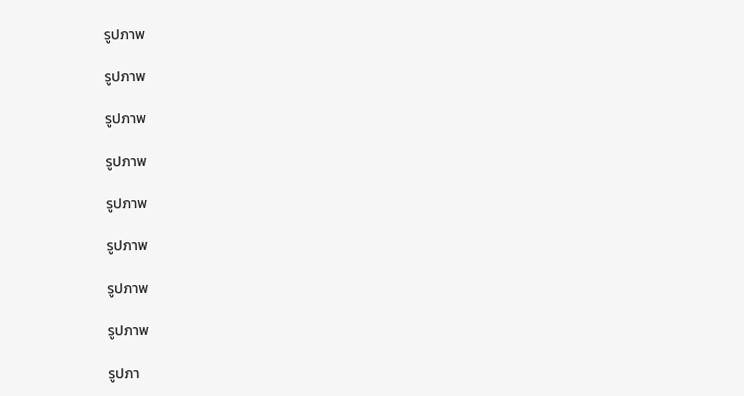รูปภาพ

รูปภาพ

รูปภาพ

รูปภาพ

รูปภาพ

รูปภาพ

รูปภาพ

รูปภาพ

รูปภา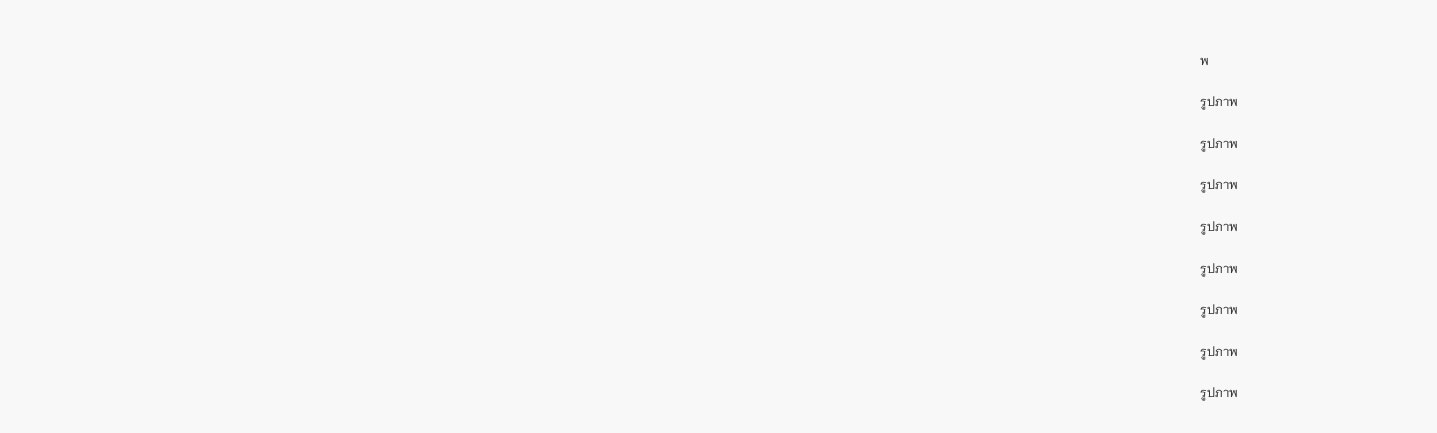พ

รูปภาพ

รูปภาพ

รูปภาพ

รูปภาพ

รูปภาพ

รูปภาพ

รูปภาพ

รูปภาพ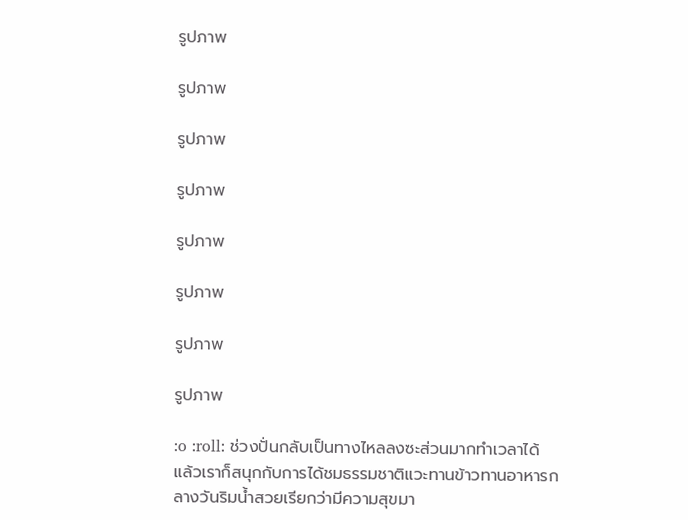รูปภาพ

รูปภาพ

รูปภาพ

รูปภาพ

รูปภาพ

รูปภาพ

รูปภาพ

รูปภาพ

:o :roll: ช่วงปั่นกลับเป็นทางไหลลงซะส่วนมากทำเวลาได้ แล้วเราก็สนุกกับการได้ชมธรรมชาติแวะทานข้าวทานอาหารกลางวันริมน้ำสวยเรียกว่ามีความสุขมา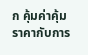ก คุ้มค่าคุ้มราคากับการ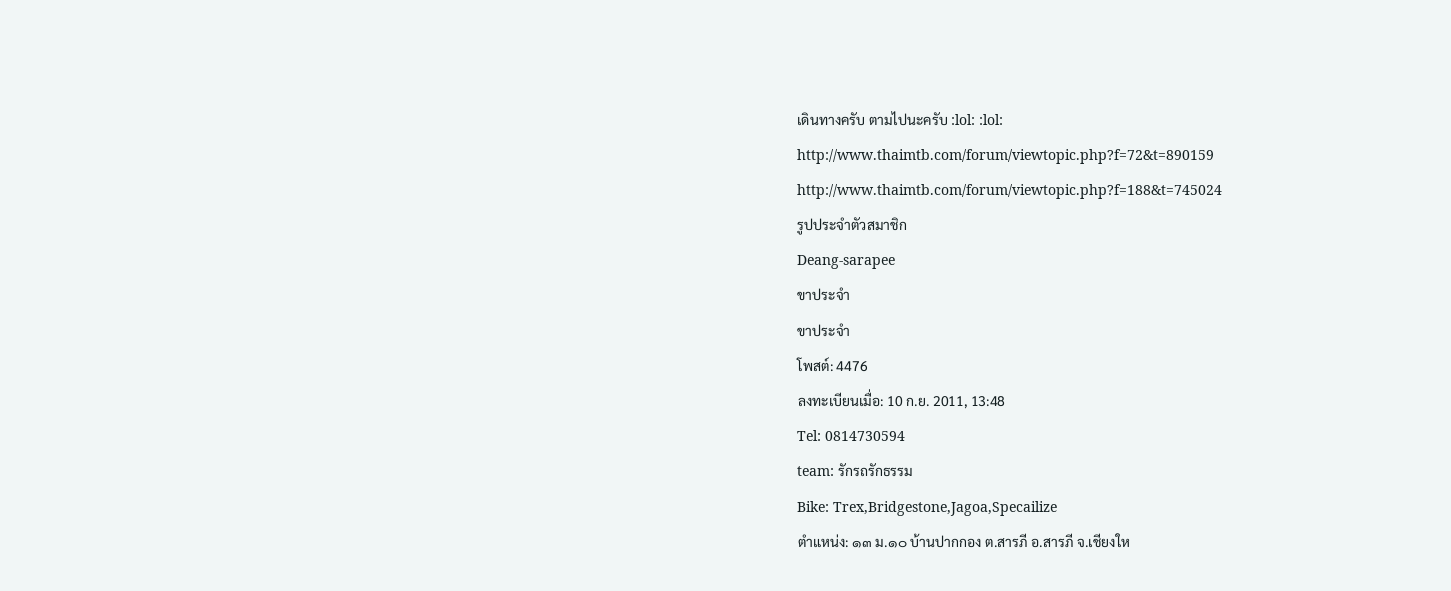เดินทางครับ ตามไปนะครับ :lol: :lol:
http://www.thaimtb.com/forum/viewtopic.php?f=72&t=890159
http://www.thaimtb.com/forum/viewtopic.php?f=188&t=745024
รูปประจำตัวสมาชิก
Deang-sarapee
ขาประจำ
ขาประจำ
โพสต์: 4476
ลงทะเบียนเมื่อ: 10 ก.ย. 2011, 13:48
Tel: 0814730594
team: รักรถรักธรรม
Bike: Trex,Bridgestone,Jagoa,Specailize
ตำแหน่ง: ๑๓ ม.๑๐ บ้านปากกอง ต.สารภี อ.สารภี จ.เชียงให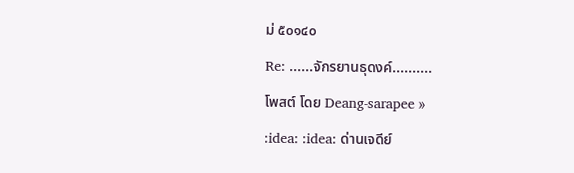ม่ ๕๐๑๔๐

Re: ......จักรยานธุดงค์..........

โพสต์ โดย Deang-sarapee »

:idea: :idea: ด่านเจดีย์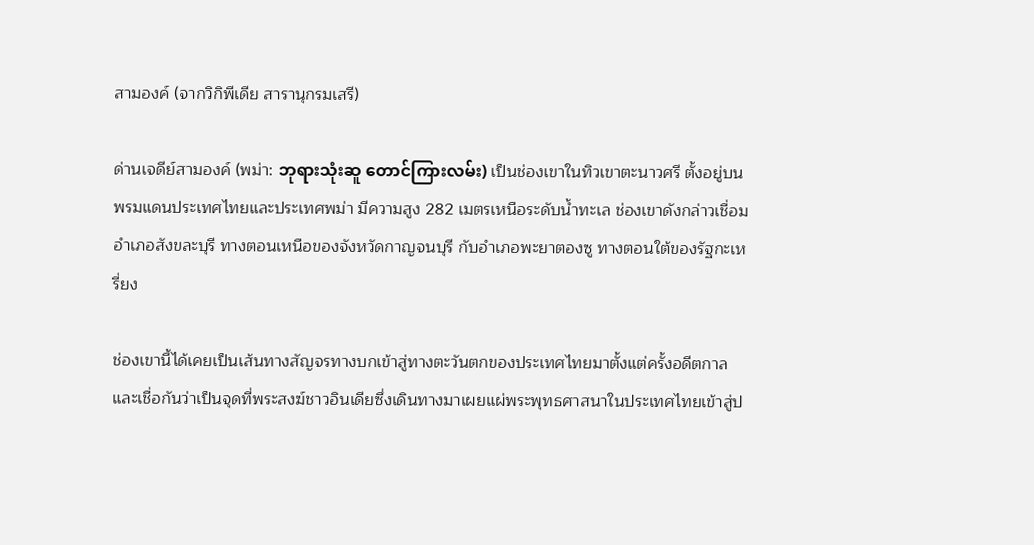สามองค์ (จากวิกิพีเดีย สารานุกรมเสรี)

ด่านเจดีย์สามองค์ (พม่า: ဘုရားသုံးဆူ တောင်ကြားလမ်း) เป็นช่องเขาในทิวเขาตะนาวศรี ตั้งอยู่บนพรมแดนประเทศไทยและประเทศพม่า มีความสูง 282 เมตรเหนือระดับน้ำทะเล ช่องเขาดังกล่าวเชื่อมอำเภอสังขละบุรี ทางตอนเหนือของจังหวัดกาญจนบุรี กับอำเภอพะยาตองซู ทางตอนใต้ของรัฐกะเหรี่ยง

ช่องเขานี้ได้เคยเป็นเส้นทางสัญจรทางบกเข้าสู่ทางตะวันตกของประเทศไทยมาตั้งแต่ครั้งอดีตกาล และเชื่อกันว่าเป็นจุดที่พระสงฆ์ชาวอินเดียซึ่งเดินทางมาเผยแผ่พระพุทธศาสนาในประเทศไทยเข้าสู่ป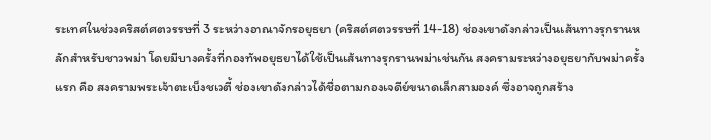ระเทศในช่วงคริสต์ศตวรรษที่ 3 ระหว่างอาณาจักรอยุธยา (คริสต์ศตวรรษที่ 14-18) ช่องเขาดังกล่าวเป็นเส้นทางรุกรานหลักสำหรับชาวพม่า โดยมีบางครั้งที่กองทัพอยุธยาได้ใช้เป็นเส้นทางรุกรานพม่าเช่นกัน สงครามระหว่างอยุธยากับพม่าครั้งแรก คือ สงครามพระเจ้าตะเบ็งชเวตี้ ช่องเขาดังกล่าวได้ชื่อตามกองเจดีย์ขนาดเล็กสามองค์ ซึ่งอาจถูกสร้าง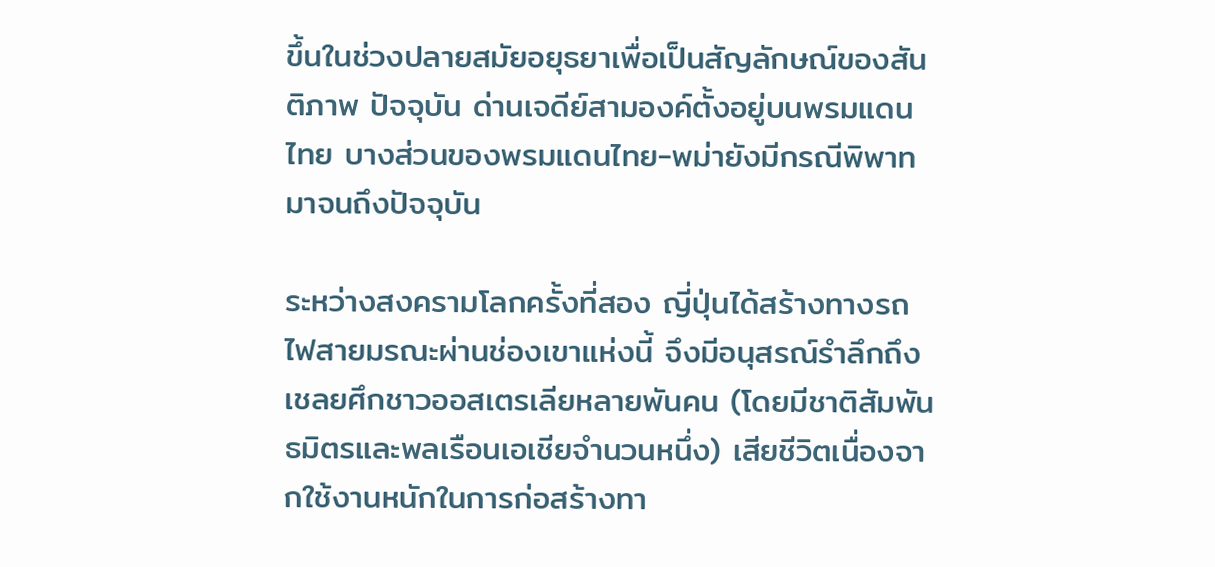ขึ้นในช่วงปลายสมัยอยุธยาเพื่อเป็นสัญลักษณ์ของสันติภาพ ปัจจุบัน ด่านเจดีย์สามองค์ตั้งอยู่บนพรมแดนไทย บางส่วนของพรมแดนไทย-พม่ายังมีกรณีพิพาทมาจนถึงปัจจุบัน

ระหว่างสงครามโลกครั้งที่สอง ญี่ปุ่นได้สร้างทางรถไฟสายมรณะผ่านช่องเขาแห่งนี้ จึงมีอนุสรณ์รำลึกถึงเชลยศึกชาวออสเตรเลียหลายพันคน (โดยมีชาติสัมพันธมิตรและพลเรือนเอเชียจำนวนหนึ่ง) เสียชีวิตเนื่องจากใช้งานหนักในการก่อสร้างทา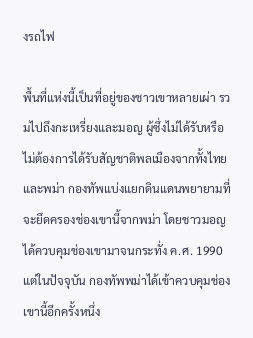งรถไฟ

พื้นที่แห่งนี้เป็นที่อยู่ของชาวเขาหลายเผ่า รวมไปถึงกะเหรี่ยงและมอญ ผู้ซึ่งไม่ได้รับหรือไม่ต้องการได้รับสัญชาติพลเมืองจากทั้งไทยและพม่า กองทัพแบ่งแยกดินแดนพยายามที่จะยึดครองช่องเขานี้จากพม่า โดยชาวมอญได้ควบคุมช่องเขามาจนกระทั่ง ค.ศ. 1990 แต่ในปัจจุบัน กองทัพพม่าได้เข้าควบคุมช่องเขานี้อีกครั้งหนึ่ง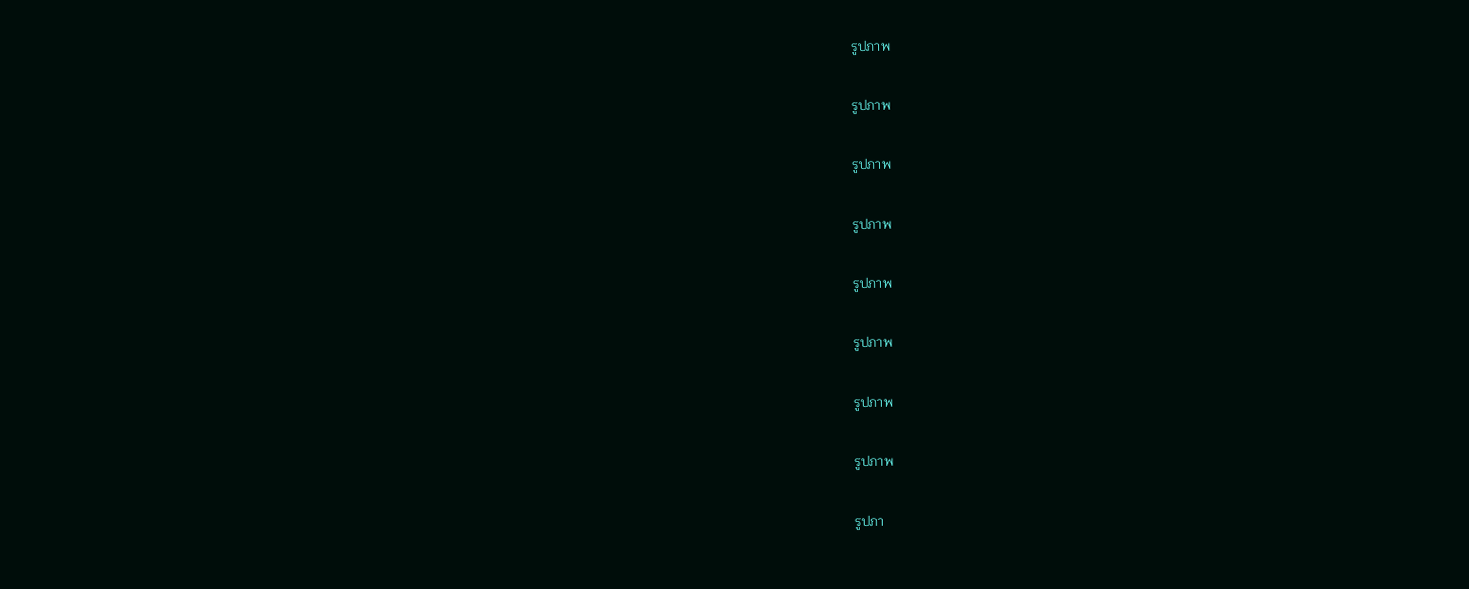รูปภาพ

รูปภาพ

รูปภาพ

รูปภาพ

รูปภาพ

รูปภาพ

รูปภาพ

รูปภาพ

รูปภา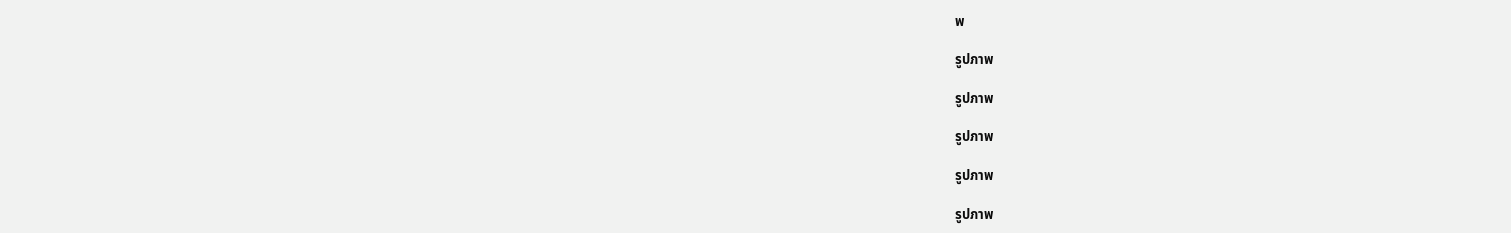พ

รูปภาพ

รูปภาพ

รูปภาพ

รูปภาพ

รูปภาพ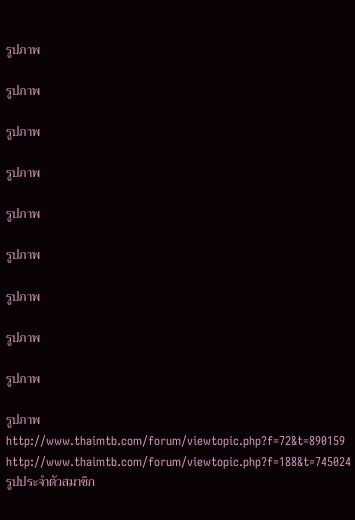รูปภาพ

รูปภาพ

รูปภาพ

รูปภาพ

รูปภาพ

รูปภาพ

รูปภาพ

รูปภาพ

รูปภาพ

รูปภาพ
http://www.thaimtb.com/forum/viewtopic.php?f=72&t=890159
http://www.thaimtb.com/forum/viewtopic.php?f=188&t=745024
รูปประจำตัวสมาชิก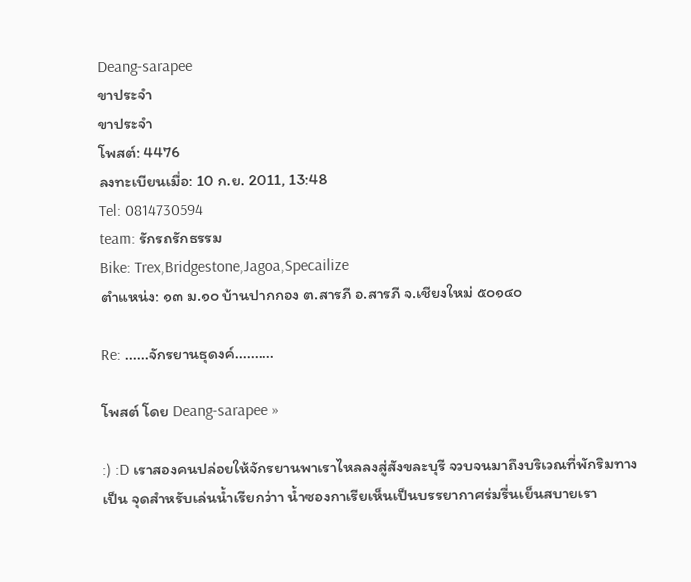Deang-sarapee
ขาประจำ
ขาประจำ
โพสต์: 4476
ลงทะเบียนเมื่อ: 10 ก.ย. 2011, 13:48
Tel: 0814730594
team: รักรถรักธรรม
Bike: Trex,Bridgestone,Jagoa,Specailize
ตำแหน่ง: ๑๓ ม.๑๐ บ้านปากกอง ต.สารภี อ.สารภี จ.เชียงใหม่ ๕๐๑๔๐

Re: ......จักรยานธุดงค์..........

โพสต์ โดย Deang-sarapee »

:) :D เราสองคนปล่อยให้จักรยานพาเราไหลลงสู่สังขละบุรี จวบจนมาถึงบริเวณที่พักริมทางเป็น จุดสำหรับเล่นน้ำเรียกว่าา น้ำซองกาเรียเห็นเป็นบรรยากาศร่มรื่นเย็นสบายเรา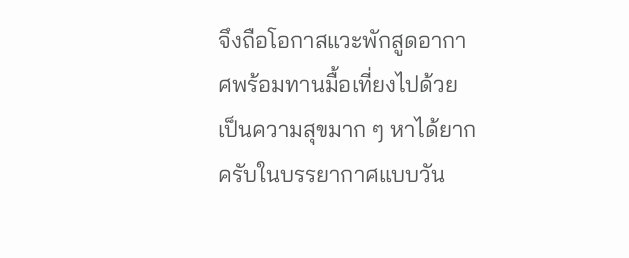จึงถือโอกาสแวะพักสูดอากาศพร้อมทานมื้อเที่ยงไปด้วย เป็นความสุขมาก ๆ หาได้ยากครับในบรรยากาศแบบวัน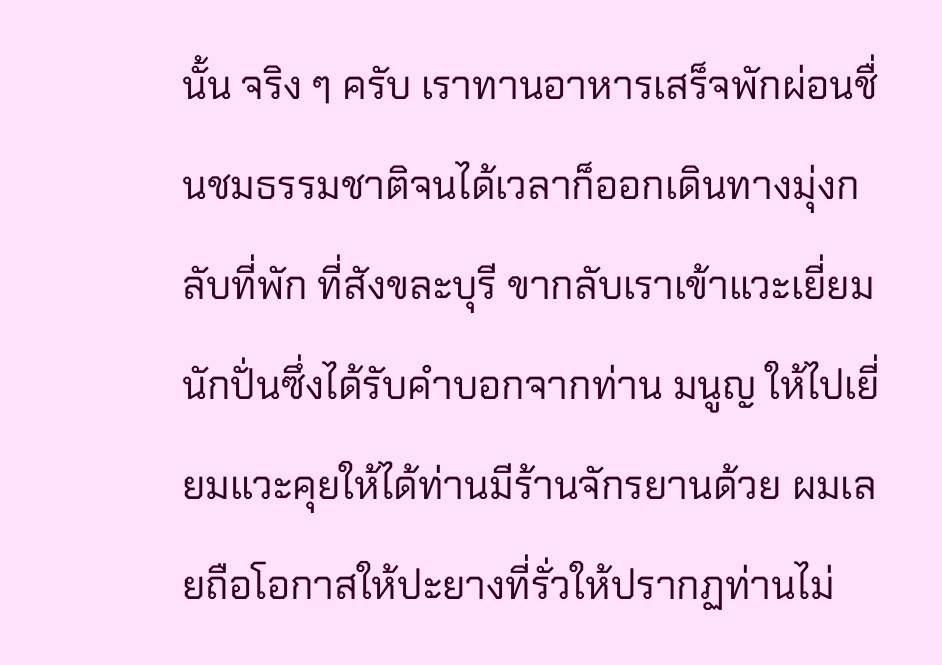นั้น จริง ๆ ครับ เราทานอาหารเสร็จพักผ่อนชื่นชมธรรมชาติจนได้เวลาก็ออกเดินทางมุ่งกลับที่พัก ที่สังขละบุรี ขากลับเราเข้าแวะเยี่ยมนักปั่นซึ่งได้รับคำบอกจากท่าน มนูญ ให้ไปเยี่ยมแวะคุยให้ได้ท่านมีร้านจักรยานด้วย ผมเลยถือโอกาสให้ปะยางที่รั่วให้ปรากฏท่านไม่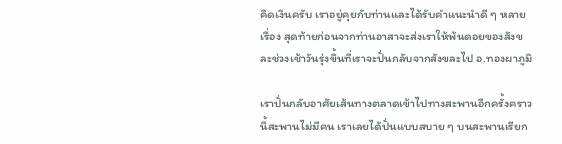คิดเงินครับ เราอยู่คุยกับท่านและได้รับคำแนะนำดี ๆ หลายเรื่อง สุดท้ายก่อนจากท่านอาสาจะส่งเราให้พ้นดอยของสังขละช่วงเช้าวันรุ่งขึ้นที่เราจะปั่นกลับจากสังขละไป อ.ทองผาภูมิ

เราปั่นกลับอาศัยเส้นทางตลาดเข้าไปทางสะพานอีกครั้งคราวนี้สะพานไม่มีคน เราเลยได้ปั่นแบบสบาย ๆ บนสะพานเรียก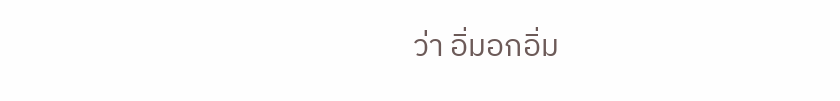ว่า อิ่มอกอิ่ม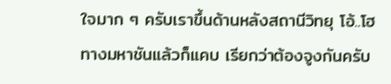ใจมาก ๆ ครับเราขึ้นด้านหลังสถานีวิทยุ โอ้..โฮ ทางมหาชันแล้วก็แคบ เรียกว่าต้องจูงกันครับ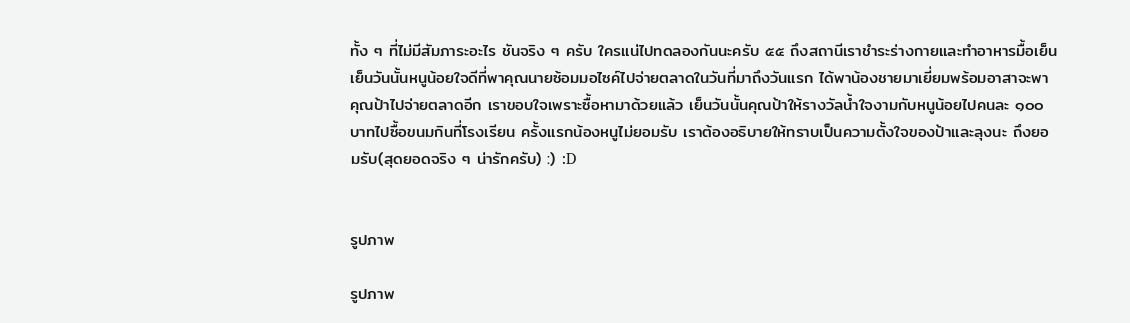ทั้ง ๆ ที่ไม่มีสัมภาระอะไร ชันจริง ๆ ครับ ใครแน่ไปทดลองกันนะครับ ๕๕ ถึงสถานีเราชำระร่างกายและทำอาหารมื้อเย็น เย็นวันนั้นหนูน้อยใจดีที่พาคุณนายซ้อมมอไซค์ไปจ่ายตลาดในวันที่มาถึงวันแรก ได้พาน้องชายมาเยี่ยมพร้อมอาสาจะพาคุณป้าไปจ่ายตลาดอีก เราขอบใจเพราะซื้อหามาด้วยแล้ว เย็นวันนั้นคุณป้าให้รางวัลน้ำใจงามกับหนูน้อยไปคนละ ๑๐๐ บาทไปซื้อขนมกินที่โรงเรียน ครั้งแรกน้องหนูไม่ยอมรับ เราต้องอธิบายให้ทราบเป็นความตั้งใจของป้าและลุงนะ ถึงยอมรับ(สุดยอดจริง ๆ น่ารักครับ) :) :D


รูปภาพ

รูปภาพ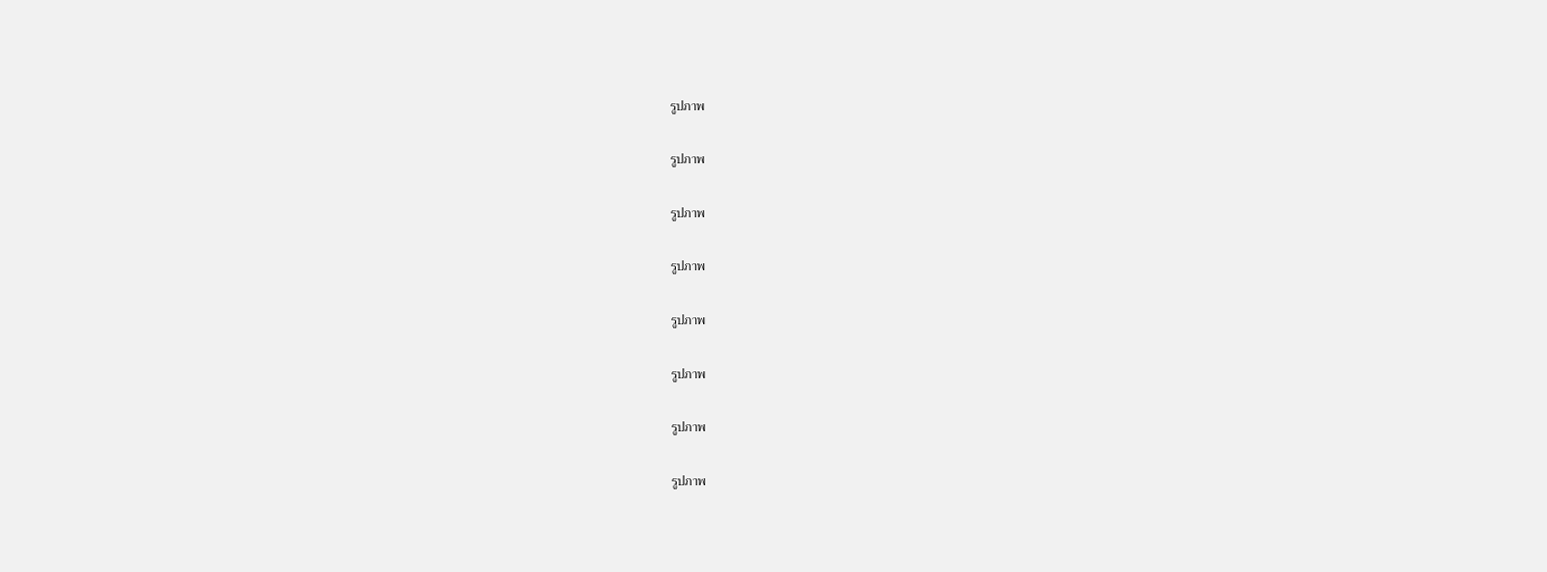รูปภาพ

รูปภาพ

รูปภาพ

รูปภาพ

รูปภาพ

รูปภาพ

รูปภาพ

รูปภาพ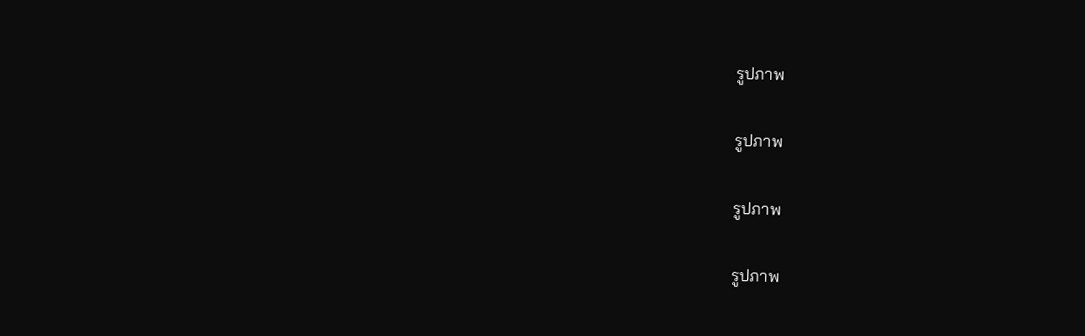รูปภาพ

รูปภาพ

รูปภาพ

รูปภาพ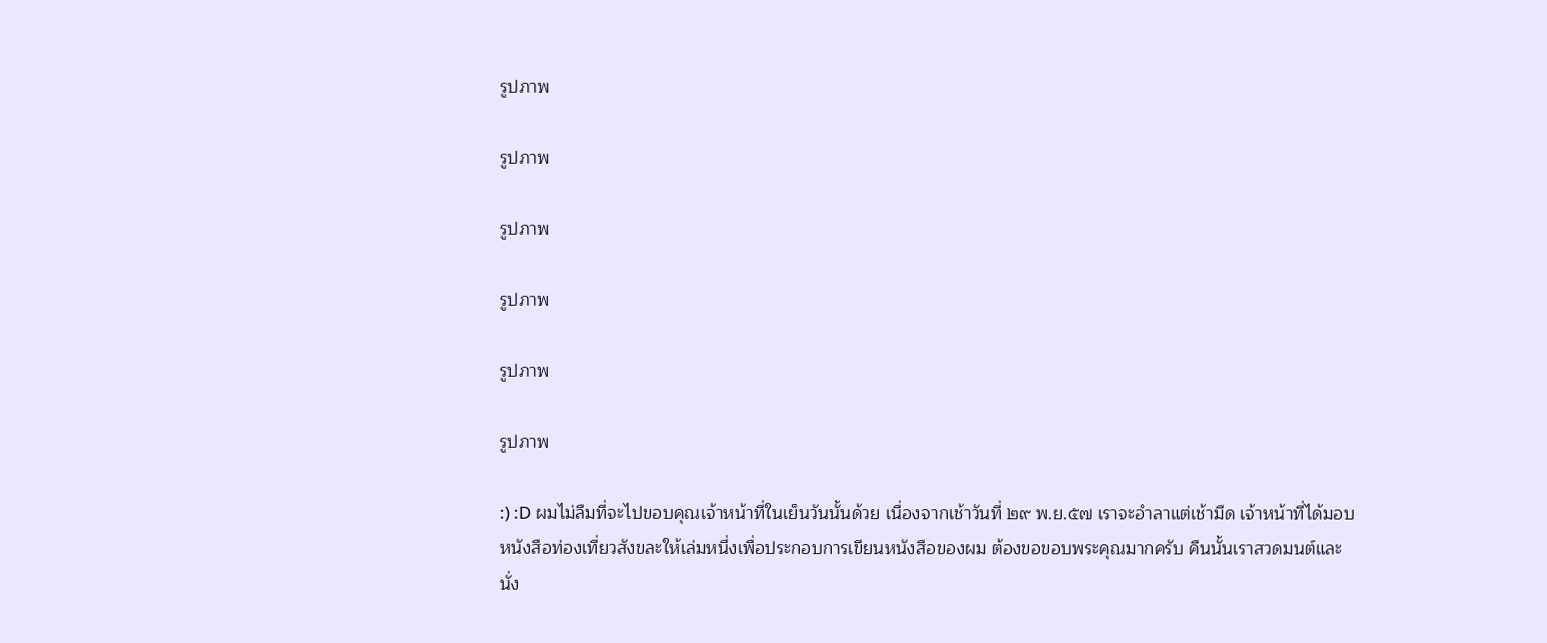รูปภาพ

รูปภาพ

รูปภาพ

รูปภาพ

รูปภาพ

รูปภาพ

:) :D ผมไม่ลืมที่จะไปขอบคุณเจ้าหน้าที่ในเย็นวันนั้นด้วย เนื่องจากเช้าวันที่ ๒๙ พ.ย.๕๗ เราจะอำลาแต่เช้ามืด เจ้าหน้าที่ได้มอบหนังสือท่องเที่ยวสังขละให้เล่มหนึ่งเพื่อประกอบการเขียนหนังสือของผม ต้องขอขอบพระคุณมากครับ คืนนั้นเราสวดมนต์และนั่ง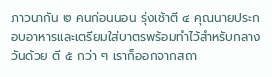ภาวนากัน ๒ คนก่อนนอน รุ่งเช้าตี ๔ คุณนายประกอบอาหารและเตรียมใส่บาตรพร้อมทำไว้สำหรับกลางวันด้วย ตี ๕ กว่า ๆ เราก็ออกจากสถา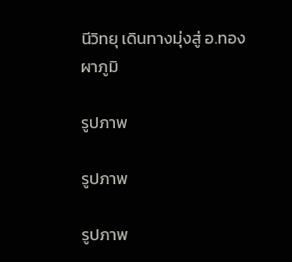นีวิทยุ เดินทางมุ่งสู่ อ.ทองผาภูมิ

รูปภาพ

รูปภาพ

รูปภาพ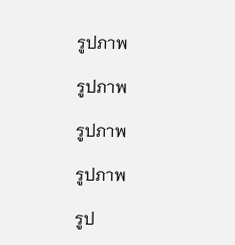รูปภาพ

รูปภาพ

รูปภาพ

รูปภาพ

รูป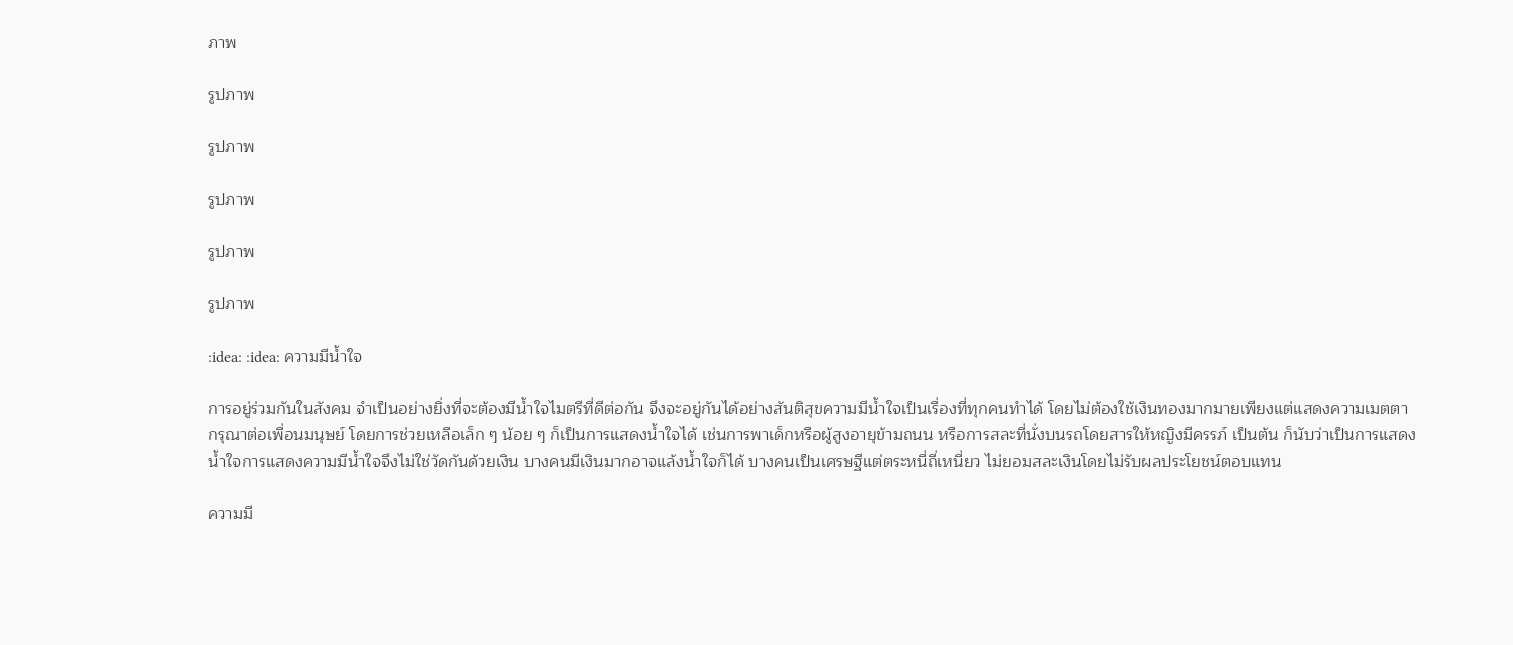ภาพ

รูปภาพ

รูปภาพ

รูปภาพ

รูปภาพ

รูปภาพ

:idea: :idea: ความมีน้ำใจ

การอยู่ร่วมกันในสังคม จำเป็นอย่างยิ่งที่จะต้องมีน้ำใจไมตรีที่ดีต่อกัน จึงจะอยู่กันได้อย่างสันติสุขความมีน้ำใจเป็นเรื่องที่ทุกคนทำได้ โดยไม่ต้องใช้เงินทองมากมายเพียงแต่แสดงความเมตตากรุณาต่อเพื่อนมนุษย์ โดยการช่วยเหลือเล็ก ๆ น้อย ๆ ก็เป็นการแสดงน้ำใจได้ เช่นการพาเด็กหรือผู้สูงอายุข้ามถนน หรือการสละที่นั่งบนรถโดยสารให้หญิงมีครรภ์ เป็นต้น ก็นับว่าเป็นการแสดงน้ำใจการแสดงความมีน้ำใจจึงไม่ใช่วัดกันด้วยเงิน บางคนมีเงินมากอาจแล้งน้ำใจก็ได้ บางคนเป็นเศรษฐีแต่ตระหนี่ถี่เหนี่ยว ไม่ยอมสละเงินโดยไม่รับผลประโยชน์ตอบแทน

ความมี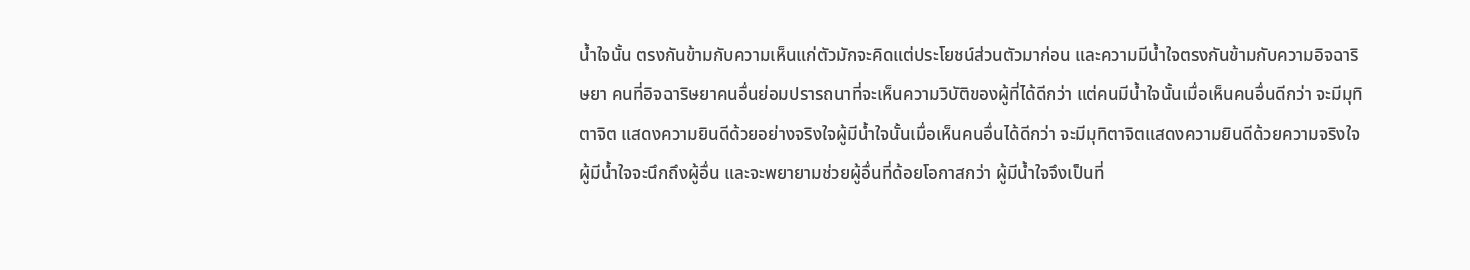น้ำใจนั้น ตรงกันข้ามกับความเห็นแก่ตัวมักจะคิดแต่ประโยชน์ส่วนตัวมาก่อน และความมีน้ำใจตรงกันข้ามกับความอิจฉาริษยา คนที่อิจฉาริษยาคนอื่นย่อมปรารถนาที่จะเห็นความวิบัติของผู้ที่ได้ดีกว่า แต่คนมีน้ำใจนั้นเมื่อเห็นคนอื่นดีกว่า จะมีมุทิตาจิต แสดงความยินดีด้วยอย่างจริงใจผู้มีน้ำใจนั้นเมื่อเห็นคนอื่นได้ดีกว่า จะมีมุทิตาจิตแสดงความยินดีด้วยความจริงใจ ผู้มีน้ำใจจะนึกถึงผู้อื่น และจะพยายามช่วยผู้อื่นที่ด้อยโอกาสกว่า ผู้มีน้ำใจจึงเป็นที่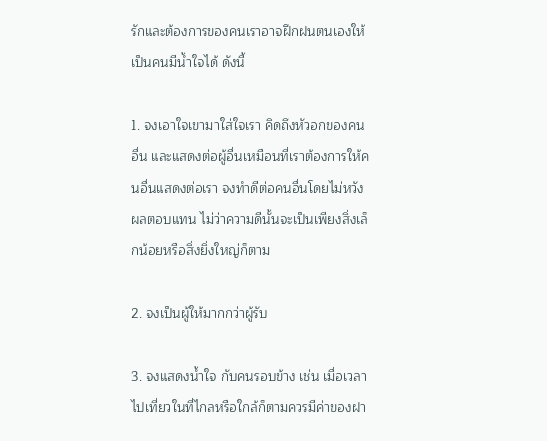รักและต้องการของคนเราอาจฝึกฝนตนเองให้เป็นคนมีน้ำใจได้ ดังนี้

1. จงเอาใจเขามาใส่ใจเรา คิดถึงหัวอกของคนอื่น และแสดงต่อผู้อื่นเหมือนที่เราต้องการให้คนอื่นแสดงต่อเรา จงทำดีต่อคนอื่นโดยไม่หวังผลตอบแทน ไม่ว่าความดีนั้นจะเป็นเพียงสิ่งเล็กน้อยหรือสิ่งยิ่งใหญ่ก็ตาม

2. จงเป็นผู้ให้มากกว่าผู้รับ

3. จงแสดงน้ำใจ กับคนรอบข้าง เช่น เมื่อเวลาไปเที่ยวในที่ไกลหรือใกล้ก็ตามควรมีค่าของฝา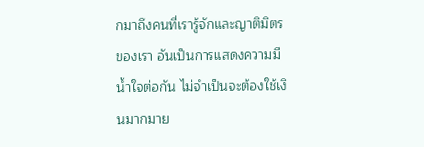กมาถึงคนที่เรารู้จักและญาติมิตรของเรา อันเป็นการแสดงความมีน้ำใจต่อกัน ไม่จำเป็นจะต้องใช้เงินมากมาย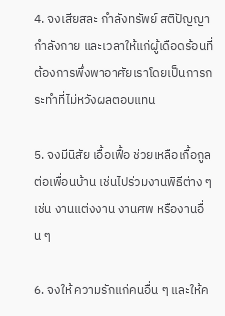4. จงเสียสละ กำลังทรัพย์ สติปัญญา กำลังกาย และเวลาให้แก่ผู้เดือดร้อนที่ต้องการพึ่งพาอาศัยเราโดยเป็นการกระทำที่ไม่หวังผลตอบแทน

5. จงมีนิสัย เอื้อเฟื้อ ช่วยเหลือเกื้อกูลต่อเพื่อนบ้าน เช่นไปร่วมงานพิธีต่าง ๆ เช่น งานแต่งงาน งานศพ หรืองานอื่น ๆ

6. จงให้ ความรักแก่คนอื่น ๆ และให้ค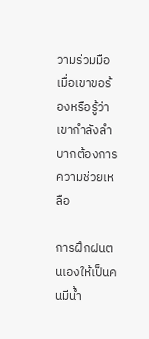วามร่วมมือเมื่อเขาขอร้องหรือรู้ว่าเขากำลังลำบากต้องการความช่วยเหลือ

การฝึกฝนตนเองให้เป็นคนมีน้ำ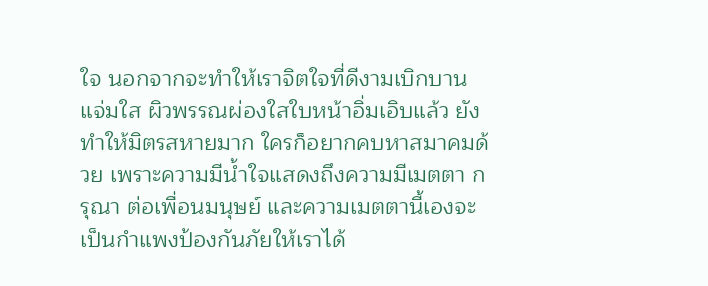ใจ นอกจากจะทำให้เราจิตใจที่ดีงามเบิกบานแจ่มใส ผิวพรรณผ่องใสใบหน้าอิ่มเอิบแล้ว ยังทำให้มิตรสหายมาก ใครก็อยากคบหาสมาคมด้วย เพราะความมีน้ำใจแสดงถึงความมีเมตตา กรุณา ต่อเพื่อนมนุษย์ และความเมตตานี้เองจะเป็นกำแพงป้องกันภัยให้เราได้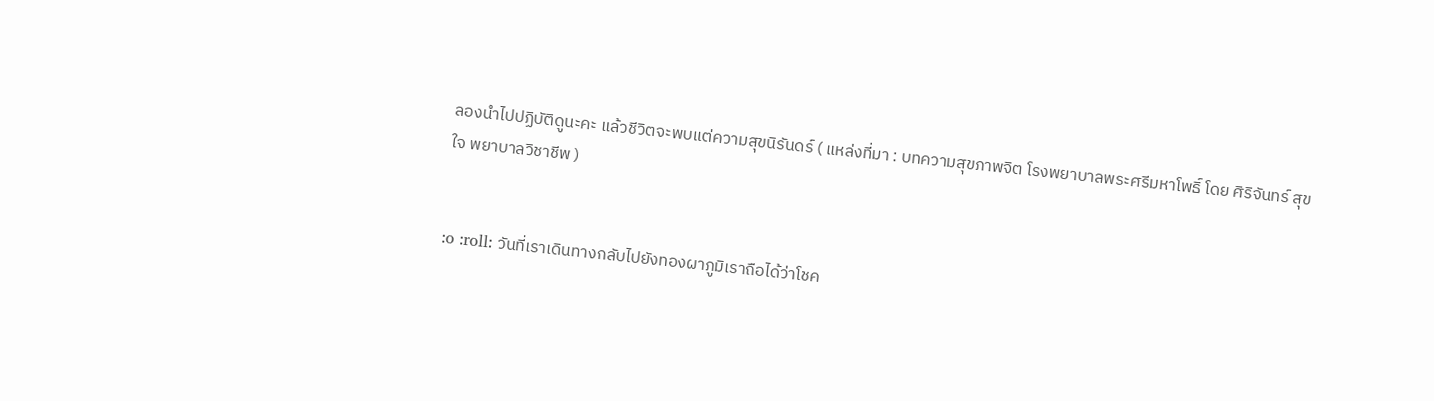ลองนำไปปฏิบัติดูนะคะ แล้วชีวิตจะพบแต่ความสุขนิรันดร์ ( แหล่งที่มา : บทความสุขภาพจิต โรงพยาบาลพระศรีมหาโพธิ์ โดย ศิริจันทร์ สุขใจ พยาบาลวิชาชีพ )


:o :roll: วันที่เราเดินทางกลับไปยังทองผาภูมิเราถือได้ว่าโชค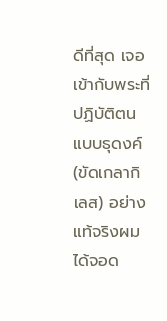ดีที่สุด เจอเข้ากับพระที่ปฏิบัติตนแบบธุดงค์(ขัดเกลากิเลส) อย่างแท้จริงผมได้จอด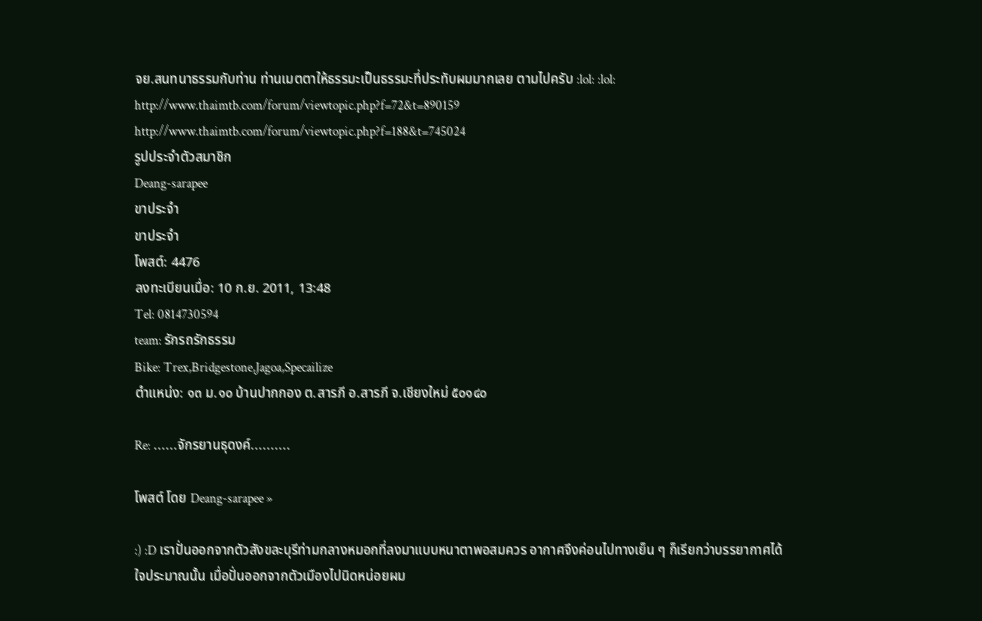จย.สนทนาธรรมกับท่าน ท่านเมตตาให้ธรรมะเป็นธรรมะที่ประทับผมมากเลย ตามไปครับ :lol: :lol:
http://www.thaimtb.com/forum/viewtopic.php?f=72&t=890159
http://www.thaimtb.com/forum/viewtopic.php?f=188&t=745024
รูปประจำตัวสมาชิก
Deang-sarapee
ขาประจำ
ขาประจำ
โพสต์: 4476
ลงทะเบียนเมื่อ: 10 ก.ย. 2011, 13:48
Tel: 0814730594
team: รักรถรักธรรม
Bike: Trex,Bridgestone,Jagoa,Specailize
ตำแหน่ง: ๑๓ ม.๑๐ บ้านปากกอง ต.สารภี อ.สารภี จ.เชียงใหม่ ๕๐๑๔๐

Re: ......จักรยานธุดงค์..........

โพสต์ โดย Deang-sarapee »

:) :D เราปั่นออกจากตัวสังขละบุรีท่ามกลางหมอกที่ลงมาแบบหนาตาพอสมควร อากาศจึงค่อนไปทางเย็น ๆ ก็เรียกว่าบรรยากาศได้ใจประมาณนั้น เมื่อปั่นออกจากตัวเมืองไปนิดหน่อยผม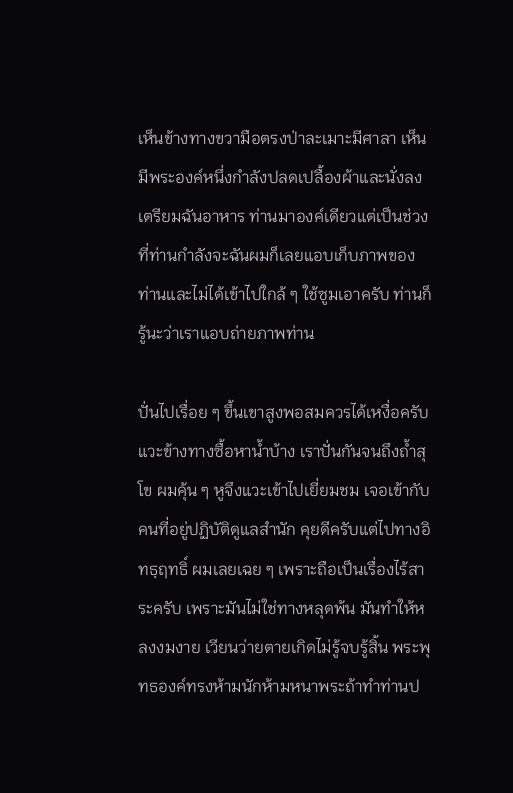เห็นข้างทางขวามือตรงป่าละเมาะมีศาลา เห็นมีพระองค์หนึ่งกำลังปลดเปลื้องผ้าและนั่งลงเตรียมฉันอาหาร ท่านมาองค์เดียวแต่เป็นช่วงที่ท่านกำลังจะฉันผมก็เลยแอบเก็บภาพของท่านและไม่ได้เข้าไปใกล้ ๆ ใช้ซูมเอาครับ ท่านก็รู้นะว่าเราแอบถ่ายภาพท่าน

ปั่นไปเรื่อย ๆ ขึ้นเขาสูงพอสมควรได้เหงื่อครับ แวะข้างทางซื้อหาน้ำบ้าง เราปั่นกันจนถึงถ้ำสุโข ผมคุ้น ๆ หูจึงแวะเข้าไปเยี่ยมชม เจอเข้ากับคนที่อยู่ปฏิบัติดูแลสำนัก คุยดีครับแต่ไปทางอิทธฺฤทธิ์ ผมเลยเฉย ๆ เพราะถือเป็นเรื่องไร้สาระครับ เพราะมันไม่ใช่ทางหลุดพ้น มันทำให้หลงงมงาย เวียนว่ายตายเกิดไม่รู้จบรู้สิ้น พระพุทธองค์ทรงห้ามนักห้ามหนาพระถ้าทำท่านป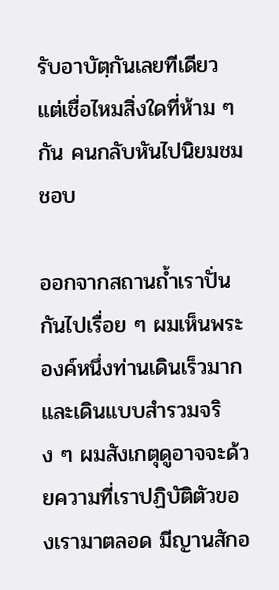รับอาบัตฺกันเลยทีเดียว แต่เชื่อไหมสิ่งใดที่ห้าม ๆ กัน คนกลับหันไปนิยมชมชอบ

ออกจากสถานถ้ำเราปั่นกันไปเรื่อย ๆ ผมเห็นพระองค์หนึ่งท่านเดินเร็วมากและเดินแบบสำรวมจริง ๆ ผมสังเกตุดูอาจจะด้วยความที่เราปฏิบัติตัวของเรามาตลอด มีญานสักอ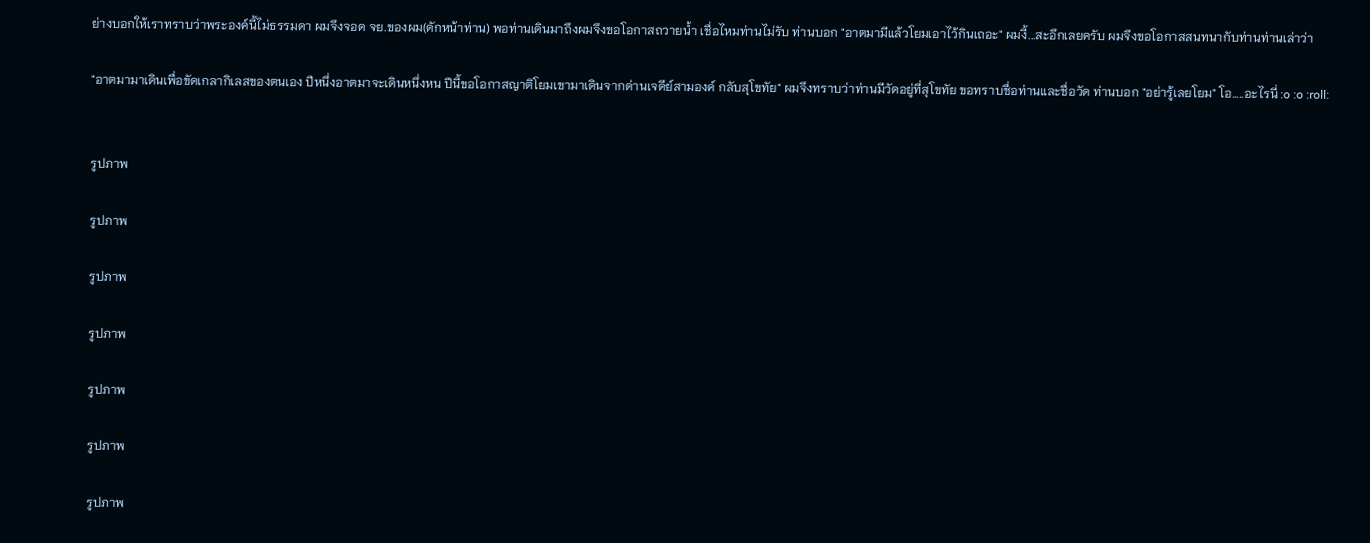ย่างบอกให้เราทราบว่าพระองค์นี้ไม่ธรรมดา ผมจึงจอด จย.ของผม(ดักหน้าท่าน) พอท่านเดินมาถึงผมจึงขอโอกาสถวายน้ำ เชื่อไหมท่านไม่รับ ท่านบอก "อาตมามีแล้วโยมเอาไว้กินเถอะ" ผมงี้...สะอึกเลยครับ ผมจึงขอโอกาสสนทนากับท่านท่านเล่าว่า

"อาตมามาเดินเพื่อขัดเกลากิเลสของตนเอง ปีหนึ่งอาตมาจะเดินหนึ่งหน ปีนี้ขอโอกาสญาติโยมเขามาเดินจากด่านเจดีย์สามองค์ กลับสุโขทัย" ผมจึงทราบว่าท่านมีวัดอยู่ที่สุโขทัย ขอทราบชื่อท่านและชื่อวัด ท่านบอก "อย่ารู้เลยโยม" โอ.....อะไรนี่ :o :o :roll:


รูปภาพ

รูปภาพ

รูปภาพ

รูปภาพ

รูปภาพ

รูปภาพ

รูปภาพ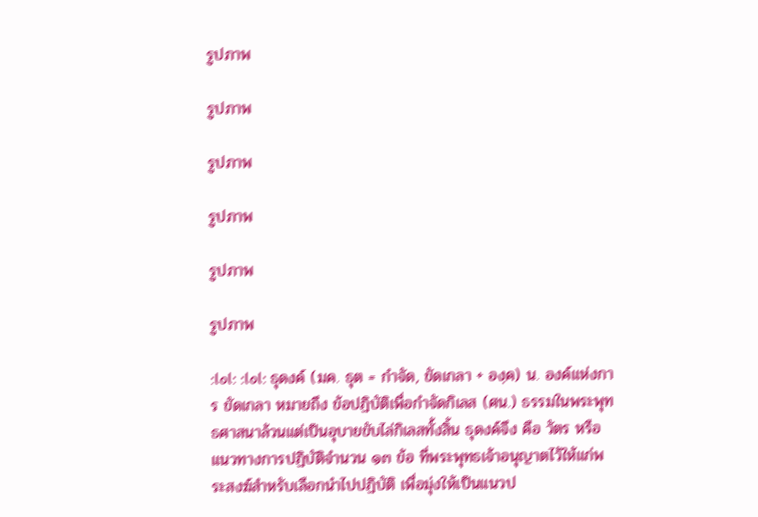รูปภาพ

รูปภาพ

รูปภาพ

รูปภาพ

รูปภาพ

รูปภาพ

:lol: :lol: ธุดงค์ (มค. ธุต = กำจัด, ขัดเกลา + องฺค) น. องค์แห่งการ ขัดเกลา หมายถึง ข้อปฏิบัติเพื่อกำจัดกิเลส (ศน.) ธรรมในพระพุทธศาสนาล้วนแต่เป็นอุบายขับไล่กิเลสทั้งสิ้น ธุดงค์จึง คือ วัตร หรือแนวทางการปฏิบัติจำนวน ๑๓ ข้อ ที่พระพุทธเจ้าอนุญาตไว้ให้แก่พระสงฆ์สำหรับเลือกนำไปปฏิบัติ เพื่อมุ่งให้เป็นแนวป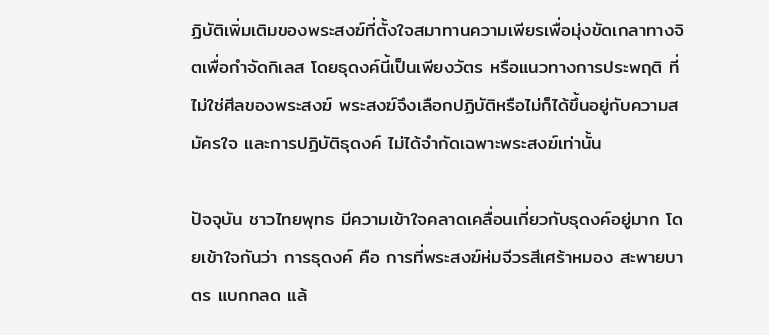ฏิบัติเพิ่มเติมของพระสงฆ์ที่ตั้งใจสมาทานความเพียรเพื่อมุ่งขัดเกลาทางจิตเพื่อกำจัดกิเลส โดยธุดงค์นี้เป็นเพียงวัตร หรือแนวทางการประพฤติ ที่ไม่ใช่ศีลของพระสงฆ์ พระสงฆ์จึงเลือกปฏิบัติหรือไม่ก็ได้ขึ้นอยู่กับความสมัครใจ และการปฏิบัติธุดงค์ ไม่ได้จำกัดเฉพาะพระสงฆ์เท่านั้น

ปัจจุบัน ชาวไทยพุทธ มีความเข้าใจคลาดเคลื่อนเกี่ยวกับธุดงค์อยู่มาก โดยเข้าใจกันว่า การธุดงค์ คือ การที่พระสงฆ์ห่มจีวรสีเศร้าหมอง สะพายบาตร แบกกลด แล้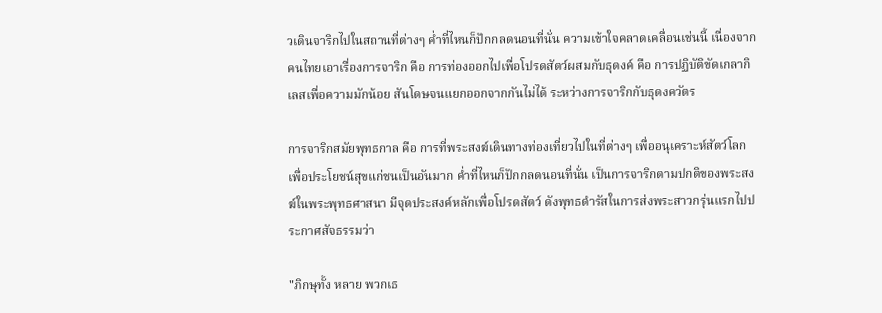วเดินจาริกไปในสถานที่ต่างๆ ค่ำที่ไหนก็ปักกลดนอนที่นั่น ความเข้าใจคลาดเคลื่อนเช่นนี้ เนื่องจากคนไทยเอาเรื่องการจาริก คือ การท่องออกไปเพื่อโปรดสัตว์ผสมกับธุดงค์ คือ การปฏิบัติขัดเกลากิเลสเพื่อความมักน้อย สันโดษจนแยกออกจากกันไม่ได้ ระหว่างการจาริกกับธุดงควัตร

การจาริกสมัยพุทธกาล คือ การที่พระสงฆ์เดินทางท่องเที่ยวไปในที่ต่างๆ เพื่ออนุเคราะห์สัตว์โลก เพื่อประโยชน์สุขแก่ชนเป็นอันมาก ค่ำที่ไหนก็ปักกลดนอนที่นั่น เป็นการจาริกตามปกติของพระสงฆ์ในพระพุทธศาสนา มีจุดประสงค์หลักเพื่อโปรดสัตว์ ดังพุทธดำรัสในการส่งพระสาวกรุ่นแรกไปประกาศสัจธรรมว่า

"ภิกษุทั้ง หลาย พวกเธ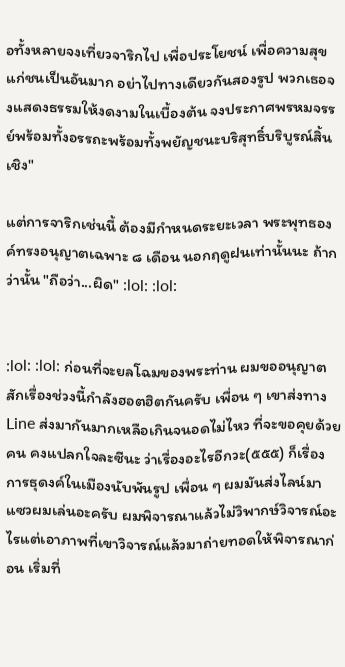อทั้งหลายจงเที่ยวจาริกไป เพื่อประโยชน์ เพื่อความสุขแก่ชนเป็นอันมาก อย่าไปทางเดียวกันสองรูป พวกเธอจงแสดงธรรมให้งดงามในเบื้องต้น จงประกาศพรหมจรรย์พร้อมทั้งอรรถะพร้อมทั้งพยัญชนะบริสุทธิ์บริบูรณ์สิ้น เชิง"

แต่การจาริกเช่นนี้ ต้องมีกำหนดระยะเวลา พระพุทธองค์ทรงอนุญาตเฉพาะ ๘ เดือน นอกฤดูฝนเท่านั้นนะ ถ้ากว่านั้น "ถือว่า...ผิด" :lol: :lol:


:lol: :lol: ก่อนที่จะยลโฉมของพระท่าน ผมขออนุญาตสักเรื่องช่วงนี้กำลังฮอตฮิตกันครับ เพื่อน ๆ เขาส่งทาง Line ส่งมากันมากเหลือเกินจนอดไม่ไหว ที่จะขอคุยด้วยคน คงแปลกใจละซีนะ ว่าเรื่องอะไรอีกวะ(๕๕๕) ก็เรื่องการธุดงค์ในเมืองนับพันรูป เพื่อน ๆ ผมมันส่งไลน์มาแซวผมเล่นอะครับ ผมพิจารณาแล้วไม่วิพากษ์วิจารณ์อะไรแต่เอาภาพที่เขาวิจารณ์แล้วมาถ่ายทอดให้พิจารณาก่อน เริ่มที่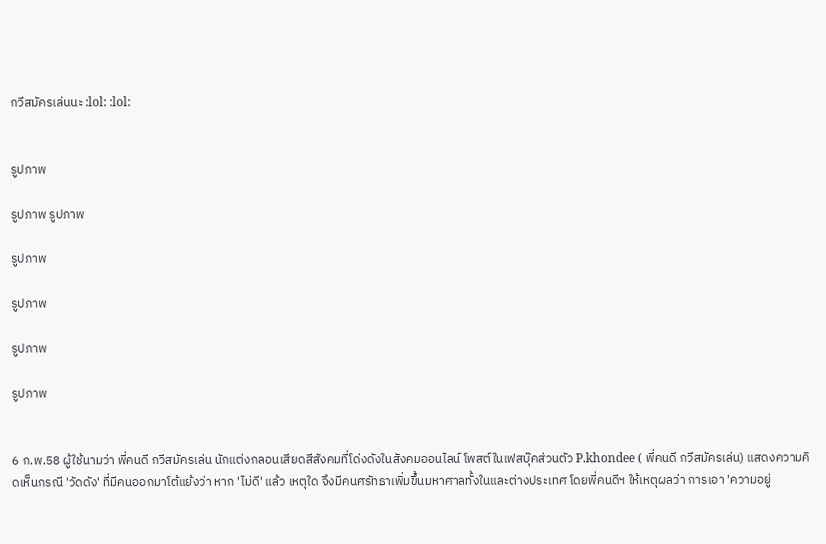กวีสมัครเล่นนะ :lol: :lol:


รูปภาพ

รูปภาพ รูปภาพ

รูปภาพ

รูปภาพ

รูปภาพ

รูปภาพ


6 ก.พ.58 ผู้ใช้นามว่า พี่คนดี กวีสมัครเล่น นักแต่งกลอนเสียดสีสังคมที่โด่งดังในสังคมออนไลน์ โพสต์ในเฟสบุ๊คส่วนตัว P.khondee ( พี่คนดี กวีสมัครเล่น) แสดงความคิดเห็นกรณี 'วัดดัง' ที่มีคนออกมาโต้แย้งว่า หาก 'ไม่ดี' แล้ว เหตุใด จึงมีคนศรัทธาเพิ่มขึ้นมหาศาลทั้งในและต่างประเทศ โดยพี่คนดีฯ ให้เหตุผลว่า การเอา 'ความอยู่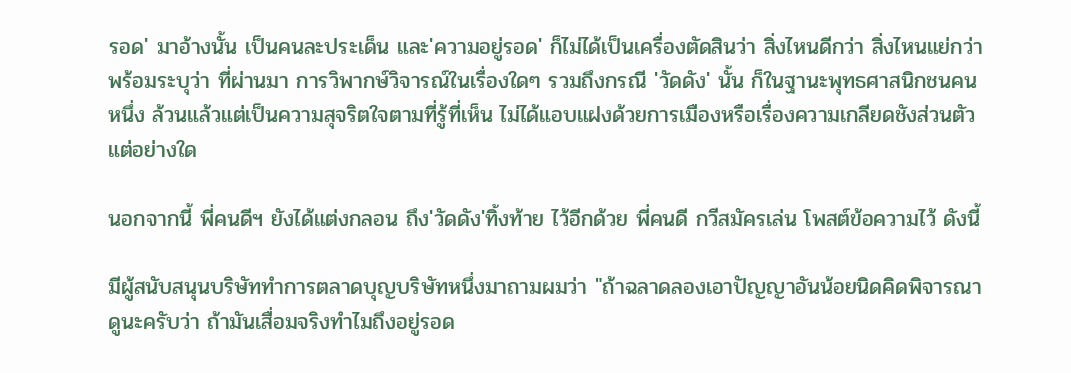รอด' มาอ้างนั้น เป็นคนละประเด็น และ'ความอยู่รอด' ก็ไม่ได้เป็นเครื่องตัดสินว่า สิ่งไหนดีกว่า สิ่งไหนแย่กว่า พร้อมระบุว่า ที่ผ่านมา การวิพากษ์วิจารณ์ในเรื่องใดๆ รวมถึงกรณี 'วัดดัง' นั้น ก็ในฐานะพุทธศาสนิกชนคนหนึ่ง ล้วนแล้วแต่เป็นความสุจริตใจตามที่รู้ที่เห็น ไม่ได้แอบแฝงด้วยการเมืองหรือเรื่องความเกลียดชังส่วนตัวแต่อย่างใด

นอกจากนี้ พี่คนดีฯ ยังได้แต่งกลอน ถึง'วัดดัง'ทิ้งท้าย ไว้อีกด้วย พี่คนดี กวีสมัครเล่น โพสต์ข้อความไว้ ดังนี้

มีผู้สนับสนุนบริษัททำการตลาดบุญบริษัทหนึ่งมาถามผมว่า "ถ้าฉลาดลองเอาปัญญาอันน้อยนิดคิดพิจารณาดูนะครับว่า ถ้ามันเสื่อมจริงทำไมถึงอยู่รอด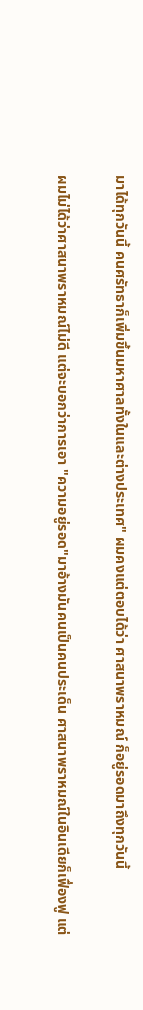มาได้ทุกวันนี้ คนศรัทธาก็เพิ่มขึ้นมหาศาลทั้งในและต่างประเทศ" ผมคงแต่ตอบได้ว่า ศาสนาพราหมณ์ ก็อยู่รอดมาถึงทุกวันนี้

ผมไม่ได้ว่าศาสนาพราหมณ์ไม่ดี แต่จะบอกว่าการเอา "ความอยู่รอด"มาอ้างมันคนเป็นคนประเด็น ศาสนาพราหมณ์ในอินเดียก็เฟื่องฟู แต่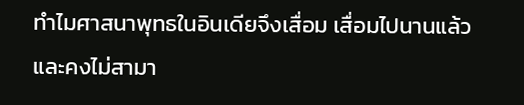ทำไมศาสนาพุทธในอินเดียจึงเสื่อม เสื่อมไปนานแล้ว และคงไม่สามา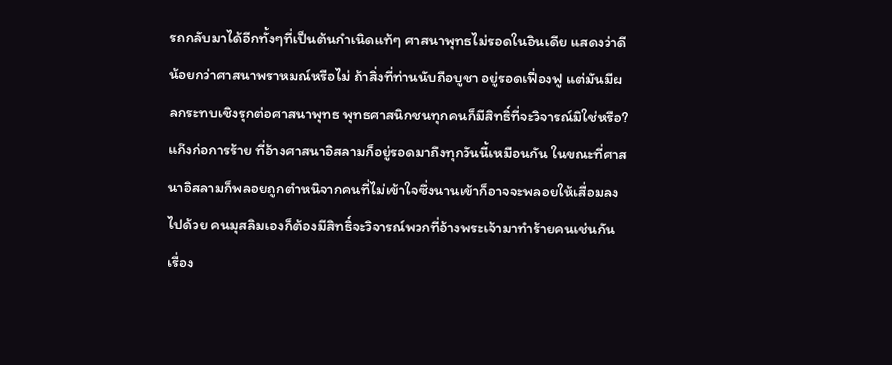รถกลับมาได้อีกทั้งๆที่เป็นต้นกำเนิดแท้ๆ ศาสนาพุทธไม่รอดในอินเดีย แสดงว่าดีน้อยกว่าศาสนาพราหมณ์หรือไม่ ถ้าสิ่งที่ท่านนับถือบูชา อยู่รอดเฟื่องฟู แต่มันมีผลกระทบเชิงรุกต่อศาสนาพุทธ พุทธศาสนิกชนทุกคนก็มีสิทธิ์ที่จะวิจารณ์มิใช่หรือ? แก๊งก่อการร้าย ที่อ้างศาสนาอิสลามก็อยู่รอดมาถึงทุกวันนี้เหมือนกัน ในขณะที่ศาสนาอิสลามก็พลอยถูกตำหนิจากคนที่ไม่เข้าใจซึ่งนานเข้าก็อาจจะพลอยให้เสื่อมลงไปด้วย คนมุสลิมเองก็ต้องมีสิทธิ์จะวิจารณ์พวกที่อ้างพระเจ้ามาทำร้ายคนเช่นกัน
เรื่อง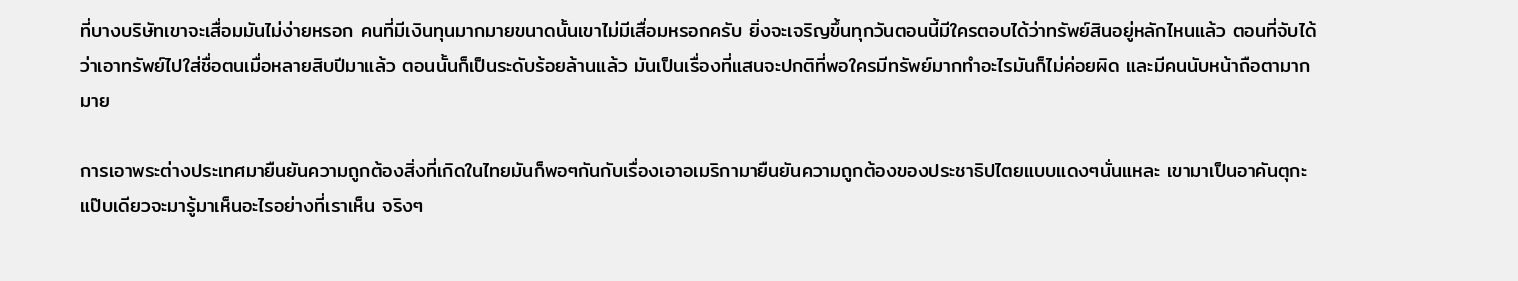ที่บางบริษัทเขาจะเสื่อมมันไม่ง่ายหรอก คนที่มีเงินทุนมากมายขนาดนั้นเขาไม่มีเสื่อมหรอกครับ ยิ่งจะเจริญขึ้นทุกวันตอนนี้มีใครตอบได้ว่าทรัพย์สินอยู่หลักไหนแล้ว ตอนที่จับได้ว่าเอาทรัพย์ไปใส่ชื่อตนเมื่อหลายสิบปีมาแล้ว ตอนนั้นก็เป็นระดับร้อยล้านแล้ว มันเป็นเรื่องที่แสนจะปกติที่พอใครมีทรัพย์มากทำอะไรมันก็ไม่ค่อยผิด และมีคนนับหน้าถือตามากมาย

การเอาพระต่างประเทศมายืนยันความถูกต้องสิ่งที่เกิดในไทยมันก็พอๆกันกับเรื่องเอาอเมริกามายืนยันความถูกต้องของประชาธิปไตยแบบแดงๆนั่นแหละ เขามาเป็นอาคันตุกะแป๊บเดียวจะมารู้มาเห็นอะไรอย่างที่เราเห็น จริงๆ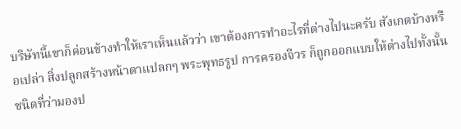บริษัทนี้เขาก็ค่อนข้างทำให้เราเห็นแล้วว่า เขาต้องการทำอะไรที่ต่างไปนะครับ สังเกตบ้างหรือเปล่า สิ่งปลูกสร้างหน้าตาแปลกๆ พระพุทธรูป การครองจีวร ก็ถูกออกแบบให้ต่างไปทั้งนั้น ชนิดที่ว่ามองป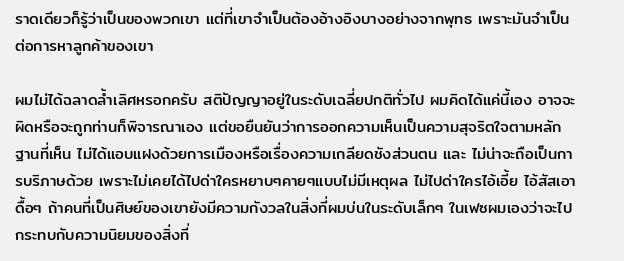ราดเดียวก็รู้ว่าเป็นของพวกเขา แต่ที่เขาจำเป็นต้องอ้างอิงบางอย่างจากพุทธ เพราะมันจำเป็นต่อการหาลูกค้าของเขา

ผมไม่ได้ฉลาดล้ำเลิศหรอกครับ สติปัญญาอยู่ในระดับเฉลี่ยปกติทั่วไป ผมคิดได้แค่นี้เอง อาจจะผิดหรือจะถูกท่านก็พิจารณาเอง แต่ขอยืนยันว่าการออกความเห็นเป็นความสุจริตใจตามหลักฐานที่เห็น ไม่ได้แอบแฝงด้วยการเมืองหรือเรื่องความเกลียดชังส่วนตน และ ไม่น่าจะถือเป็นการบริภาษด้วย เพราะไม่เคยได้ไปด่าใครหยาบๆคายๆแบบไม่มีเหตุผล ไม่ไปด่าใครไอ้เอี้ย ไอ้สัสเอาดื้อๆ ถ้าคนที่เป็นศิษย์ของเขายังมีความกังวลในสิ่งที่ผมบ่นในระดับเล็กๆ ในเฟซผมเองว่าจะไปกระทบกับความนิยมของสิ่งที่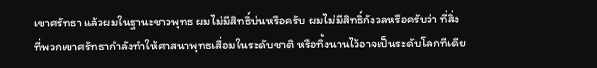เขาศรัทธา แล้วผมในฐานะชาวพุทธ ผมไม่มีสิทธิ์บ่นหรือครับ ผมไม่มีสิทธิ์กังวลหรือครับว่า ที่สิ่งที่พวกเขาศรัทธากำลังทำให้ศาสนาพุทธเสื่อมในระดับชาติ หรือทิ้งนานไว้อาจเป็นระดับโลกทีเดีย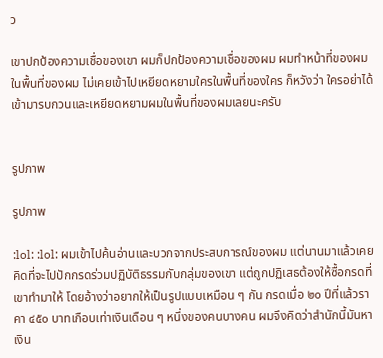ว

เขาปกป้องความเชื่อของเขา ผมก็ปกป้องความเชื่อของผม ผมทำหน้าที่ของผมในพื้นที่ของผม ไม่เคยเข้าไปเหยียดหยามใครในพื้นที่ของใคร ก็หวังว่า ใครอย่าได้เข้ามารบกวนและเหยียดหยามผมในพื้นที่ของผมเลยนะครับ


รูปภาพ

รูปภาพ

:lol: :lol: ผมเข้าไปค้นอ่านและบวกจากประสบการณ์ของผม แต่นานมาแล้วเคยคิดที่จะไปปักกรดร่วมปฏิบัติธรรมกับกลุ่มของเขา แต่ถูกปฏิเสธต้องให้ซื้อกรดที่เขาทำมาให้ โดยอ้างว่าอยากให้เป็นรูปแบบเหมือน ๆ กัน กรดเมื่อ ๒๐ ปีที่แล้วราคา ๔๕๐ บาทเกือบเท่าเงินเดือน ๆ หนึ่งของคนบางคน ผมจึงคิดว่าสำนักนี้มันหาเงิน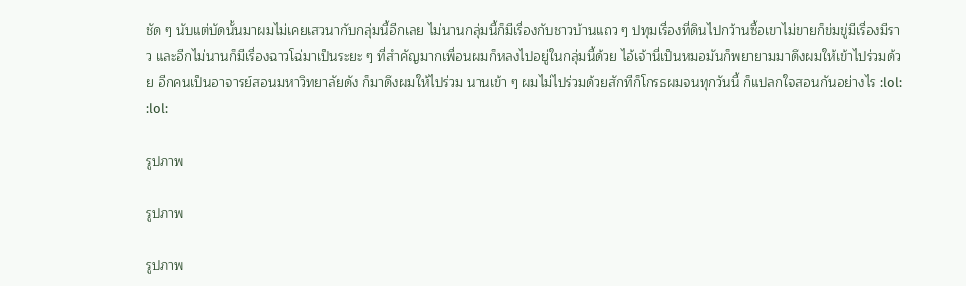ชัด ๆ นับแต่บัดนั้นมาผมไม่เคยเสวนากับกลุ่มนี้อีกเลย ไม่นานกลุ่มนี้ก็มีเรื่องกับชาวบ้านแถว ๆ ปทุมเรื่องที่ดินไปกว้านซื้อเขาไม่ขายก็ข่มขู่มีเรื่องมีราว และอีกไม่นานก็มีเรื่องฉาวโฉ่มาเป็นระยะ ๆ ที่สำคัญมากเพื่อนผมก็หลงไปอยู่ในกลุ่มนี้ด้วย ไอ้เจ้านี่เป็นหมอมันก็พยายามมาดึงผมให้เข้าไปร่วมด้วย อีกคนเป็นอาจารย์สอนมหาวิทยาลัยดัง ก็มาดึงผมให้ไปร่วม นานเข้า ๆ ผมไม่ไปร่วมด้วยสักทีก็โกรธผมจนทุกวันนี้ ก็แปลกใจสอนกันอย่างไร :lol: :lol:

รูปภาพ

รูปภาพ

รูปภาพ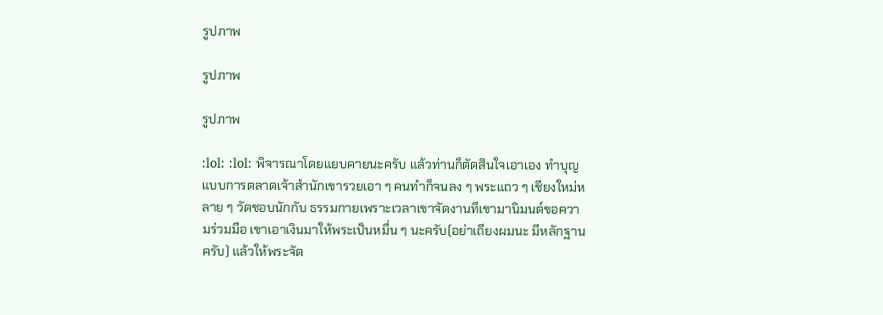รูปภาพ

รูปภาพ

รูปภาพ

:lol: :lol: พิจารณาโดยแยบคายนะครับ แล้วท่านก็ตัดสินใจเอาเอง ทำบุญแบบการตลาดเจ้าสำนักเขารวยเอา ๆ คนทำก็จนลง ๆ พระแถว ๆ เชียงใหม่หลาย ๆ วัดชอบนักกับ ธรรมกายเพราะเวลาเขาจัดงานทีเขามานิมนต์ขอความร่วมมือ เขาเอาเงินมาให้พระเป็นหมื่น ๆ นะครับ(อย่าเถียงผมนะ มีหลักฐานครับ) แล้วให้พระจัด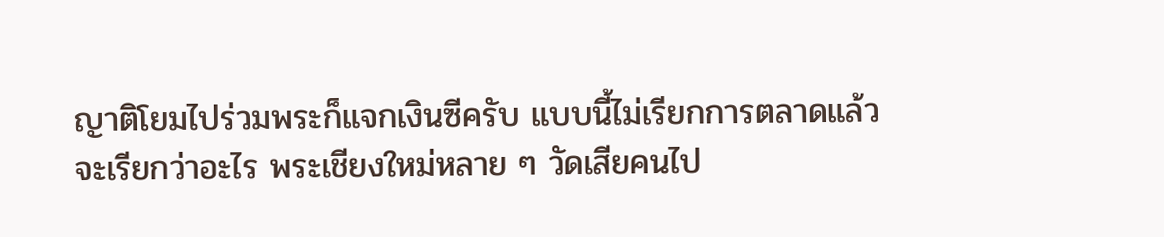ญาติโยมไปร่วมพระก็แจกเงินซีครับ แบบนี้ไม่เรียกการตลาดแล้วจะเรียกว่าอะไร พระเชียงใหม่หลาย ๆ วัดเสียคนไป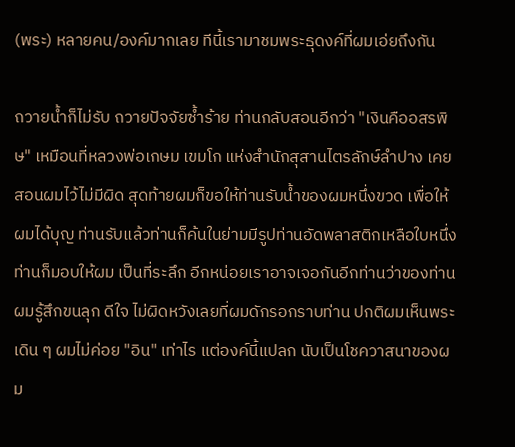(พระ) หลายคน/องค์มากเลย ทีนี้เรามาชมพระธุดงค์ที่ผมเอ่ยถึงกัน

ถวายน้ำก็ไม่รับ ถวายปัจจัยซ้ำร้าย ท่านกลับสอนอีกว่า "เงินคืออสรพิษ" เหมือนที่หลวงพ่อเกษม เขมโก แห่งสำนักสุสานไตรลักษ์ลำปาง เคยสอนผมไว้ไม่มีผิด สุดท้ายผมก็ขอให้ท่านรับน้ำของผมหนึ่งขวด เพื่อให้ผมได้บุญ ท่านรับแล้วท่านก็ค้นในย่ามมีรูปท่านอัดพลาสติกเหลือใบหนึ่งท่านก็มอบให้ผม เป็นที่ระลึก อีกหน่อยเราอาจเจอกันอีกท่านว่าของท่าน ผมรู้สึกขนลุก ดีใจ ไม่ผิดหวังเลยที่ผมดักรอกราบท่าน ปกติผมเห็นพระเดิน ๆ ผมไม่ค่อย "อิน" เท่าไร แต่องค์นี้แปลก นับเป็นโชควาสนาของผม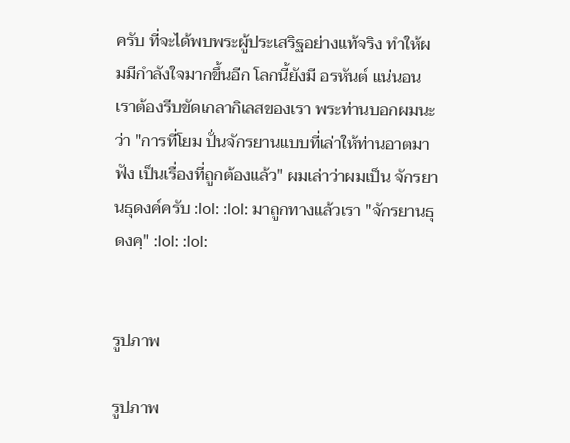ครับ ที่จะได้พบพระผู้ประเสริฐอย่างแท้จริง ทำให้ผมมีกำลังใจมากขึ้นอีก โลกนี้ยังมี อรหันต์ แน่นอน เราต้องรีบขัดเกลากิเลสของเรา พระท่านบอกผมนะว่า "การที่โยม ปั่นจักรยานแบบที่เล่าให้ท่านอาตมาฟัง เป็นเรื่องที่ถูกต้องแล้ว" ผมเล่าว่าผมเป็น จักรยานธุดงค์ครับ :lol: :lol: มาถูกทางแล้วเรา "จักรยานธุดงคฺ" :lol: :lol:


รูปภาพ

รูปภาพ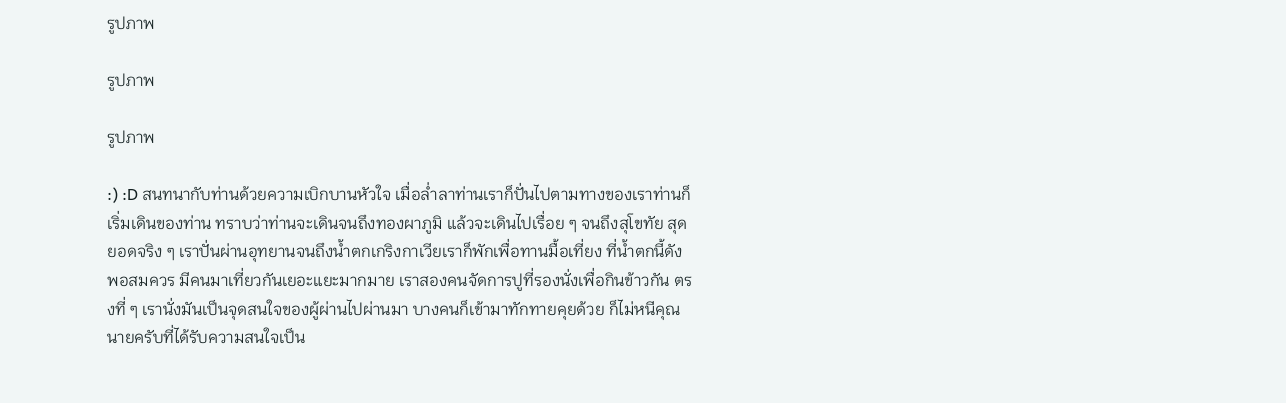รูปภาพ

รูปภาพ

รูปภาพ

:) :D สนทนากับท่านด้วยความเบิกบานหัวใจ เมื่อล่ำลาท่านเราก็ปั่นไปตามทางของเราท่านก็เริ่มเดินของท่าน ทราบว่าท่านจะเดินจนถึงทองผาภูมิ แล้วจะเดินไปเรื่อย ๆ จนถึงสุโขทัย สุดยอดจริง ๆ เราปั่นผ่านอุทยานจนถึงน้ำตกเกริงกาเวียเราก็พักเพื่อทานมื้อเที่ยง ที่น้ำตกนี้ดังพอสมควร มีคนมาเที่ยวกันเยอะแยะมากมาย เราสองคนจัดการปูที่รองนั่งเพื่อกินข้าวกัน ตรงที่ ๆ เรานั่งมันเป็นจุดสนใจของผู้ผ่านไปผ่านมา บางคนก็เข้ามาทักทายคุยด้วย ก็ไม่หนีคุณนายครับที่ได้รับความสนใจเป็น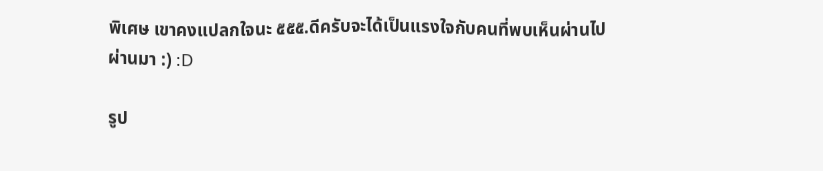พิเศษ เขาคงแปลกใจนะ ๕๕๕.ดีครับจะได้เป็นแรงใจกับคนที่พบเห็นผ่านไปผ่านมา :) :D

รูป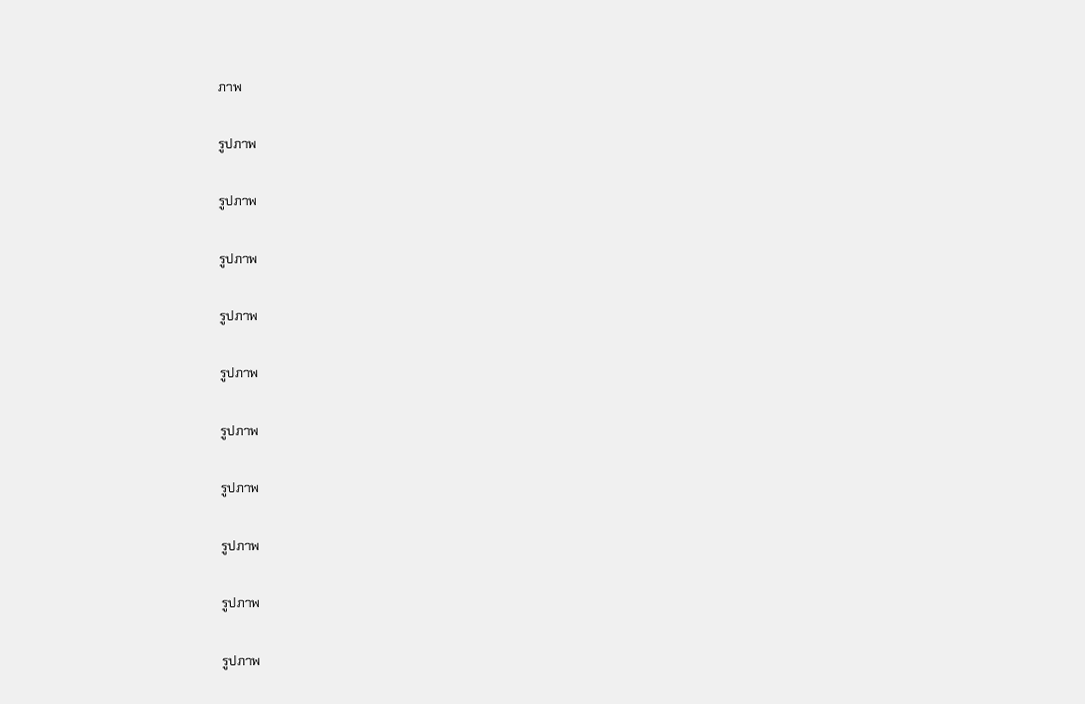ภาพ

รูปภาพ

รูปภาพ

รูปภาพ

รูปภาพ

รูปภาพ

รูปภาพ

รูปภาพ

รูปภาพ

รูปภาพ

รูปภาพ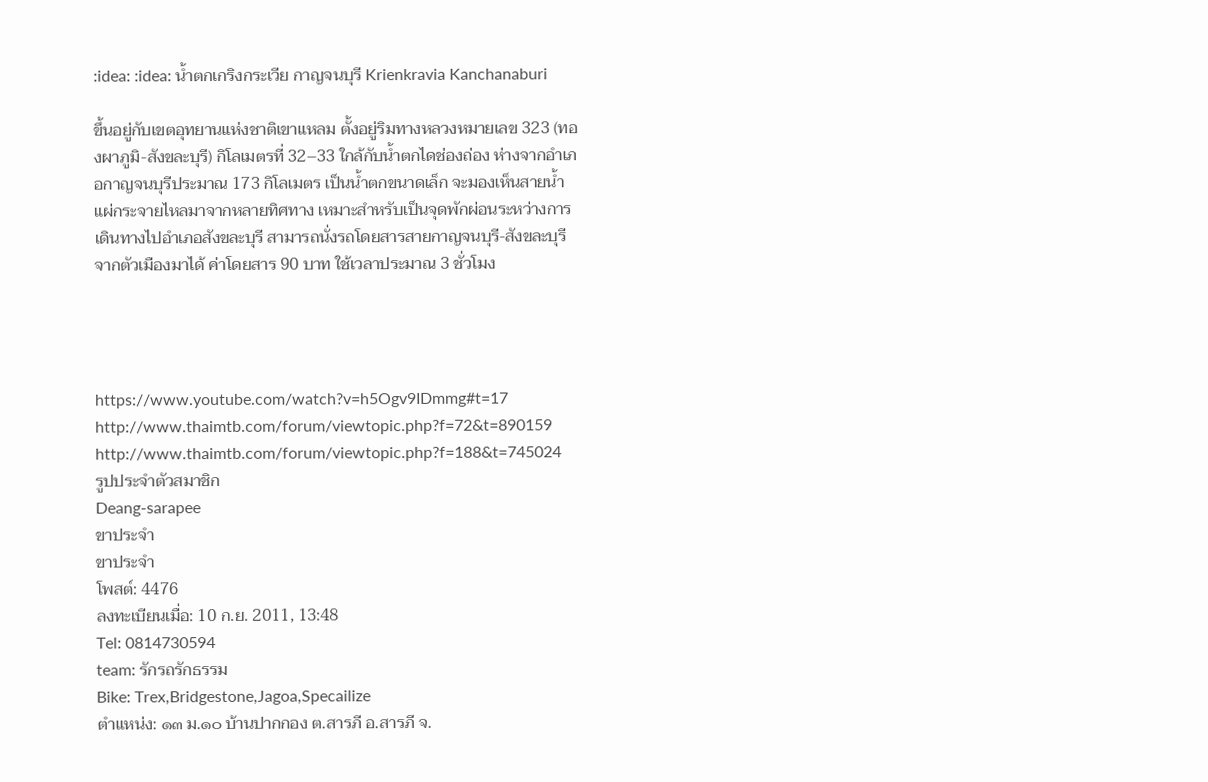:idea: :idea: น้ำตกเกริงกระเวีย กาญจนบุรี Krienkravia Kanchanaburi

ขึ้นอยู่กับเขตอุทยานแห่งชาติเขาแหลม ตั้งอยู่ริมทางหลวงหมายเลข 323 (ทองผาภูมิ-สังขละบุรี) กิโลเมตรที่ 32–33 ใกล้กับน้ำตกไดช่องถ่อง ห่างจากอำเภอกาญจนบุรีประมาณ 173 กิโลเมตร เป็นน้ำตกขนาดเล็ก จะมองเห็นสายน้ำแผ่กระจายไหลมาจากหลายทิศทาง เหมาะสำหรับเป็นจุดพักผ่อนระหว่างการเดินทางไปอำเภอสังขละบุรี สามารถนั่งรถโดยสารสายกาญจนบุรี-สังขละบุรี จากตัวเมืองมาได้ ค่าโดยสาร 90 บาท ใช้เวลาประมาณ 3 ชั่วโมง




https://www.youtube.com/watch?v=h5Ogv9IDmmg#t=17
http://www.thaimtb.com/forum/viewtopic.php?f=72&t=890159
http://www.thaimtb.com/forum/viewtopic.php?f=188&t=745024
รูปประจำตัวสมาชิก
Deang-sarapee
ขาประจำ
ขาประจำ
โพสต์: 4476
ลงทะเบียนเมื่อ: 10 ก.ย. 2011, 13:48
Tel: 0814730594
team: รักรถรักธรรม
Bike: Trex,Bridgestone,Jagoa,Specailize
ตำแหน่ง: ๑๓ ม.๑๐ บ้านปากกอง ต.สารภี อ.สารภี จ.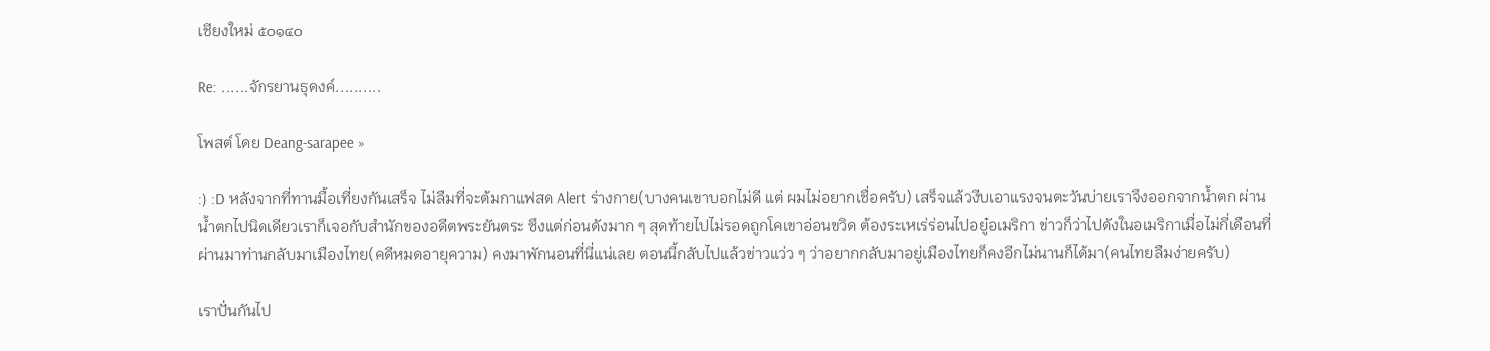เชียงใหม่ ๕๐๑๔๐

Re: ......จักรยานธุดงค์..........

โพสต์ โดย Deang-sarapee »

:) :D หลังจากที่ทานมื้อเที่ยงกันเสร็จ ไม่ลืมที่จะต้มกาแฟสด Alert ร่างกาย(บางคนเขาบอกไม่ดี แต่ ผมไม่อยากเชื่อครับ) เสร็จแล้วงีบเอาแรงจนตะวันบ่ายเราจึงออกจากน้ำตก ผ่านน้ำตกไปนิดเดียวเราก็เจอกับสำนักของอดีตพระยันตระ ซึงแต่ก่อนดังมาก ๆ สุดท้ายไปไม่รอดถูกโคเขาอ่อนขวิด ต้องระเหเร่ร่อนไปอยู๋อเมริกา ข่าวก็ว่าไปดังในอเมริกาเมื่อไม่กี่เดือนที่ผ่านมาท่านกลับมาเมืองไทย(คดีหมดอายุความ) คงมาพักนอนที่นี่แน่เลย ตอนนี้กลับไปแล้วข่าวแว่ว ๆ ว่าอยากกลับมาอยู่เมืองไทยก็คงอีกไม่นานก็ได้มา(คนไทยลืมง่ายครับ)

เราปั่นกันไป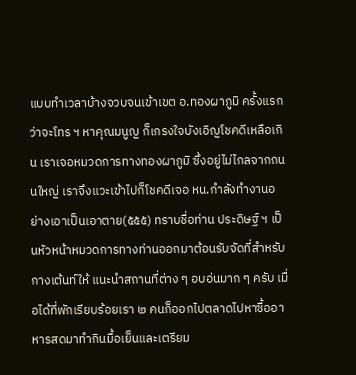แบบทำเวลาบ้างจวบจนเข้าเขต อ.ทองผาภูมิ ครั้งแรกว่าจะโทร ฯ หาคุณมนูญ ก็เกรงใจบังเอิญโชคดีเหลือเกิน เราเจอหมวดการทางทองผาภูมิ ซึ่งอยู่ไม่ไกลจากถนนใหญ่ เราจึงแวะเข้าไปก็โชคดีเจอ หน.กำลังทำงานอย่างเอาเป็นเอาตาย(๕๕๕) ทราบชื่อท่าน ประดิษฐ์ ฯ เป็นหัวหน้าหมวดการทางท่านออกมาต้อนรับจัดที่สำหรับกางเต้นท์ให้ แนะนำสถานที่ต่าง ๆ อบอ่นมาก ๆ ครับ เมื่อได้ที่พักเรียบร้อยเรา ๒ คนก็ออกไปตลาดไปหาซื้ออาหารสดมาทำกินมื้อเย็นและเตรียม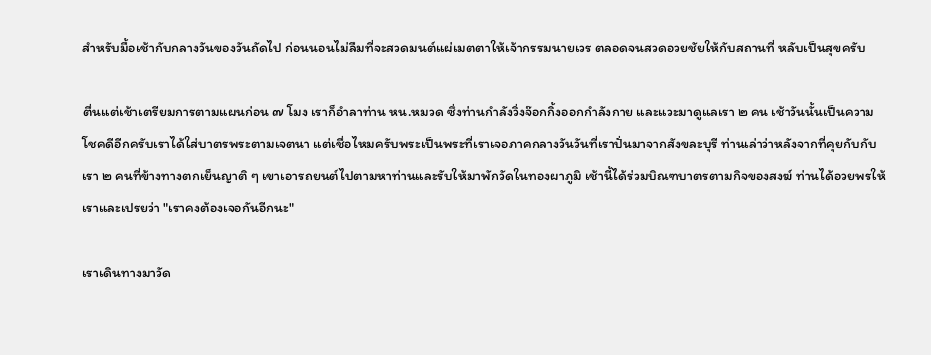สำหรับมื้อเช้ากับกลางวันของวันถัดไป ก่อนนอนไม่ลืมที่จะสวดมนต์แผ่เมตตาให้เจ้ากรรมนายเวร ตลอดจนสวดอวยชัยให้กับสถานที่ หลับเป็นสุขครับ

ตื่นแต่เช้าเตรียมการตามแผนก่อน ๗ โมง เราก็อำลาท่าน หน.หมวด ซึ่งท่านกำลังวิ่งจ๊อกกิ้งออกกำลังกาย และแวะมาดูแลเรา ๒ คน เช้าวันนั้นเป็นความโชคดีอีกครับเราได้ใส่บาตรพระตามเจตนา แต่เชื่อไหมครับพระเป็นพระที่เราเจอภาคกลางวันวันที่เราปั่นมาจากสังขละบุรี ท่านเล่าว่าหลังจากที่คุยกับกับเรา ๒ คนที่ข้างทางตกเย็นญาติ ๆ เขาเอารถยนต์ไปตามหาท่านและรับให้มาพักวัดในทองผาภูมิ เช้านี้ได้ร่วมบิณฑบาตรตามกิจของสงฆ์ ท่านได้อวยพรให้เราและเปรยว่า "เราคงต้องเจอกันอีกนะ"

เราเดินทางมาวัด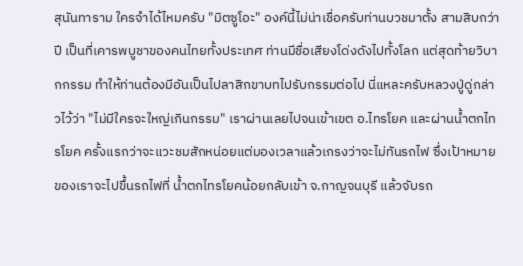สุนันทาราม ใครจำได้ไหมครับ "มิตซูโอะ" องค์นี้ไม่น่าเชื่อครับท่านบวชมาตั้ง สามสิบกว่าปี เป็นที่เคารพบูชาของคนไทยทั้งประเทศ ท่านมีชื่อเสียงโด่งดังไปทั้งโลก แต่สุดท้ายวิบากกรรม ทำให้ท่านต้องมีอันเป็นไปลาสิกขาบทไปรับกรรมต่อไป นี่แหละครับหลวงปู่ดู่กล่าวไว้ว่า "ไม่มีใครจะใหญ่เกินกรรม" เราผ่านเลยไปจนเข้าเขต อ.ไทรโยค และผ่านน้ำตกไทรโยค ครั้งแรกว่าจะแวะชมสักหน่อยแต่มองเวลาแล้วเกรงว่าจะไม่ทันรถไฟ ซึ่งเป้าหมายของเราจะไปขึ้นรถไฟที่ น้ำตกไทรโยคน้อยกลับเข้า จ.กาญจนบุรี แล้วจับรถ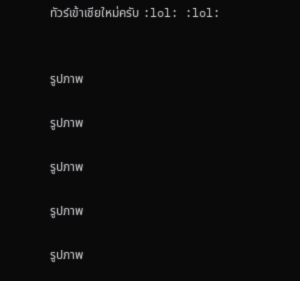ทัวร์เข้าเชียใหม่ครับ :lol: :lol:


รูปภาพ

รูปภาพ

รูปภาพ

รูปภาพ

รูปภาพ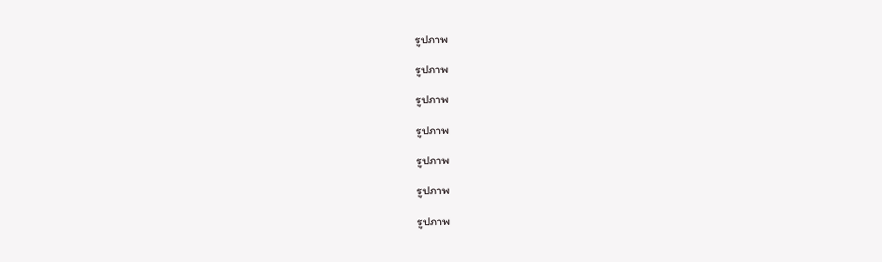รูปภาพ

รูปภาพ

รูปภาพ

รูปภาพ

รูปภาพ

รูปภาพ

รูปภาพ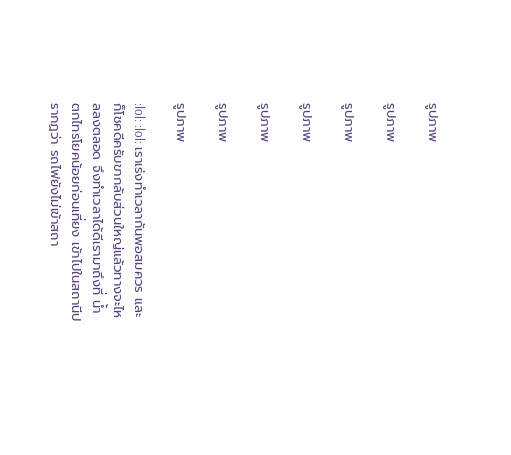รูปภาพ

รูปภาพ

รูปภาพ

รูปภาพ

รูปภาพ

รูปภาพ

รูปภาพ

:lol: :lol: เราเร่งทำเวลากันพอสมควร และก็โชคดีครับขากลับส่วนใหญ่แล้วทางจะไหลลงตลอด จึงทำเวลาได้ดีเรามาถึงที่ น้ำตกไทรโยคน้อยก่อนเที่ยง เข้าไปในสถานีปรากฏว่า รถไฟยังไม่เข้าสถา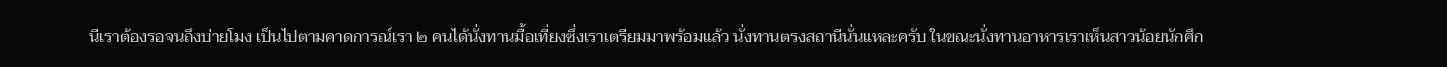นีเราต้องรอจนถึงบ่ายโมง เป็นไปตามคาดการณ์เรา ๒ คนได้นั่งทานมื้อเที่ยงซึ่งเราเตรียมมาพร้อมแล้ว นั่งทานตรงสถานีนั่นแหละครับ ในขณะนั่งทานอาหารเราเห็นสาวน้อยนักศึก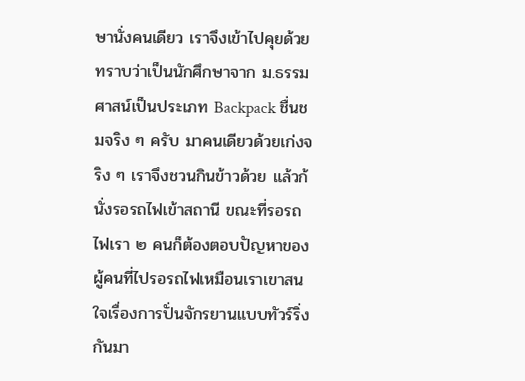ษานั่งคนเดียว เราจึงเข้าไปคุยด้วยทราบว่าเป็นนักศึกษาจาก ม.ธรรมศาสน์เป็นประเภท Backpack ชื่นชมจริง ๆ ครับ มาคนเดียวด้วยเก่งจริง ๆ เราจึงชวนกินข้าวด้วย แล้วก้นั่งรอรถไฟเข้าสถานี ขณะที่รอรถไฟเรา ๒ คนก็ต้องตอบปัญหาของผู้คนที่ไปรอรถไฟเหมือนเราเขาสนใจเรื่องการปั่นจักรยานแบบทัวร์ริ่งกันมา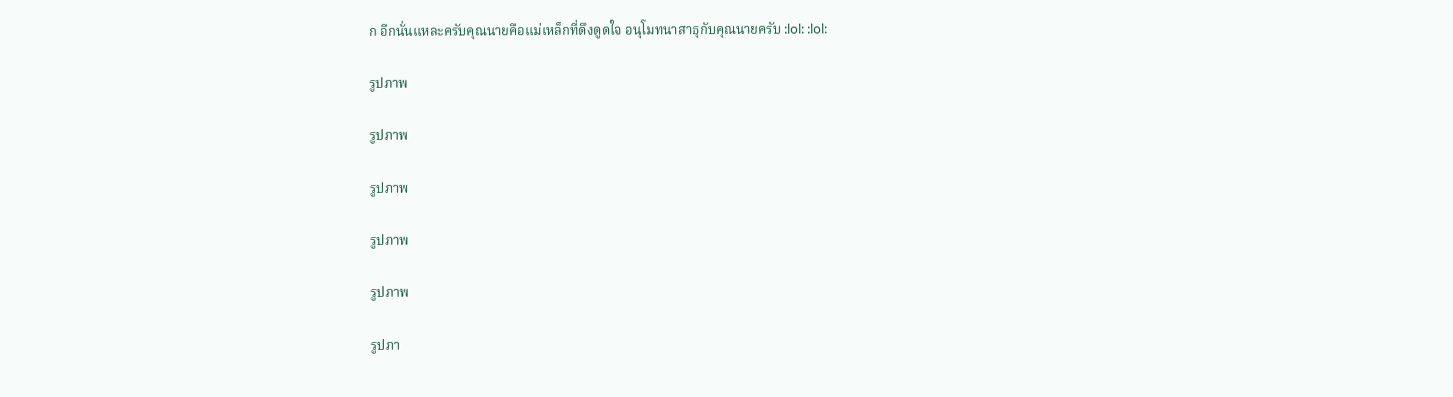ก อีกนั่นแหละครับคุณนายคือแม่เหล็กที่ดึงดูดใจ อนุโมทนาสาธุกับคุณนายครับ :lol: :lol:

รูปภาพ

รูปภาพ

รูปภาพ

รูปภาพ

รูปภาพ

รูปภา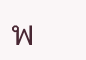พ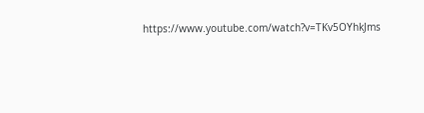https://www.youtube.com/watch?v=TKv5OYhkJms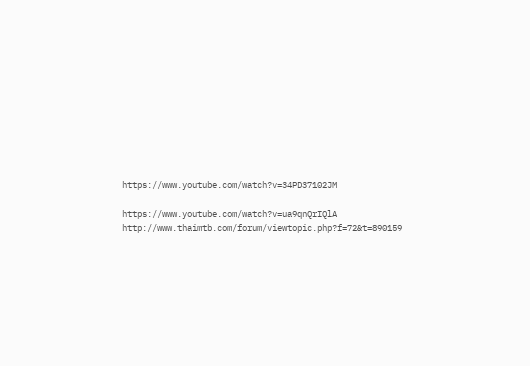https://www.youtube.com/watch?v=34PD37102JM

https://www.youtube.com/watch?v=ua9qnQrIQlA
http://www.thaimtb.com/forum/viewtopic.php?f=72&t=890159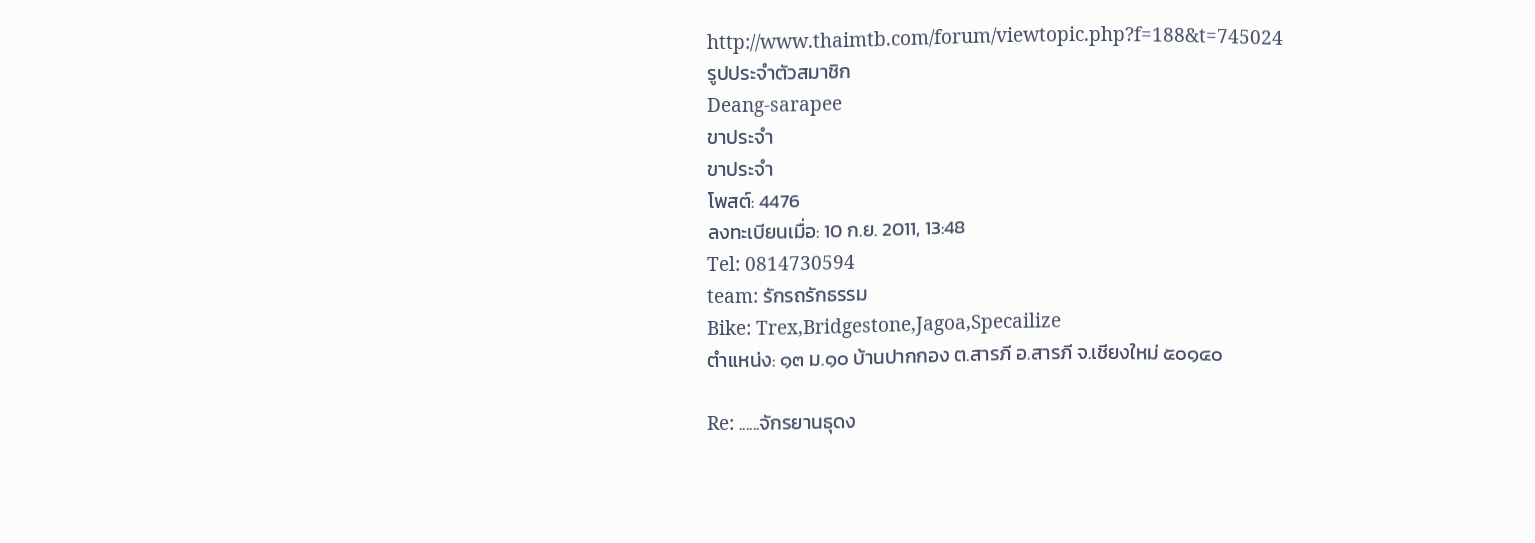http://www.thaimtb.com/forum/viewtopic.php?f=188&t=745024
รูปประจำตัวสมาชิก
Deang-sarapee
ขาประจำ
ขาประจำ
โพสต์: 4476
ลงทะเบียนเมื่อ: 10 ก.ย. 2011, 13:48
Tel: 0814730594
team: รักรถรักธรรม
Bike: Trex,Bridgestone,Jagoa,Specailize
ตำแหน่ง: ๑๓ ม.๑๐ บ้านปากกอง ต.สารภี อ.สารภี จ.เชียงใหม่ ๕๐๑๔๐

Re: ......จักรยานธุดง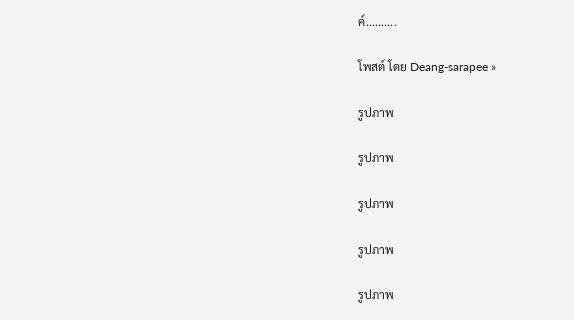ค์..........

โพสต์ โดย Deang-sarapee »

รูปภาพ

รูปภาพ

รูปภาพ

รูปภาพ

รูปภาพ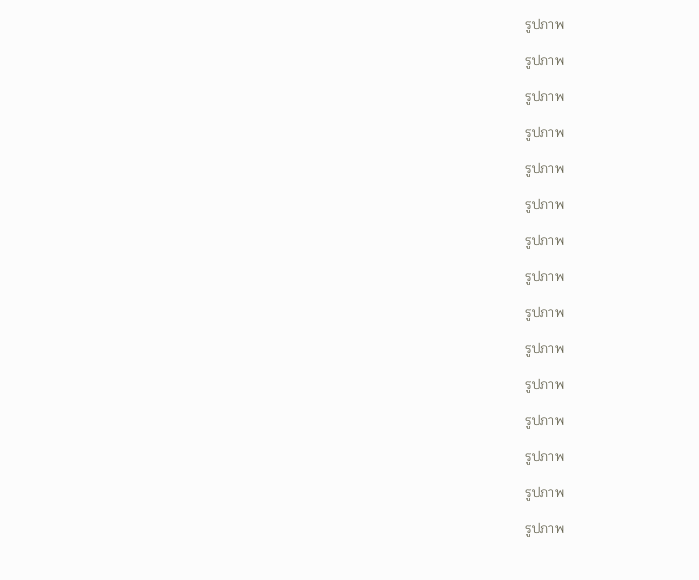รูปภาพ

รูปภาพ

รูปภาพ

รูปภาพ

รูปภาพ

รูปภาพ

รูปภาพ

รูปภาพ

รูปภาพ

รูปภาพ

รูปภาพ

รูปภาพ

รูปภาพ

รูปภาพ

รูปภาพ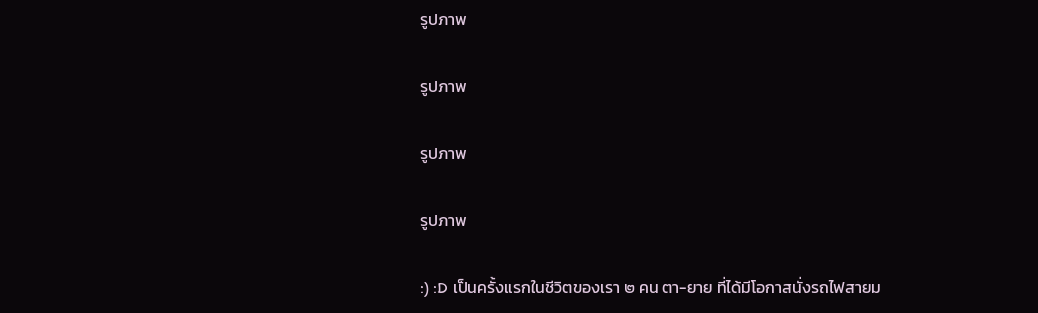รูปภาพ

รูปภาพ

รูปภาพ

รูปภาพ

:) :D เป็นครั้งแรกในชีวิตของเรา ๒ คน ตา-ยาย ที่ได้มีโอกาสนั่งรถไฟสายม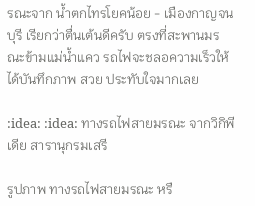รณะจาก น้ำตกไทรโยคน้อย - เมืองกาญจนบุรี เรียกว่าตื่นเต้นดีครับ ตรงที่สะพานมรณะข้ามแม่น้ำแคว รถไฟจะชลอความเร็วให้ได้บันทึกภาพ สวย ประทับใจมากเลย

:idea: :idea: ทางรถไฟสายมรณะ จากวิกิพีเดีย สารานุกรมเสรี

รูปภาพ ทางรถไฟสายมรณะ หรื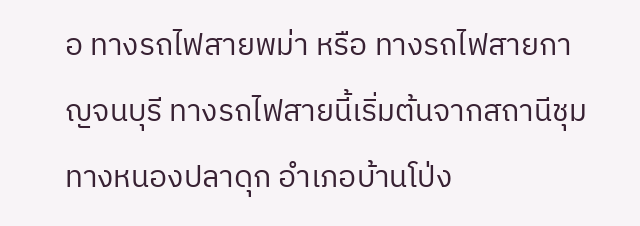อ ทางรถไฟสายพม่า หรือ ทางรถไฟสายกาญจนบุรี ทางรถไฟสายนี้เริ่มต้นจากสถานีชุมทางหนองปลาดุก อำเภอบ้านโป่ง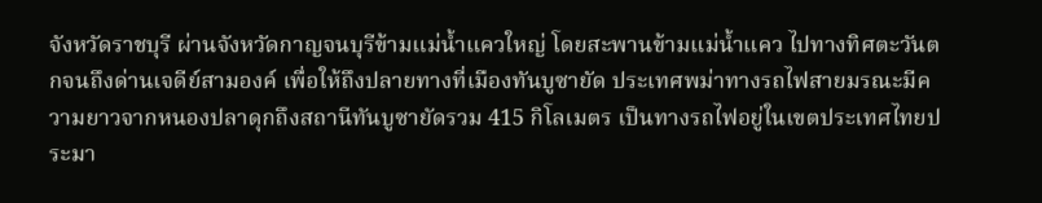จังหวัดราชบุรี ผ่านจังหวัดกาญจนบุรีข้ามแม่น้ำแควใหญ่ โดยสะพานข้ามแม่น้ำแคว ไปทางทิศตะวันตกจนถึงด่านเจดีย์สามองค์ เพื่อให้ถึงปลายทางที่เมืองทันบูซายัด ประเทศพม่าทางรถไฟสายมรณะมีความยาวจากหนองปลาดุกถึงสถานีทันบูซายัดรวม 415 กิโลเมตร เป็นทางรถไฟอยู่ในเขตประเทศไทยประมา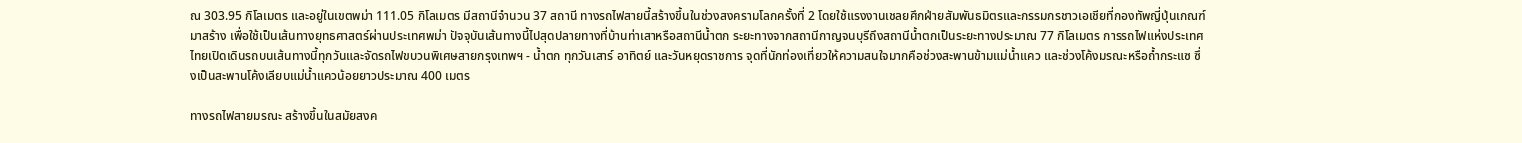ณ 303.95 กิโลเมตร และอยู่ในเขตพม่า 111.05 กิโลเมตร มีสถานีจำนวน 37 สถานี ทางรถไฟสายนี้สร้างขึ้นในช่วงสงครามโลกครั้งที่ 2 โดยใช้แรงงานเชลยศึกฝ่ายสัมพันธมิตรและกรรมกรชาวเอเชียที่กองทัพญี่ปุ่นเกณฑ์มาสร้าง เพื่อใช้เป็นเส้นทางยุทธศาสตร์ผ่านประเทศพม่า ปัจจุบันเส้นทางนี้ไปสุดปลายทางที่บ้านท่าเสาหรือสถานีน้ำตก ระยะทางจากสถานีกาญจนบุรีถึงสถานีน้ำตกเป็นระยะทางประมาณ 77 กิโลเมตร การรถไฟแห่งประเทศไทยเปิดเดินรถบนเส้นทางนี้ทุกวันและจัดรถไฟขบวนพิเศษสายกรุงเทพฯ - น้ำตก ทุกวันเสาร์ อาทิตย์ และวันหยุดราชการ จุดที่นักท่องเที่ยวให้ความสนใจมากคือช่วงสะพานข้ามแม่น้ำแคว และช่วงโค้งมรณะหรือถ้ำกระแซ ซึ่งเป็นสะพานโค้งเลียบแม่น้ำแควน้อยยาวประมาณ 400 เมตร

ทางรถไฟสายมรณะ สร้างขึ้นในสมัยสงค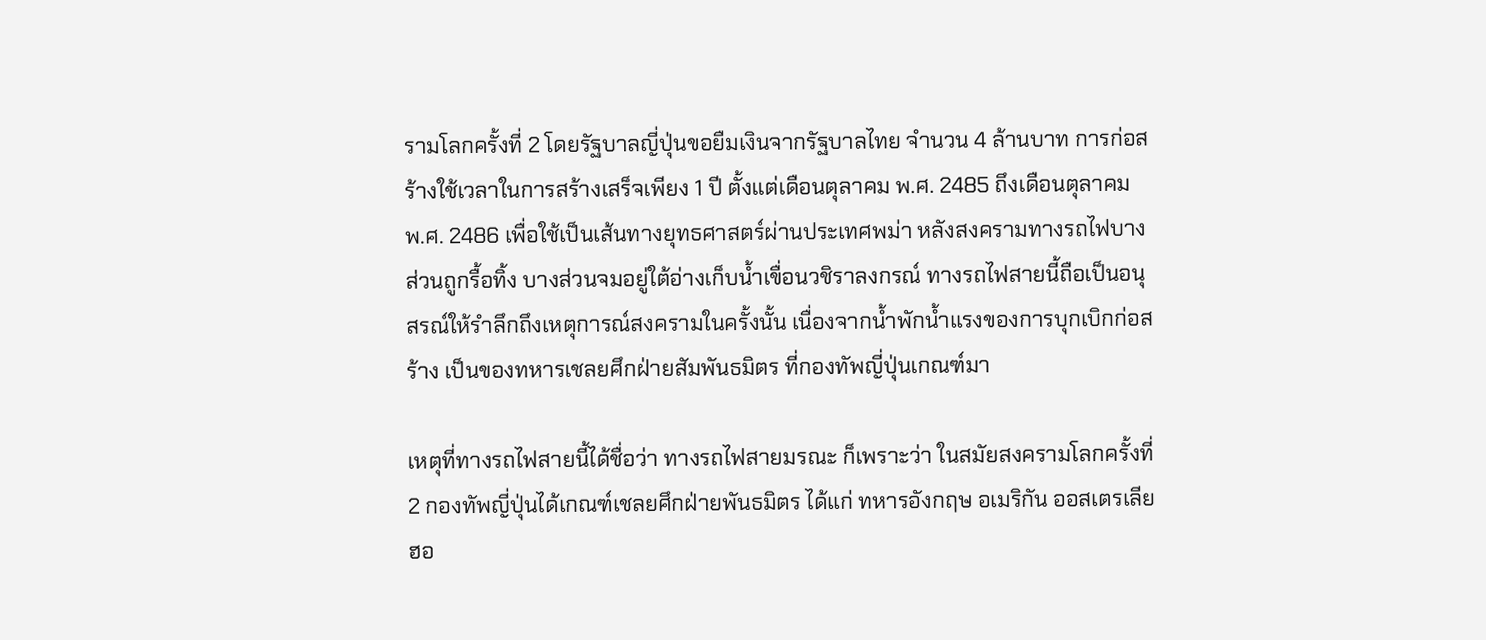รามโลกครั้งที่ 2 โดยรัฐบาลญี่ปุ่นขอยืมเงินจากรัฐบาลไทย จำนวน 4 ล้านบาท การก่อสร้างใช้เวลาในการสร้างเสร็จเพียง 1 ปี ตั้งแต่เดือนตุลาคม พ.ศ. 2485 ถึงเดือนตุลาคม พ.ศ. 2486 เพื่อใช้เป็นเส้นทางยุทธศาสตร์ผ่านประเทศพม่า หลังสงครามทางรถไฟบางส่วนถูกรื้อทิ้ง บางส่วนจมอยู่ใต้อ่างเก็บน้ำเขื่อนวชิราลงกรณ์ ทางรถไฟสายนี้ถือเป็นอนุสรณ์ให้รำลึกถึงเหตุการณ์สงครามในครั้งนั้น เนื่องจากน้ำพักน้ำแรงของการบุกเบิกก่อสร้าง เป็นของทหารเชลยศึกฝ่ายสัมพันธมิตร ที่กองทัพญี่ปุ่นเกณฑ์มา

เหตุที่ทางรถไฟสายนี้ได้ชื่อว่า ทางรถไฟสายมรณะ ก็เพราะว่า ในสมัยสงครามโลกครั้งที่ 2 กองทัพญี่ปุ่นได้เกณฑ์เชลยศึกฝ่ายพันธมิตร ได้แก่ ทหารอังกฤษ อเมริกัน ออสเตรเลีย ฮอ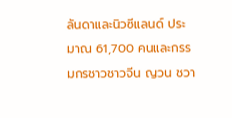ลันดาและนิวซีแลนด์ ประมาณ 61,700 คนและกรรมกรชาวชาวจีน ญวน ชวา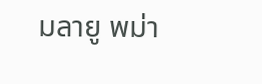มลายู พม่า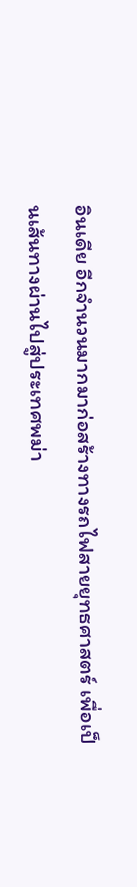อินเดีย อีกจำนวนมากมาก่อสร้างทางรถไฟสายยุทธศาสตร์ เพื่อเป็นเส้นทางผ่านไปสู่ประเทศพม่า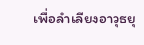เพื่อลำเลียงอาวุธยุ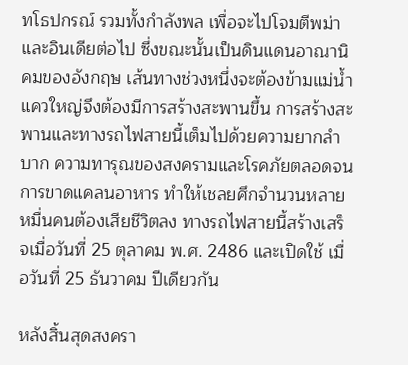ทโธปกรณ์ รวมทั้งกำลังพล เพื่อจะไปโจมตีพม่าและอินเดียต่อไป ซึ่งขณะนั้นเป็นดินแดนอาณานิคมของอังกฤษ เส้นทางช่วงหนึ่งจะต้องข้ามแม่น้ำแควใหญ่จึงต้องมีการสร้างสะพานขึ้น การสร้างสะพานและทางรถไฟสายนี้เต็มไปด้วยความยากลำบาก ความทารุณของสงครามและโรคภัยตลอดจนการขาดแคลนอาหาร ทำให้เชลยศึกจำนวนหลายหมื่นคนต้องเสียชีวิตลง ทางรถไฟสายนี้สร้างเสร็จเมื่อวันที่ 25 ตุลาคม พ.ศ. 2486 และเปิดใช้ เมื่อวันที่ 25 ธันวาคม ปีเดียวกัน

หลังสิ้นสุดสงครา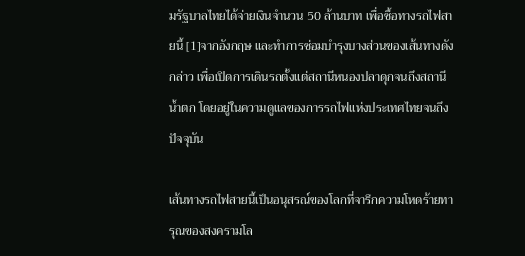มรัฐบาลไทยได้จ่ายเงินจำนวน 50 ล้านบาท เพื่อซื้อทางรถไฟสายนี้ [1]จากอังกฤษ และทำการซ่อมบำรุงบางส่วนของเส้นทางดังกล่าว เพื่อเปิดการเดินรถตั้งแต่สถานีหนองปลาดุกจนถึงสถานีน้ำตก โดยอยู่ในความดูแลของการรถไฟแห่งประเทศไทยจนถึงปัจจุบัน

เส้นทางรถไฟสายนี้เป็นอนุสรณ์ของโลกที่จารึกความโหดร้ายทารุณของสงครามโล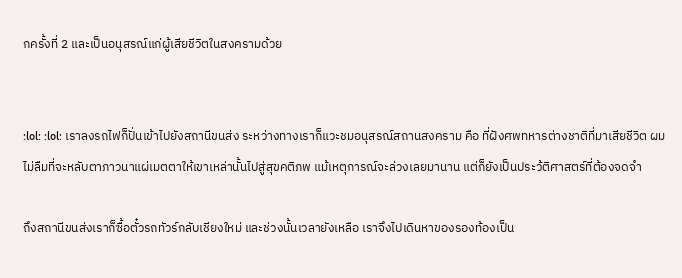กครั้งที่ 2 และเป็นอนุสรณ์แก่ผู้เสียชีวิตในสงครามด้วย


:lol: :lol: เราลงรถไฟก็ปั่นเข้าไปยังสถานีขนส่ง ระหว่างทางเราก็แวะชมอนุสรณ์สถานสงคราม คือ ที่ฝังศพทหารต่างชาติที่มาเสียชีวิต ผมไม่ลืมที่จะหลับตาภาวนาแผ่เมตตาให้เขาเหล่านั้นไปสู่สุขคติภพ แม้เหตุการณ์จะล่วงเลยมานาน แต่ก็ยังเป็นประว้ติศาสตร์ที่ต้องจดจำ

ถึงสถานีขนส่งเราก็ซื้อตั๋วรถทัวร์กลับเชียงใหม่ และช่วงนั้นเวลายังเหลือ เราจึงไปเดินหาของรองท้องเป็น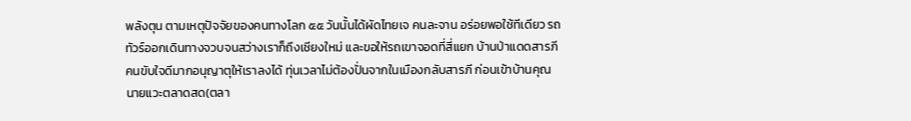พลังตุน ตามเหตุปัจจัยของคนทางโลก ๕๕ วันนั้นได้ผัดไทยเจ คนละจาน อร่อยพอใช้ทีเดียว รถทัวร์ออกเดินทางจวบจนสว่างเราก็ถึงเชียงใหม่ และขอให้รถเขาจอดที่สี่แยก บ้านป่าแดดสารภี คนขับใจดีมากอนุญาตุให้เราลงได้ ทุ่นเวลาไม่ต้องปั่นจากในเมืองกลับสารภี ก่อนเข้าบ้านคุณนายแวะตลาดสด(ตลา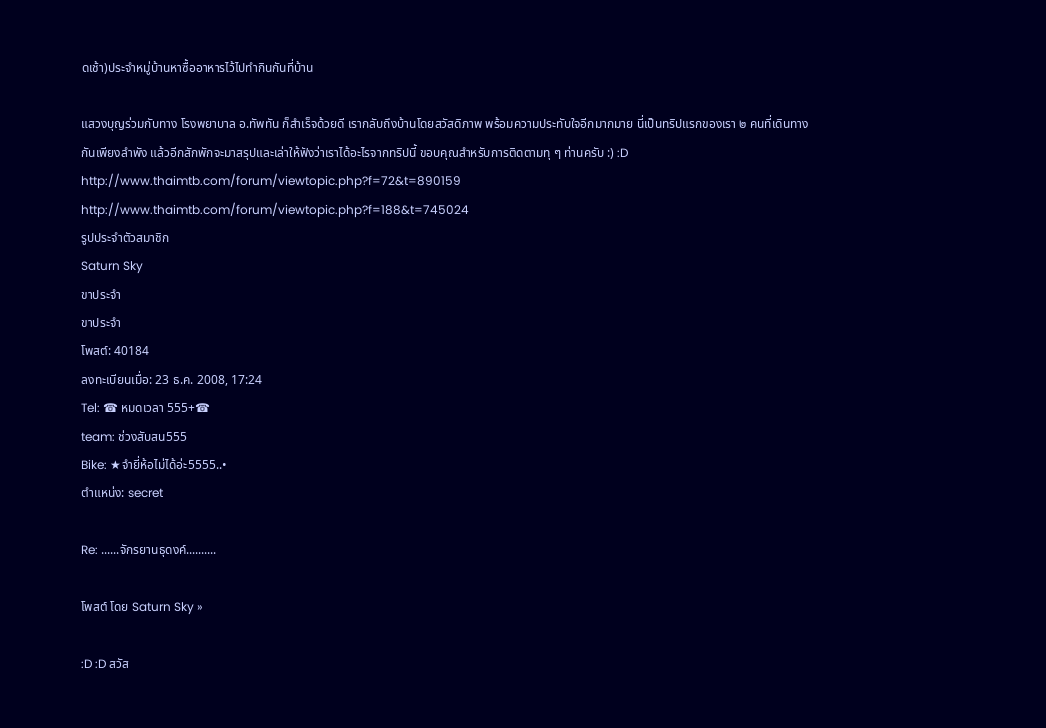ดเช้า)ประจำหมู่บ้านหาซื้ออาหารไว้ไปทำกินกันที่บ้าน

แสวงบุญร่วมกับทาง โรงพยาบาล อ.ทัพทัน ก็สำเร็จด้วยดี เรากลับถึงบ้านโดยสวัสดิภาพ พร้อมความประทับใจอีกมากมาย นี่เป็นทริปแรกของเรา ๒ คนที่เดินทางกันเพียงลำพัง แล้วอีกสักพักจะมาสรุปและเล่าให้ฟังว่าเราได้อะไรจากทริปนี้ ขอบคุณสำหรับการติดตามทุ ๆ ท่านครับ :) :D
http://www.thaimtb.com/forum/viewtopic.php?f=72&t=890159
http://www.thaimtb.com/forum/viewtopic.php?f=188&t=745024
รูปประจำตัวสมาชิก
Saturn Sky
ขาประจำ
ขาประจำ
โพสต์: 40184
ลงทะเบียนเมื่อ: 23 ธ.ค. 2008, 17:24
Tel: ☎ หมดเวลา 555+☎
team: ช่วงสับสน555
Bike: ★จำยี่ห้อไม่ได้อ่ะ5555..•
ตำแหน่ง: secret

Re: ......จักรยานธุดงค์..........

โพสต์ โดย Saturn Sky »

:D :D สวัส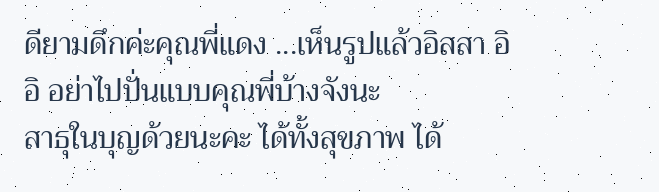ดียามดึกค่ะคุณพี่แดง ...เห็นรูปแล้วอิสสา อิอิ อย่าไปปั่นแบบคุณพี่บ้างจังนะ
สาธุในบุญด้วยนะคะ ได้ทั้งสุขภาพ ได้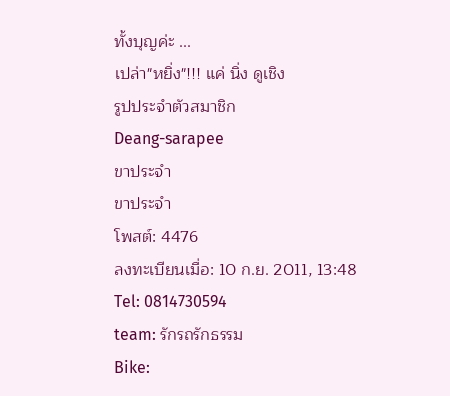ทั้งบุญค่ะ ...
เปล่า"หยิ่ง"!!! แค่ นิ่ง ดูเชิง
รูปประจำตัวสมาชิก
Deang-sarapee
ขาประจำ
ขาประจำ
โพสต์: 4476
ลงทะเบียนเมื่อ: 10 ก.ย. 2011, 13:48
Tel: 0814730594
team: รักรถรักธรรม
Bike: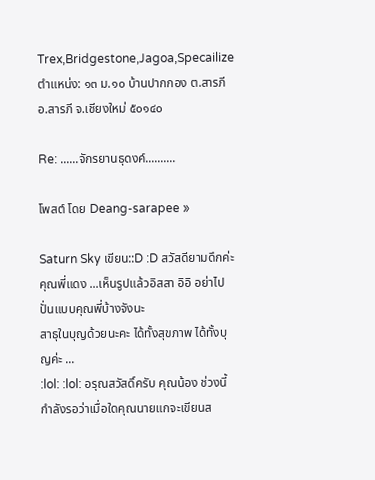Trex,Bridgestone,Jagoa,Specailize
ตำแหน่ง: ๑๓ ม.๑๐ บ้านปากกอง ต.สารภี อ.สารภี จ.เชียงใหม่ ๕๐๑๔๐

Re: ......จักรยานธุดงค์..........

โพสต์ โดย Deang-sarapee »

Saturn Sky เขียน::D :D สวัสดียามดึกค่ะคุณพี่แดง ...เห็นรูปแล้วอิสสา อิอิ อย่าไปปั่นแบบคุณพี่บ้างจังนะ
สาธุในบุญด้วยนะคะ ได้ทั้งสุขภาพ ได้ทั้งบุญค่ะ ...
:lol: :lol: อรุณสวัสดิ์ครับ คุณน้อง ช่วงนี้กำลังรอว่าเมื่อใดคุณนายแกจะเขียนส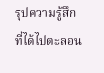รุปความรู้สึก ที่ได้ไปตะลอน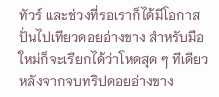ทัวร์ และช่วงที่รอเราก็ได้มีโอกาสปั่นไปเทียวดอยอ่างขาง สำหรับมือใหม่ก็จะเรียกได้ว่าโหดสุด ๆ ทีเดียว หลังจากจบทริปดอยอ่างขาง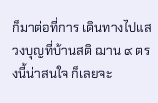ก็มาต่อที่การ เดินทางไปแสวงบุญที่บ้านสติ ฌาน ๙ ตรงนี้น่าสนใจ ก็เลยจะ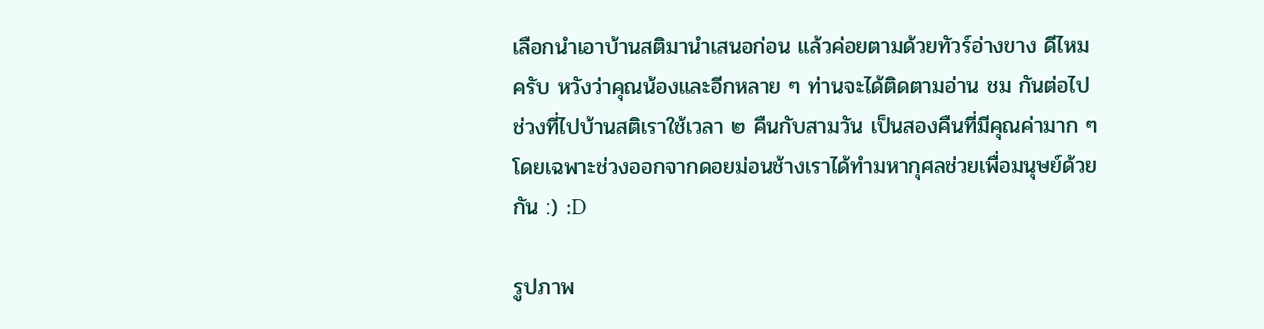เลือกนำเอาบ้านสติมานำเสนอก่อน แล้วค่อยตามด้วยทัวร์อ่างขาง ดีไหมครับ หวังว่าคุณน้องและอีกหลาย ๆ ท่านจะได้ติดตามอ่าน ชม กันต่อไป ช่วงที่ไปบ้านสติเราใช้เวลา ๒ คืนกับสามวัน เป็นสองคืนที่มีคุณค่ามาก ๆ โดยเฉพาะช่วงออกจากดอยม่อนช้างเราได้ทำมหากุศลช่วยเพื่อมนุษย์ด้วยกัน :) :D

รูปภาพ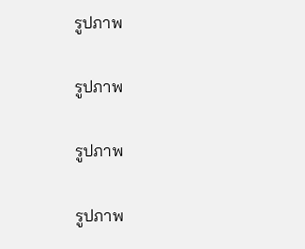รูปภาพ

รูปภาพ

รูปภาพ

รูปภาพ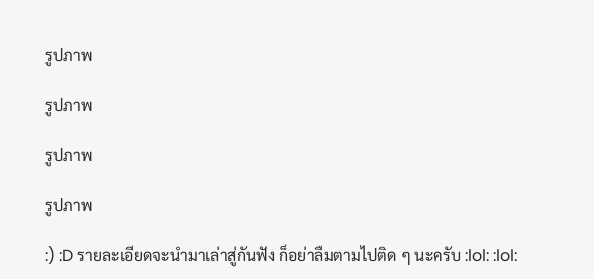รูปภาพ

รูปภาพ

รูปภาพ

รูปภาพ

:) :D รายละเอียดจะนำมาเล่าสู่กันฟัง ก็อย่าลืมตามไปติด ๆ นะครับ :lol: :lol: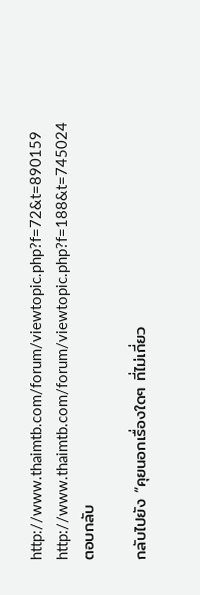http://www.thaimtb.com/forum/viewtopic.php?f=72&t=890159
http://www.thaimtb.com/forum/viewtopic.php?f=188&t=745024
ตอบกลับ

กลับไปยัง “คุยนอกเรื่องใดๆ ที่ไม่เกี่ยว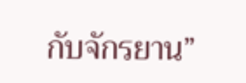กับจักรยาน”